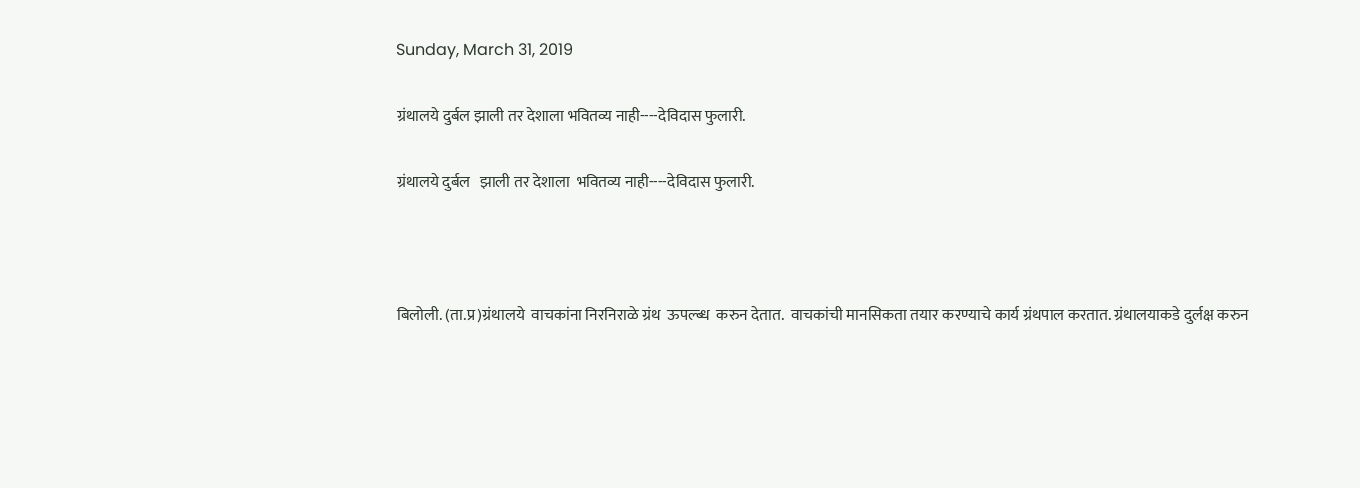Sunday, March 31, 2019

ग्रंथालये दुर्बल झाली तर देशाला भवितव्य नाही----देविदास फुलारी.

ग्रंथालये दुर्बल   झाली तर देशाला  भवितव्य नाही----देविदास फुलारी.



बिलोली. (ता.प्र)ग्रंथालये  वाचकांना निरनिराळे ग्रंथ  ऊपल्ब्ध  करुन देतात.  वाचकांची मानसिकता तयार करण्याचे कार्य ग्रंथपाल करतात. ग्रंथालयाकडे दुर्लक्ष करुन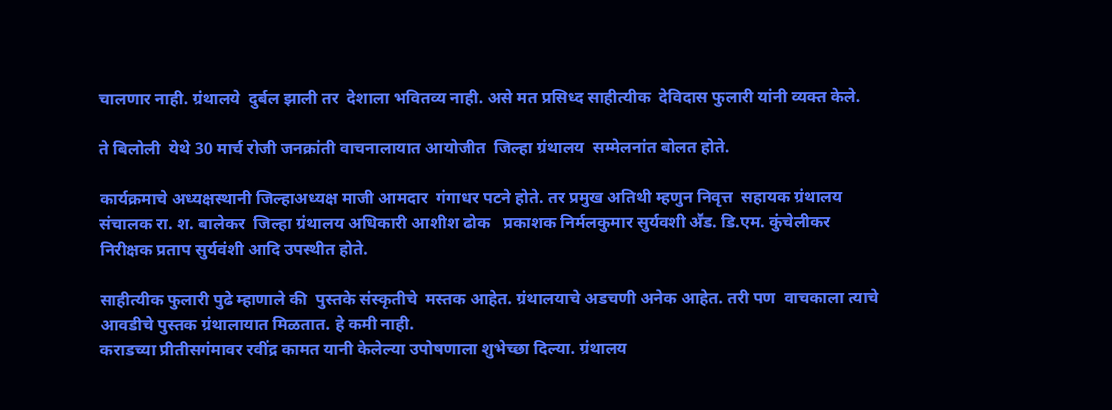चालणार नाही. ग्रंथालये  दुर्बल झाली तर  देशाला भवितव्य नाही. असे मत प्रसिध्द साहीत्यीक  देविदास फुलारी यांनी व्यक्त केले.

ते बिलोली  येथे 30 मार्च रोजी जनक्रांती वाचनालायात आयोजीत  जिल्हा ग्रंथालय  सम्मेलनांत बोलत होते.

कार्यक्रमाचे अध्यक्षस्थानी जिल्हाअध्यक्ष माजी आमदार  गंगाधर पटने होते. तर प्रमुख अतिथी म्हणुन निवृत्त  सहायक ग्रंथालय संचालक रा. श. बालेकर  जिल्हा ग्रंथालय अधिकारी आशीश ढोक   प्रकाशक निर्मलकुमार सुर्यवशी अॕड. डि.एम. कुंचेलीकर  निरीक्षक प्रताप सुर्यवंशी आदि उपस्थीत होते.

साहीत्यीक फुलारी पुढे म्हाणाले की  पुस्तके संस्कृतीचे  मस्तक आहेत. ग्रंथालयाचे अडचणी अनेक आहेत. तरी पण  वाचकाला त्याचे आवडीचे पुस्तक ग्रंथालायात मिळतात. हे कमी नाही.
कराडच्या प्रीतीसगंमावर रवींद्र कामत यानी केलेल्या उपोषणाला शुभेच्छा दिल्या. ग्रंथालय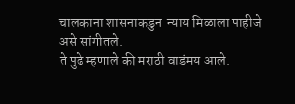चालकाना शासनाकडुन  न्याय मिळाला पाहीजे असे सांगीतले.
ते पुढे म्हणाले की मराठी वाडंमय आले.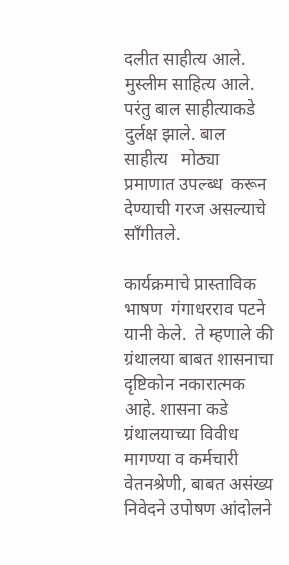दलीत साहीत्य आले. मुस्लीम साहित्य आले. परंतु बाल साहीत्याकडे दुर्लक्ष झाले. बाल  साहीत्य   मोठ्या प्रमाणात उपल्ब्ध  करून  देण्याची गरज असल्याचे साँगीतले.

कार्यक्रमाचे प्रास्ताविक भाषण  गंगाधरराव पटने यानी केले.  ते म्हणाले की ग्रंथालया बाबत शासनाचा दृष्टिकोन नकारात्मक आहे. शासना कडे ग्रंथालयाच्या विवीध मागण्या व कर्मचारी वेतनश्रेणी, बाबत असंख्य निवेदने उपोषण आंदोलने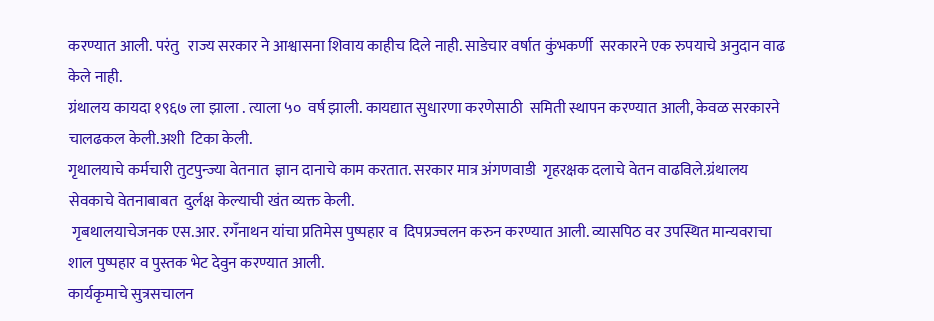करण्यात आली. परंतु   राज्य सरकार ने आश्वासना शिवाय काहीच दिले नाही. साडेचार वर्षात कुंभकर्णी  सरकारने एक रुपयाचे अनुदान वाढ केले नाही.
ग्रंथालय कायदा १९६७ ला झाला . त्याला ५०  वर्ष झाली. कायद्यात सुधारणा करणेसाठी  समिती स्थापन करण्यात आली, केवळ सरकारने चालढकल केली.अशी  टिका केली.
गृथालयाचे कर्मचारी तुटपुन्ज्या वेतनात  ज्ञान दानाचे काम करतात. सरकार मात्र अंगणवाडी  गृहरक्षक दलाचे वेतन वाढविले.ग्रंथालय सेवकाचे वेतनाबाबत  दुर्लक्ष केल्याची खंत व्यक्त केली.
 गृबथालयाचेजनक एस.आर. रगँनाथन यांचा प्रतिमेस पुष्पहार व  दिपप्रज्वलन करुन करण्यात आली. व्यासपिठ वर उपस्थित मान्यवराचा शाल पुष्पहार व पुस्तक भेट देवुन करण्यात आली.
कार्यकृमाचे सुत्रसचालन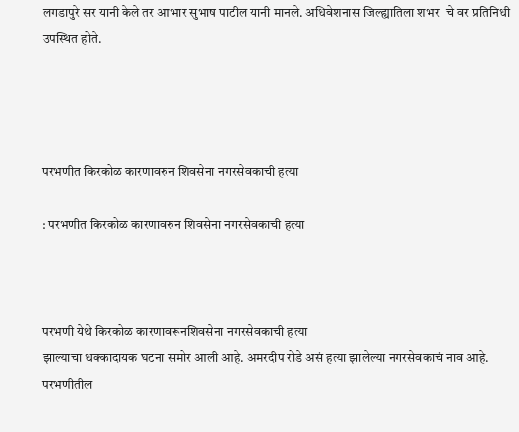लगडापुरे सर यानी केले तर आभार सुभाष पाटील यानी मानले. अधिवेशनास जिल्ह्यातिला शभर  चे वर प्रतिनिधी उपस्थित होते.




परभणीत किरकोळ कारणावरुन शिवसेना नगरसेवकाची हत्या

: परभणीत किरकोळ कारणावरुन शिवसेना नगरसेवकाची हत्या



परभणी येथे किरकोळ कारणावरूनशिवसेना नगरसेवकाची हत्या
झाल्याचा धक्कादायक घटना समोर आली आहे. अमरदीप रोडे असं हत्या झालेल्या नगरसेवकाचं नाव आहे. परभणीतील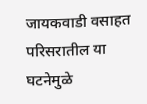जायकवाडी वसाहत परिसरातील या घटनेमुळे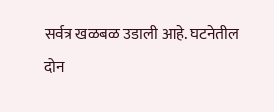सर्वत्र खळबळ उडाली आहे. घटनेतील दोन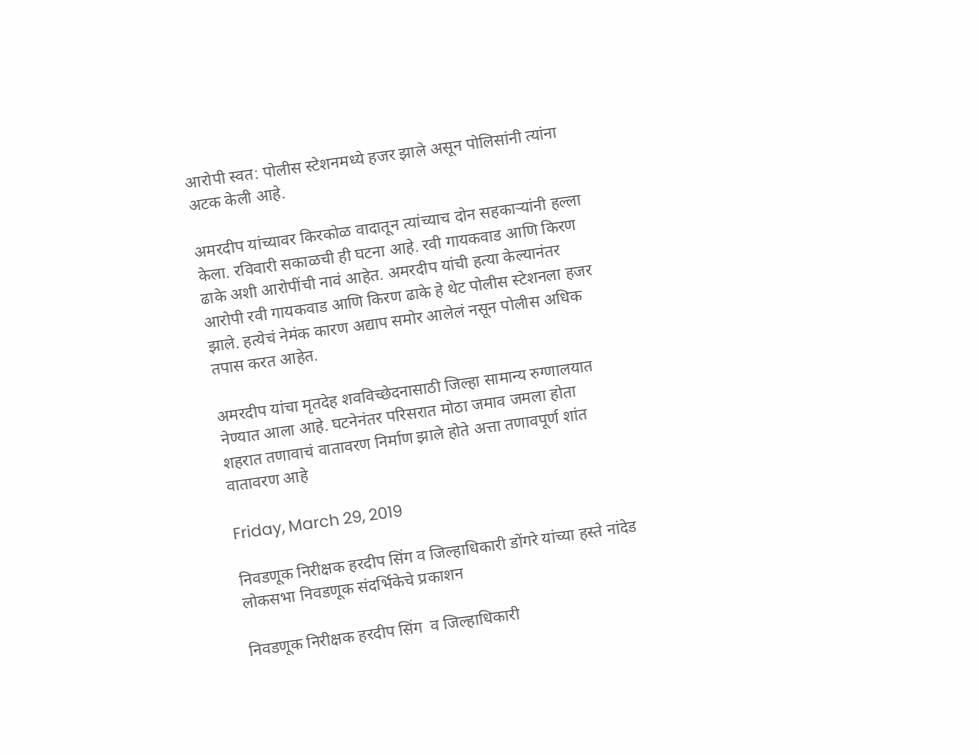आरोपी स्वत: पोलीस स्टेशनमध्ये हजर झाले असून पोलिसांनी त्यांना अटक केली आहे.

अमरदीप यांच्यावर किरकोळ वादातून त्यांच्याच दोन सहकाऱ्यांनी हल्ला केला. रविवारी सकाळची ही घटना आहे. रवी गायकवाड आणि किरण ढाके अशी आरोपींची नावं आहेत. अमरदीप यांची हत्या केल्यानंतर आरोपी रवी गायकवाड आणि किरण ढाके हे थेट पोलीस स्टेशनला हजर झाले. हत्येचं नेमंक कारण अद्याप समोर आलेलं नसून पोलीस अधिक तपास करत आहेत.

अमरदीप यांचा मृतदेह शवविच्छेदनासाठी जिल्हा सामान्य रुग्णालयात नेण्यात आला आहे. घटनेनंतर परिसरात मोठा जमाव जमला होता  शहरात तणावाचं वातावरण निर्माण झाले होते अत्ता तणावपूर्ण शांत वातावरण आहे

Friday, March 29, 2019

निवडणूक निरीक्षक हरदीप सिंग व जिल्हाधिकारी डोंगरे यांच्‍या हस्‍ते नांदेड लोकसभा निवडणूक संदर्भिकेचे प्रकाशन

निवडणूक निरीक्षक हरदीप सिंग  व जिल्हाधिकारी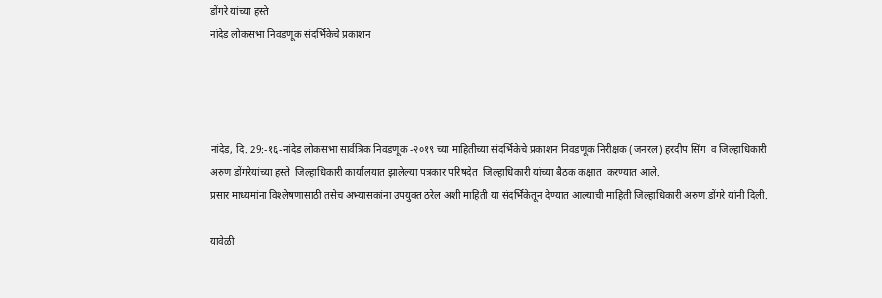डोंगरे यांच्‍या हस्‍ते
नांदेड लोकसभा निवडणूक संदर्भिकेचे प्रकाशन




नांदेड, दि. 29:-१६-नांदेड लोकसभा सार्वत्रिक निवडणूक -२०१९ च्‍या माहितीच्‍या संदर्भिकेचे प्रकाशन निवडणूक निरीक्षक (जनरल) हरदीप सिंग  व जिल्‍हाधिकारी अरुण डोंगरेयांच्‍या हस्‍ते  जिल्‍हाधिकारी कार्यालयात झालेल्‍या पत्रकार परिषदेत  जिल्‍हाधिकारी यांच्‍या बैठक कक्षात  करण्‍यात आले.
प्रसार माध्‍यमांना विश्‍लेषणासाठी तसेच अभ्‍यासकांना उपयुक्‍त ठरेल अशी माहिती या संदर्भिकेतून देण्‍यात आल्‍याची माहिती जिल्‍हाधिकारी अरुण डोंगरे यांनी दिली.

यावेळी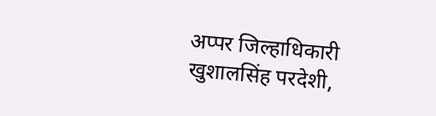अप्‍पर जिल्‍हाधिकारी खुशालसिंह परदेशी,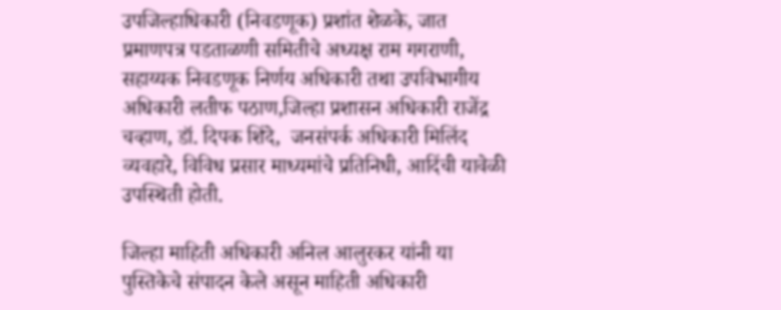उपजिल्‍हाधिकारी (निवडणूक) प्रशांत शेळके, जात प्रमाणपत्र पडताळणी समितीचे अध्‍यक्ष राम गगराणी, सहाय्यक निवडणूक निर्णय अधिकारी तथा उपविभागीय अधिकारी लतीफ पठाण,जिल्‍हा प्रशासन अधिकारी राजेंद्र चव्‍हाण, डॉ. दिपक शिंदे,  जनसंपर्क अधिकारी मिलिंद व्‍यवहारे, विविध प्रसार माध्‍यमांचे प्रतिनिधी, आदिंची यावेळी उपस्थिती होती.

जिल्हा माहिती अधिकारी अनिल आलुरकर यांनी या पुस्तिकेचे संपादन केले असून माहिती अधिकारी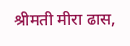श्रीमती मीरा ढास,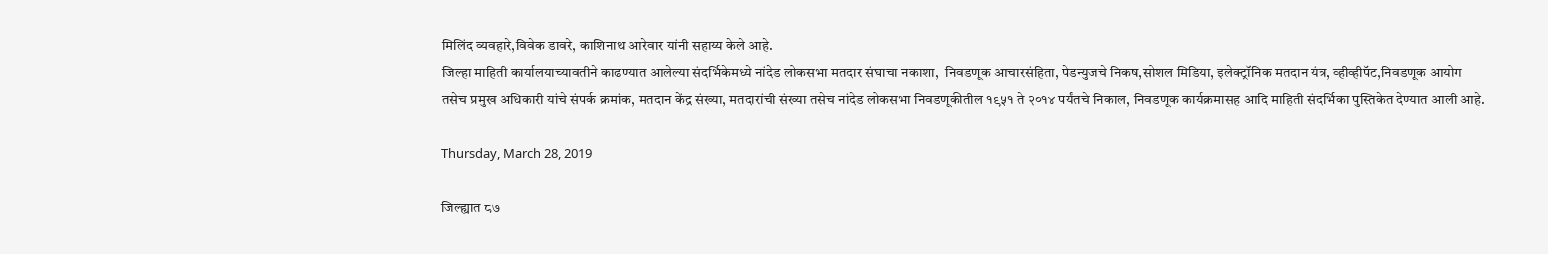मिलिंद व्यवहारे,विवेक डावरे, काशिनाथ आरेवार यांनी सहाय्य केले आहे.
जिल्‍हा माहिती कार्यालयाच्‍यावतीने काढण्‍यात आलेल्‍या संदर्भिकेमध्‍ये नांदेड लोकसभा मतदार संघाचा नकाशा,  निवडणूक आचारसंहिता, पेडन्‍युजचे निकष,सोशल मिडिया, इलेक्‍ट्रॉनिक मतदान यंत्र, व्‍हीव्‍हीपॅट,निवडणूक आयोग तसेच प्रमुख अधिकारी यांचे संपर्क क्रमांक, मतदान केंद्र संख्‍या, मतदारांची संख्‍या तसेच नांदेड लोकसभा निवडणूकीतील १९५१ ते २०१४ पर्यंतचे निकाल, निवडणूक कार्यक्रमासह आदि माहिती संदर्भिका पुस्तिकेत देण्‍यात आली आहे.

Thursday, March 28, 2019

जिल्ह्यात ८७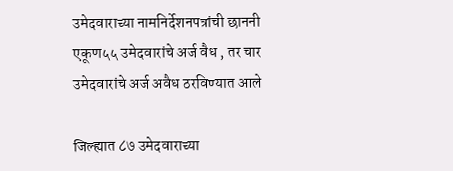उमेदवाराच्या नामनिर्देशनपत्रांची छाननी एकूण५५ उमेदवारांचे अर्ज वैध , तर चार उमेदवारांचे अर्ज अवैध ठरविण्यात आले

जिल्ह्यात ८७ उमेदवाराच्या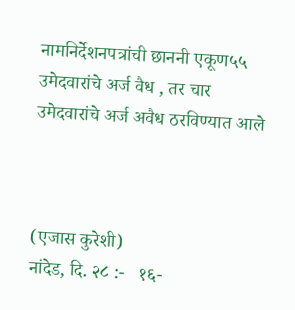नामनिर्देशनपत्रांची छाननी एकूण५५ उमेदवारांचे अर्ज वैध , तर चार उमेदवारांचे अर्ज अवैध ठरविण्यात आले



(एजास कुरेशी)
नांदेड, दि. २८ :-   १६-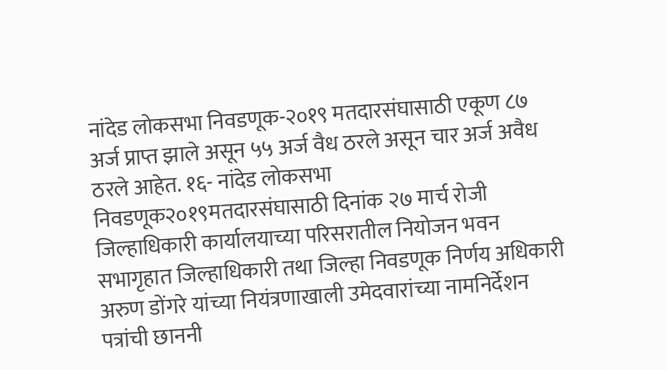नांदेड लोकसभा निवडणूक-२०१९ मतदारसंघासाठी एकूण ८७ अर्ज प्राप्त झाले असून ५५ अर्ज वैध ठरले असून चार अर्ज अवैध ठरले आहेत. १६- नांदेड लोकसभा निवडणूक२०१९मतदारसंघासाठी दिनांक २७ मार्च रोजी जिल्हाधिकारी कार्यालयाच्या परिसरातील नियोजन भवन सभागृहात जिल्हाधिकारी तथा जिल्हा निवडणूक निर्णय अधिकारी अरुण डोंगरे यांच्या नियंत्रणाखाली उमेदवारांच्‍या नामनिर्देशन पत्रांची छाननी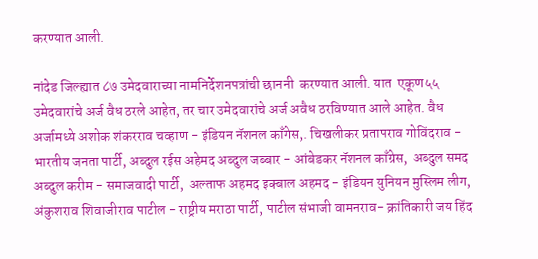करण्यात आली.

नांदेड जिल्ह्यात ८७ उमेदवाराच्या नामनिर्देशनपत्रांची छाननी  करण्यात आली. यात  एकूण५५ उमेदवारांचे अर्ज वैध ठरले आहेत, तर चार उमेदवारांचे अर्ज अवैध ठरविण्यात आले आहेत. वैध अर्जामध्ये अशोक शंकरराव चव्हाण - इंडियन नॅशनल काँगेस,. चिखलीकर प्रतापराव गोविंदराव - भारतीय जनता पार्टी, अब्दुल रईस अहेमद अब्‍दुल जब्‍बार - आंबेडकर नॅशनल काँग्रेस,  अब्दुल समद अब्‍दुल करीम - समाजवादी पार्टी,  अल्ताफ अहमद इक्बाल अहमद - इंडियन युनियन मुस्लिम लीग, अंकुशराव शिवाजीराव पाटील - राष्ट्रीय मराठा पार्टी, पाटील संभाजी वामनराव- क्रांतिकारी जय हिंद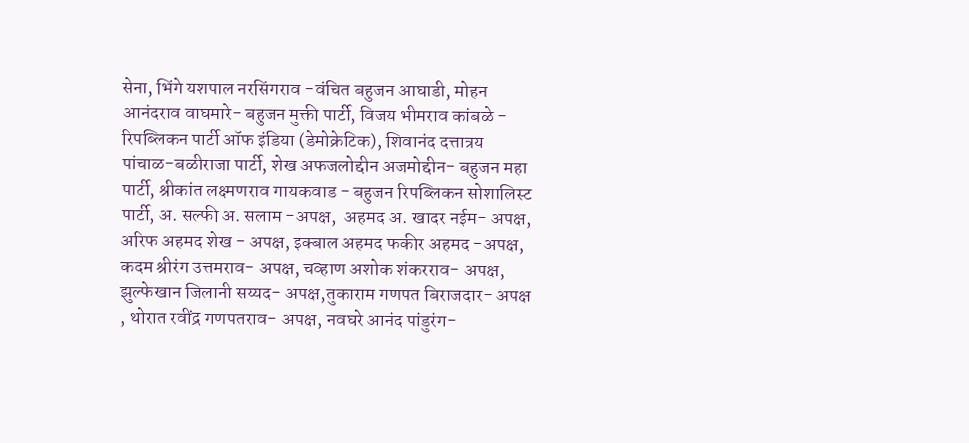सेना, भिंगे यशपाल नरसिंगराव -वंचित बहुजन आघाडी, मोहन आनंदराव वाघमारे- बहुजन मुक्ती पार्टी, विजय भीमराव कांबळे - रिपब्लिकन पार्टी ऑफ इंडिया (डेमोक्रेटिक), शिवानंद दत्तात्रय पांचाळ-बळीराजा पार्टी, शेख अफजलोद्दीन अजमोद्दीन- बहुजन महा पार्टी, श्रीकांत लक्ष्मणराव गायकवाड - बहुजन रिपब्लिकन सोशालिस्ट पार्टी, अ. सल्फी अ. सलाम -अपक्ष,  अहमद अ. खादर नईम- अपक्ष, अरिफ अहमद शेख - अपक्ष, इक्बाल अहमद फकीर अहमद -अपक्ष, कदम श्रीरंग उत्तमराव- अपक्ष, चव्हाण अशोक शंकरराव- अपक्ष, झुल्फेखान जिलानी सय्यद- अपक्ष,तुकाराम गणपत बिराजदार- अपक्ष , थोरात रवींद्र गणपतराव- अपक्ष, नवघरे आनंद पांडुरंग-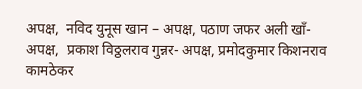अपक्ष,  नविद युनूस खान – अपक्ष, पठाण जफर अली खॉं- अपक्ष,  प्रकाश विठ्ठलराव गुन्नर- अपक्ष, प्रमोदकुमार किशनराव कामठेकर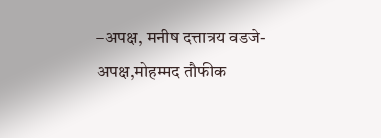–अपक्ष, मनीष दत्तात्रय वडजे- अपक्ष,मोहम्मद तौफीक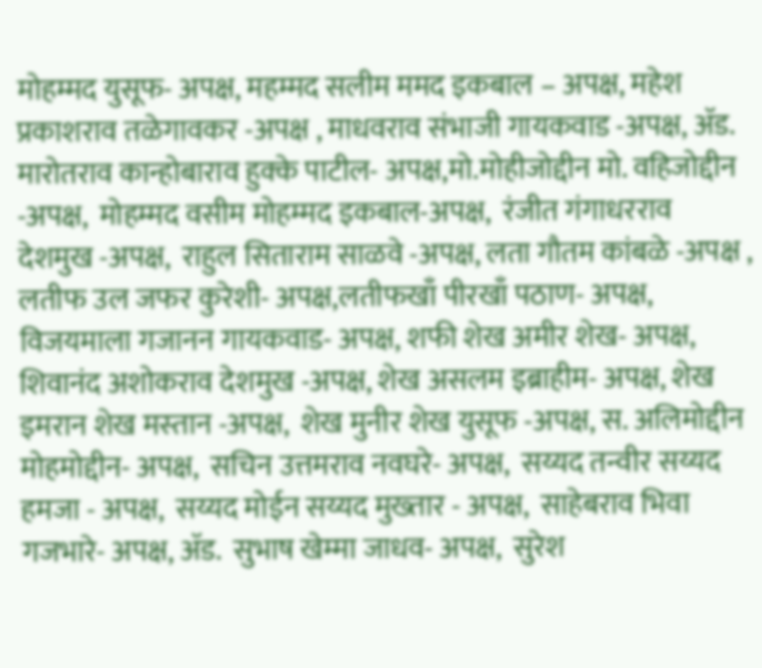मोहम्मद युसूफ- अपक्ष, महम्मद सलीम ममद इकबाल – अपक्ष, महेश प्रकाशराव तळेगावकर -अपक्ष , माधवराव संभाजी गायकवाड -अपक्ष, ॲड. मारोतराव कान्होबाराव हुक्के पाटील- अपक्ष,मो.मोहीजोद्दीन मो. वहिजोद्दीन -अपक्ष,  मोहम्मद वसीम मोहम्मद इकबाल-अपक्ष,  रंजीत गंगाधरराव देशमुख -अपक्ष,  राहुल सिताराम साळवे -अपक्ष, लता गौतम कांबळे -अपक्ष , लतीफ उल जफर कुरेशी- अपक्ष,लतीफखाँ पीरखाँ पठाण- अपक्ष, विजयमाला गजानन गायकवाड- अपक्ष, शफी शेख अमीर शेख- अपक्ष,  शिवानंद अशोकराव देशमुख -अपक्ष, शेख असलम इब्राहीम- अपक्ष, शेख इमरान शेख मस्‍तान -अपक्ष,  शेख मुनीर शेख युसूफ -अपक्ष, स. अलिमोद्दीन मोहमोद्दीन- अपक्ष,  सचिन उत्तमराव नवघरे- अपक्ष,  सय्यद तन्वीर सय्यद हमजा - अपक्ष,  सय्यद मोईन सय्यद मुख्‍तार - अपक्ष,  साहेबराव भिवा गजभारे- अपक्ष, ॲड.  सुभाष खेम्मा जाधव- अपक्ष,  सुरेश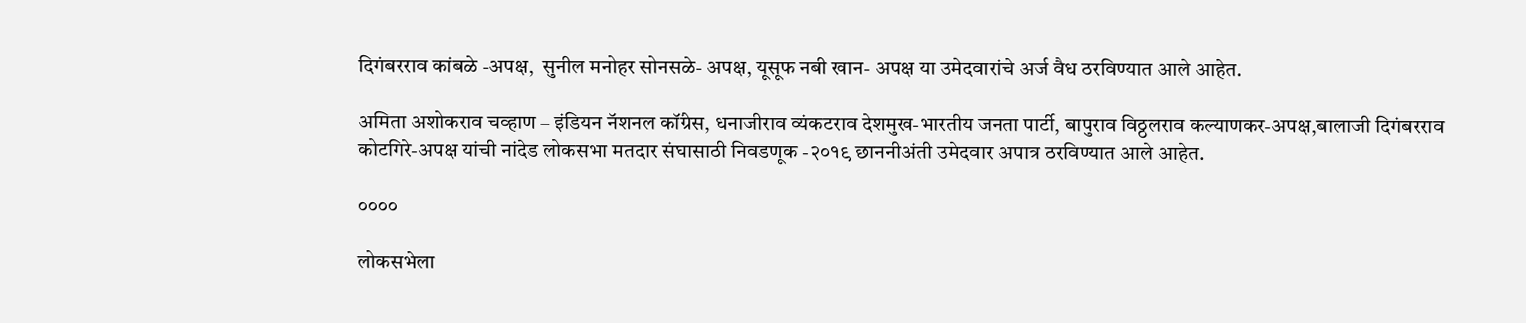दिगंबरराव कांबळे -अपक्ष,  सुनील मनोहर सोनसळे- अपक्ष, यूसूफ नबी खान- अपक्ष या उमेदवारांचे अर्ज वैध ठरविण्यात आले आहेत.

अमिता अशोकराव चव्‍हाण – इंडियन नॅशनल कॉंग्रेस, धनाजीराव व्‍यंकटराव देशमुख-भारतीय जनता पार्टी, बापुराव विठ्ठलराव कल्‍याणकर-अपक्ष,बालाजी दिगंबरराव कोटगिरे-अपक्ष यांची नांदेड लोकसभा मतदार संघासाठी निवडणूक -२०१९ छाननीअंती उमेदवार अपात्र ठरविण्‍यात आले आहेत.

००००

लोकसभेला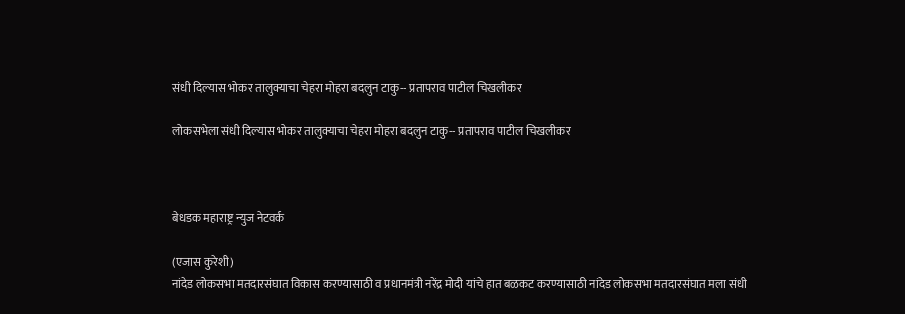संधी दिल्यास भोकर तालुक्याचा चेहरा मोहरा बदलुन टाकु-- प्रतापराव पाटील चिखलीकर

लोकसभेला संधी दिल्यास भोकर तालुक्याचा चेहरा मोहरा बदलुन टाकु-- प्रतापराव पाटील चिखलीकर



बेधडक महाराष्ट्र न्युज नेटवर्क

(एजास कुरेशी)
नांदेड लोकसभा मतदारसंघात विकास करण्यासाठी व प्रधानमंत्री नरेंद्र मोदी यांचे हात बळकट करण्यासाठी नांदेड लोकसभा मतदारसंघात मला संधी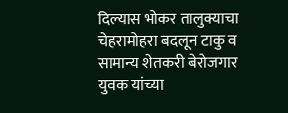दिल्यास भोकर तालुक्याचा चेहरामोहरा बदलून टाकु व सामान्य शेतकरी बेरोजगार युवक यांच्या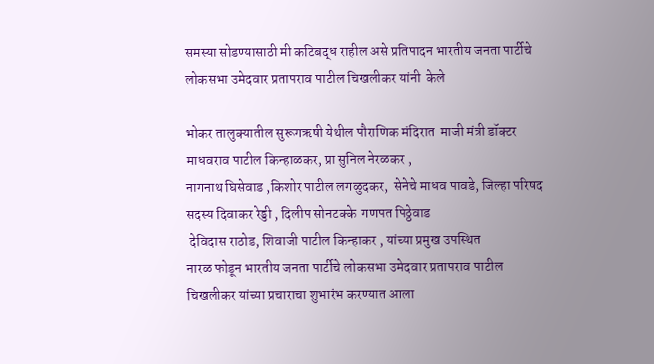समस्या सोडण्यासाठी मी कटिबद्ध राहील असे प्रतिपादन भारतीय जनता पार्टीचे लोकसभा उमेदवार प्रतापराव पाटील चिखलीकर यांनी  केले

भोकर तालुक्यातील सुरूगऋषी येथील पौराणिक मंदिरात  माजी मंत्री डॉक्टर माधवराव पाटील किन्हाळकर, प्रा सुनिल नेरळकर ,
नागनाथ घिसेवाड ,किशोर पाटील लगळुदकर,  सेनेचे माधव पावडे, जिल्हा परिषद सदस्य दिवाकर रेड्डी , दिलीप सोनटक्के  गणपत पिठ्ठेवाड
 देविदास राठोड, शिवाजी पाटील किन्हाकर , यांच्या प्रमुख उपस्थित
नारळ फोडून भारतीय जनता पार्टीचे लोकसभा उमेदवार प्रतापराव पाटील चिखलीकर यांच्या प्रचाराचा शुभारंभ करण्यात आला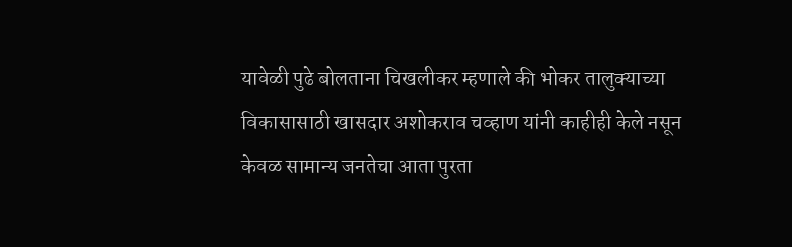यावेळी पुढे बोलताना चिखलीकर म्हणाले की भोकर तालुक्याच्या विकासासाठी खासदार अशोकराव चव्हाण यांनी काहीही केले नसून केवळ सामान्य जनतेचा आता पुरता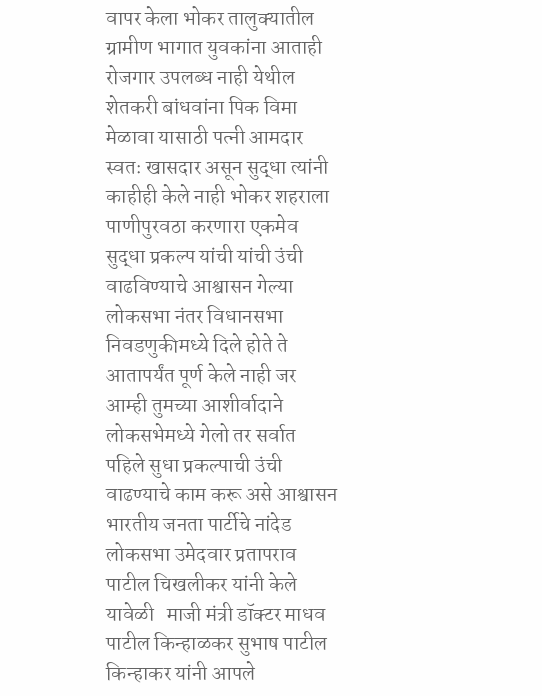वापर केला भोकर तालुक्यातील ग्रामीण भागात युवकांना आताही रोजगार उपलब्ध नाही येथील शेतकरी बांधवांना पिक विमा मेळावा यासाठी पत्नी आमदार स्वतः खासदार असून सुद्धा त्यांनी काहीही केले नाही भोकर शहराला पाणीपुरवठा करणारा एकमेव सुद्धा प्रकल्प यांची यांची उंची वाढविण्याचे आश्वासन गेल्या लोकसभा नंतर विधानसभा निवडणुकीमध्ये दिले होते ते आतापर्यंत पूर्ण केले नाही जर आम्ही तुमच्या आशीर्वादाने लोकसभेमध्ये गेलो तर सर्वात पहिले सुधा प्रकल्पाची उंची वाढण्याचे काम करू असे आश्वासन भारतीय जनता पार्टीचे नांदेड लोकसभा उमेदवार प्रतापराव पाटील चिखलीकर यांनी केले
यावेळी   माजी मंत्री डॉक्टर माधव पाटील किन्हाळकर सुभाष पाटील किन्हाकर यांनी आपले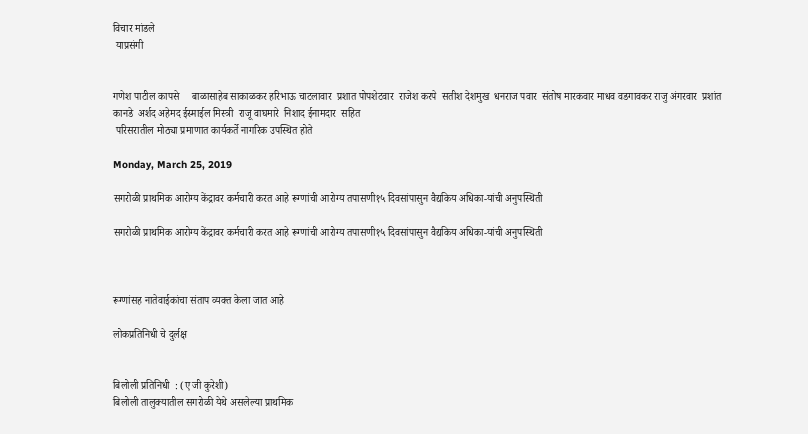विचार मांडले
 याप्रसंगी


गणेश पाटील कापसे     बाळासाहेब साकाळकर हरिभाऊ चाटलावार  प्रशात पोपशेटवार  राजेश करपे  सतीश देशमुख  धनराज पवार  संतोष मारकवार माधव वडगावकर राजु अंगरवार  प्रशांत कानडे  अर्शद अहेमद ईस्माईल मिस्त्री  राजू वाघमारे  निशाद ईनामदार  सहित
 परिसरातील मोठ्या प्रमाणात कार्यकर्ते नागरिक उपस्थित होते

Monday, March 25, 2019

सगरोळी प्राथमिक आरोग्य केंद्रावर कर्मचारी करत आहे रूग्णांची आरोग्य तपासणी१५ दिवसांपासुन वैद्यकिय अधिका-यांची अनुपस्थिती

सगरोळी प्राथमिक आरोग्य केंद्रावर कर्मचारी करत आहे रूग्णांची आरोग्य तपासणी१५ दिवसांपासुन वैद्यकिय अधिका-यांची अनुपस्थिती



रूग्णांसह नातेवाईकांचा संताप व्यक्त केला जात आहे

लोकप्रतिनिधी चे दुर्लक्ष


बिलोली प्रतिनिधी  : (ए जी कुरेशी)
बिलोली तालुक्यातील सगरोळी येथे असलेल्या प्राथमिक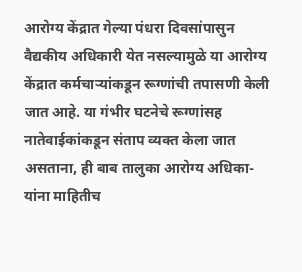आरोग्य केंद्रात गेल्या पंधरा दिवसांपासुन वैद्यकीय अधिकारी येत नसल्यामुळे या आरोग्य केंद्रात कर्मचाऱ्यांकडून रूग्णांची तपासणी केली जात आहे. या गंभीर घटनेचे रूग्णांसह नातेवाईकांकडून संताप व्यक्त केला जात असताना, ही बाब तालुका आरोग्य अधिका-यांना माहितीच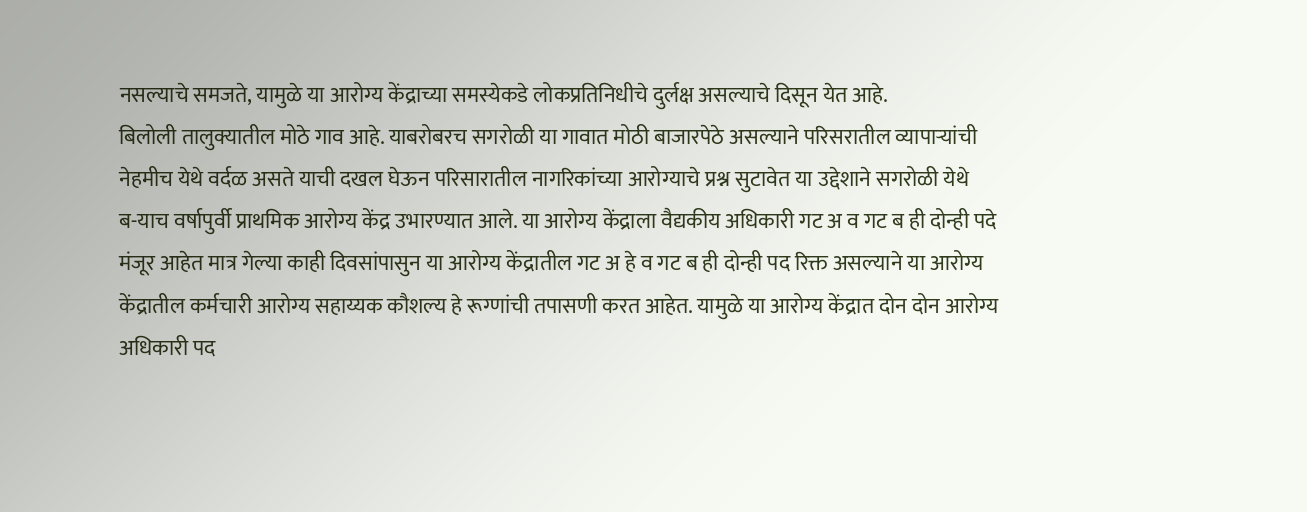नसल्याचे समजते, यामुळे या आरोग्य केंद्राच्या समस्येकडे लोकप्रतिनिधीचे दुर्लक्ष असल्याचे दिसून येत आहे.
बिलोली तालुक्यातील मोठे गाव आहे. याबरोबरच सगरोळी या गावात मोठी बाजारपेठे असल्याने परिसरातील व्यापाऱ्यांची नेहमीच येथे वर्दळ असते याची दखल घेऊन परिसारातील नागरिकांच्या आरोग्याचे प्रश्न सुटावेत या उद्देशाने सगरोळी येथे
ब-याच वर्षापुर्वी प्राथमिक आरोग्य केंद्र उभारण्यात आले. या आरोग्य केंद्राला वैद्यकीय अधिकारी गट अ व गट ब ही दोन्ही पदे मंजूर आहेत मात्र गेल्या काही दिवसांपासुन या आरोग्य केंद्रातील गट अ हे व गट ब ही दोन्ही पद रिक्त असल्याने या आरोग्य केंद्रातील कर्मचारी आरोग्य सहाय्यक कौशल्य हे रूग्णांची तपासणी करत आहेत. यामुळे या आरोग्य केंद्रात दोन दोन आरोग्य अधिकारी पद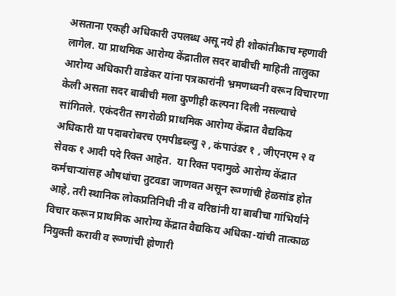असताना एकही अधिकारी उपलब्ध असू नये ही शोकांतीकाच म्हणावी लागेल. या प्राथमिक आरोग्य केंद्रातील सदर बाबीची माहिती तालुका आरोग्य अधिकारी वाडेकर यांना पत्रकारांनी भ्रमणध्वनी वरून विचारणा केली असता सदर बाबीची मला कुणीही कल्पना दिली नसल्याचे सांगितले. एकंदरीत सगरोळी प्राथमिक आरोग्य केंद्रात वैद्यकिय अधिकारी या पदाबरोबरच एमपीडब्ल्यु २ , कंपाउंडर १ , जीएनएम २ व सेवक १ आदी पदे रिक्त आहेत.  या रिक्त पदामुळे आरोग्य केंद्रात कर्मचाऱ्यांसह औषधांचा तुटवडा जाणवत असून रूग्णांची हेळसांड होत आहे, तरी स्थानिक लोकप्रतिनिधी नी व वरिष्ठांनी या बाबीचा गांभिर्याने विचार करून प्राथमिक आरोग्य केंद्रात वैद्यकिय अधिका-यांची तात्काळ नियुक्ती करावी व रूग्णांची होणारी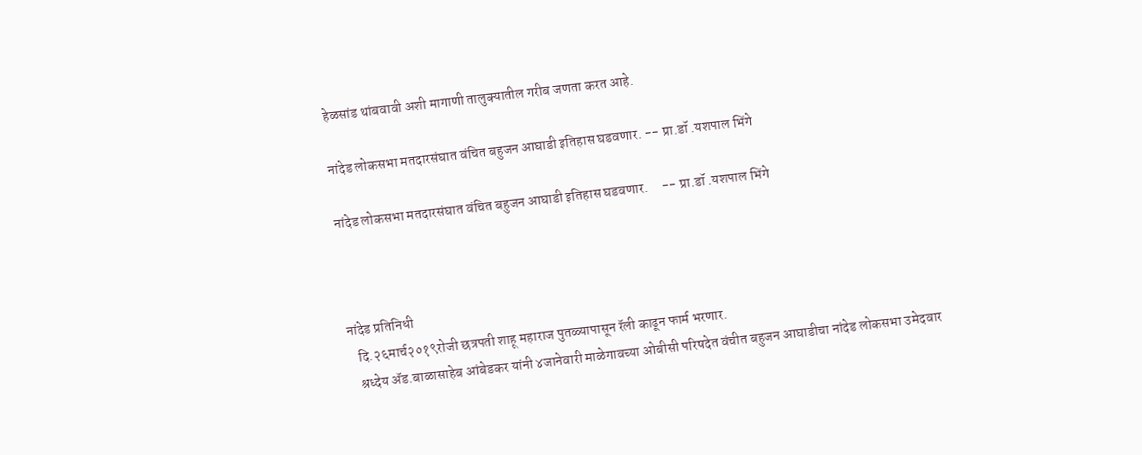हेळसांड थांबवावी अशी मागाणी तालुक्यातील गरीब जणता करत आहे.

नांदेड लोकसभा मतदारसंघात वंचित बहुजन आघाडी इतिहास घडवणार. -- प्रा.डॉ .यशपाल भिंगे

नांदेड लोकसभा मतदारसंघात वंचित बहुजन आघाडी इतिहास घडवणार.     -- प्रा.डॉ .यशपाल भिंगे



नांदेड प्रतिनिधी
   दि.२६मार्च२०१९रोजी छत्रपती शाहू महाराज पुतळ्यापासून रॅली काढून फार्म भरणार.
   श्रध्देय ॲड.बाळासाहेब आंबेडकर यांनी ४जानेवारी माळेगावच्या ओबीसी परिषदेत वंचीत बहुजन आघाडीचा नांदेड लोकसभा उमेदवार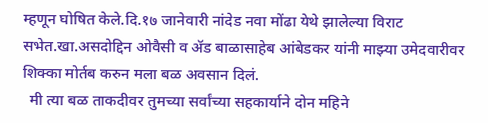म्हणून घोषित केले.दि.१७ जानेवारी नांदेड नवा मोंढा येथे झालेल्या विराट सभेत.खा.असदोद्दिन ओवैसी व ॲड बाळासाहेब आंबेडकर यांनी माझ्या उमेदवारीवर शिक्का मोर्तब करुन मला बळ अवसान दिलं.
  मी त्या बळ ताकदीवर तुमच्या सर्वांच्या सहकार्याने दोन महिने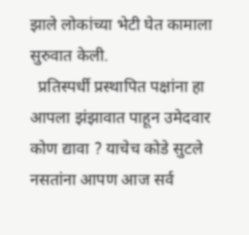झाले लोकांच्या भेटी घेत कामाला सुरुवात केली.
  प्रतिस्पर्धी प्रस्थापित पक्षांना हा आपला झंझावात पाहून उमेदवार कोण द्यावा ? याचेच कोडे सुटले नसतांना आपण आज सर्व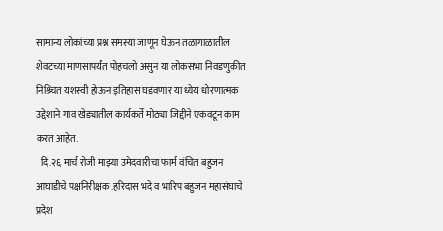सामान्य लोकांच्या प्रश्न समस्या जाणून घेऊन तळागाळातील शेवटच्या माणसापर्यंत पोहचलो असुन या लोकसभा निवडणुकीत निश्र्चित यशस्वी होऊन इतिहास घडवणार या ध्येय धोरणात्मक उद्देशाने गाव खेड्यातील कार्यकर्ते मोठ्या जिद्दीने एकवटून काम करत आहेत.
  दि.२६ मार्च रोजी माझ्या उमेदवारीचा फार्म वंचित बहुजन आघाडीचे पक्षनिरीक्षक .हरिदास भदे व भारिप बहुजन महासंघाचे प्रदेश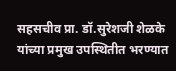सहसचीव प्रा. डॉ.सुरेशजी शेळके यांच्या प्रमुख उपस्थितीत भरण्यात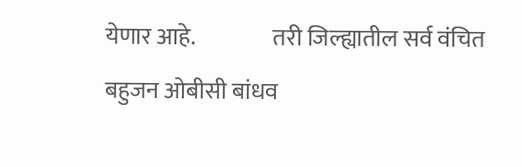येणार आहे.                 तरी जिल्ह्यातील सर्व वंचित बहुजन ओबीसी बांधव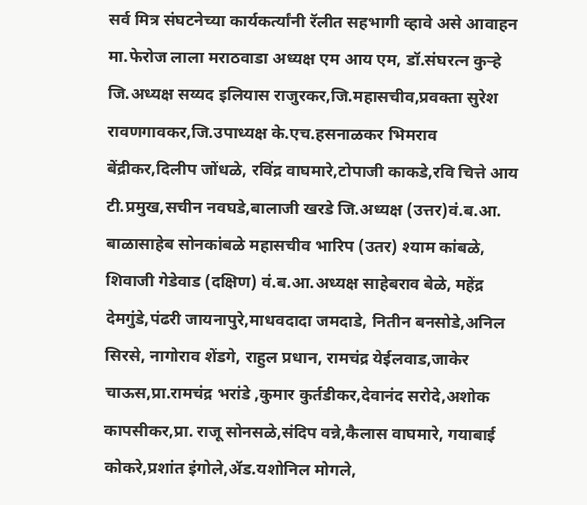सर्व मित्र संघटनेच्या कार्यकर्त्यांनी रॅलीत सहभागी व्हावे असे आवाहन मा.फेरोज लाला मराठवाडा अध्यक्ष एम आय एम, डॉ.संघरत्न कुऱ्हे जि.अध्यक्ष सय्यद इलियास राजुरकर,जि.महासचीव,प्रवक्ता सुरेश रावणगावकर,जि.उपाध्यक्ष के.एच.हसनाळकर भिमराव बेंद्रीकर,दिलीप जोंधळे, रविंद्र वाघमारे,टोपाजी काकडे,रवि चित्ते आय टी.प्रमुख,सचीन नवघडे,बालाजी खरडे जि.अध्यक्ष (उत्तर)वं.ब.आ. बाळासाहेब सोनकांबळे महासचीव भारिप (उतर) श्याम कांबळे,  शिवाजी गेडेवाड (दक्षिण) वं.ब.आ.अध्यक्ष साहेबराव बेळे, महेंद्र देमगुंडे,पंढरी जायनापुरे,माधवदादा जमदाडे, नितीन बनसोडे,अनिल सिरसे, नागोराव शेंडगे, राहुल प्रधान, रामचंद्र येईलवाड,जाकेर चाऊस,प्रा.रामचंद्र भरांडे ,कुमार कुर्तडीकर,देवानंद सरोदे,अशोक कापसीकर,प्रा. राजू सोनसळे,संदिप वन्ने,कैलास वाघमारे, गयाबाई कोकरे,प्रशांत इंगोले,ॲड.यशोनिल मोगले,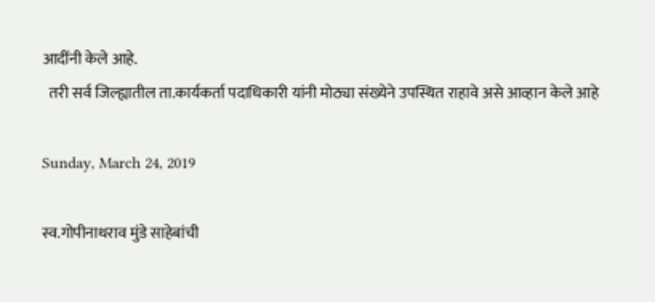आदींनी केले आहे.
  तरी सर्व जिल्ह्यातील ता.कार्यकर्ता पदाधिकारी यांनी मोठ्या संख्येने उपस्थित राहावे असे आव्हान केले आहे

Sunday, March 24, 2019

स्व.गोपीनाथराव मुंडे साहेबांची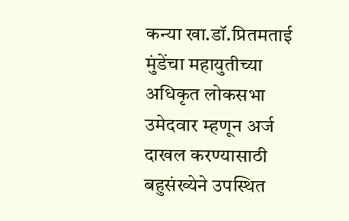कन्या खा.डॉ.प्रितमताई मुंडेंचा महायुतीच्या अधिकृत लोकसभा उमेदवार म्हणून अर्ज दाखल करण्यासाठी बहुसंख्येने उपस्थित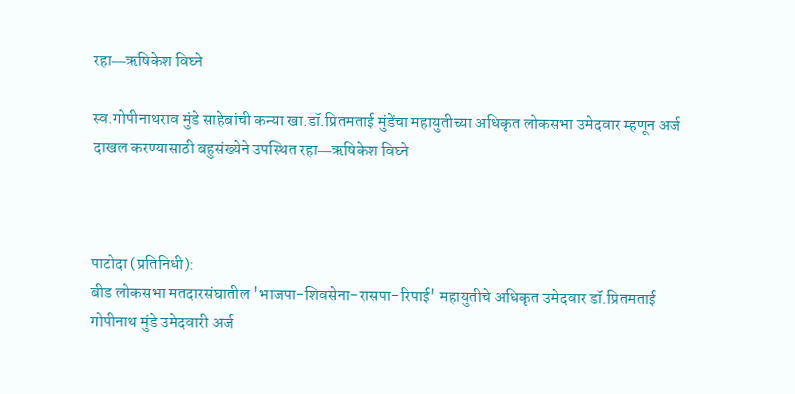रहा―ऋषिकेश विघ्ने

स्व.गोपीनाथराव मुंडे साहेबांची कन्या खा.डॉ.प्रितमताई मुंडेंचा महायुतीच्या अधिकृत लोकसभा उमेदवार म्हणून अर्ज दाखल करण्यासाठी बहुसंख्येने उपस्थित रहा―ऋषिकेश विघ्ने



पाटोदा (प्रतिनिधी):
बीड लोकसभा मतदारसंघातील 'भाजपा-शिवसेना-रासपा-रिपाई' महायुतीचे अधिकृत उमेदवार डॉ.प्रितमताई गोपीनाथ मुंडे उमेदवारी अर्ज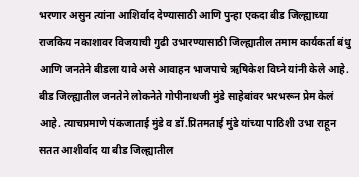भरणार असुन त्यांना आशिर्वाद देण्यासाठी आणि पुन्हा एकदा बीड जिल्ह्याच्या राजकिय नकाशावर विजयाची गुढी उभारण्यासाठी जिल्ह्यातील तमाम कार्यकर्ता बंधु आणि जनतेने बीडला यावे असे आवाहन भाजपाचे ऋषिकेश विघ्ने यांनी केले आहे.
बीड जिल्ह्यातील जनतेने लोकनेते गोपीनाथजी मुंडे साहेबांवर भरभरून प्रेम केलं आहे. त्याचप्रमाणे पंकजाताई मुंडे व डॉ.प्रितमताई मुंडे यांच्या पाठिशी उभा राहून सतत आशीर्वाद या बीड जिल्ह्यातील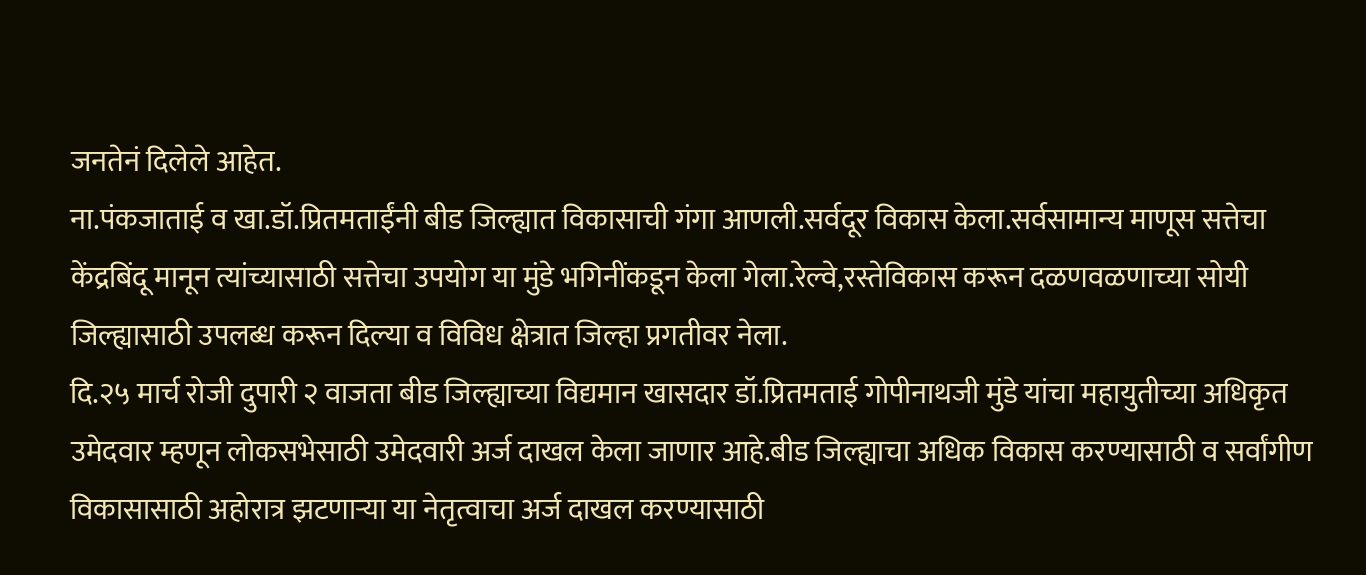जनतेनं दिलेले आहेत.
ना.पंकजाताई व खा.डॉ.प्रितमताईंनी बीड जिल्ह्यात विकासाची गंगा आणली.सर्वदूर विकास केला.सर्वसामान्य माणूस सत्तेचा केंद्रबिंदू मानून त्यांच्यासाठी सत्तेचा उपयोग या मुंडे भगिनींकडून केला गेला.रेल्वे,रस्तेविकास करून दळणवळणाच्या सोयी जिल्ह्यासाठी उपलब्ध करून दिल्या व विविध क्षेत्रात जिल्हा प्रगतीवर नेला.
दि.२५ मार्च रोजी दुपारी २ वाजता बीड जिल्ह्याच्या विद्यमान खासदार डॉ.प्रितमताई गोपीनाथजी मुंडे यांचा महायुतीच्या अधिकृत उमेदवार म्हणून लोकसभेसाठी उमेदवारी अर्ज दाखल केला जाणार आहे.बीड जिल्ह्याचा अधिक विकास करण्यासाठी व सर्वांगीण विकासासाठी अहोरात्र झटणाऱ्या या नेतृत्वाचा अर्ज दाखल करण्यासाठी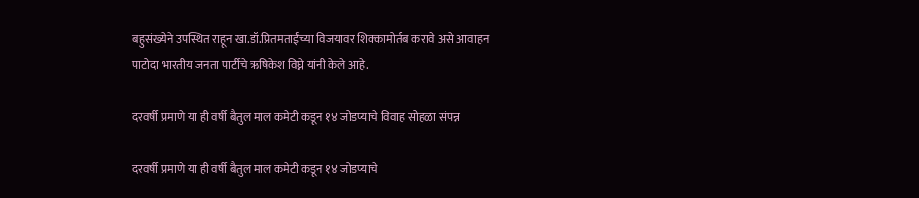बहुसंख्येने उपस्थित राहून खा.डॉ.प्रितमताईंच्या विजयावर शिक्कामोर्तब करावे असे आवाहन पाटोदा भारतीय जनता पार्टीचे ऋषिकेश विघ्ने यांनी केले आहे.

दरवर्षी प्रमाणे या ही वर्षी बैतुल माल कमेटी कडून १४ जोडप्याचे विवाह सोहळा संपन्न

दरवर्षी प्रमाणे या ही वर्षी बैतुल माल कमेटी कडून १४ जोडप्याचे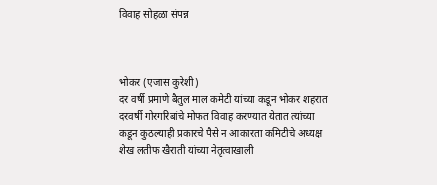विवाह सोहळा संपन्न



भोकर (एजास कुरेशी)
दर वर्षी प्रमाणे बैतुल माल कमेटी यांच्या कडून भोकर शहरात दरवर्षी गोरगरिबांचे मोफत विवाह करण्यात येतात त्यांच्या कडून कुठल्याही प्रकारचे पैसे न आकारता कमिटीचे अध्यक्ष शेख लतीफ खैराती यांच्या नेतृत्वाखाली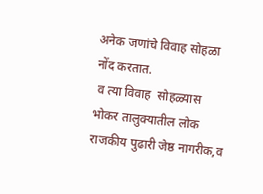अनेक जणांचे विवाह सोहळा नोंद करतात.
 व त्या विवाह  सोहळ्यास भोकर तालुक्यातील लोक राजकीय पुढारी जेष्ठ नागरीक,व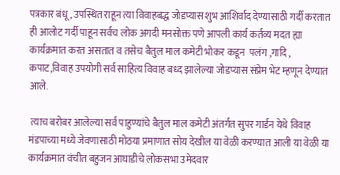पत्रकार बंधू , उपस्थित राहून त्या विवाहबद्ध जोडप्यास शुभ आशिर्वाद देण्यासाठी गर्दी करतात ही आलोट गर्दी पाहून सर्वच लोक अगदी मनसोक्त पणे आपली कार्य कर्तव्य मदत ह्या कार्यक्रमात करत असतात व तसेच बैतुल माल कमेटी भोकर कडून  पलंग ,गादि , कपाट,विवाह उपयोगी सर्व साहित्य विवाह बध्द झालेल्या जोडप्यास संप्रेम भेट म्हणून देण्यात आले.

 त्याच बरोबर आलेल्या सर्व पाहुण्यांचे बैतुल माल कमेटी अंतर्गत सुपर गार्डन येथे विवाह मंडपाच्या मध्ये जेवणासाठी मोठया प्रमाणात सोय देखील या वेळी करण्यात आली या वेळी या कार्यक्रमात वंचीत बहुजन आघाडीचे लोकसभा उमेदवार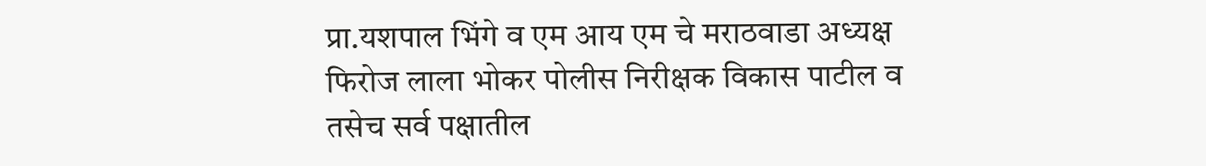प्रा.यशपाल भिंगे व एम आय एम चे मराठवाडा अध्यक्ष फिरोज लाला भोकर पोलीस निरीक्षक विकास पाटील व तसेच सर्व पक्षातील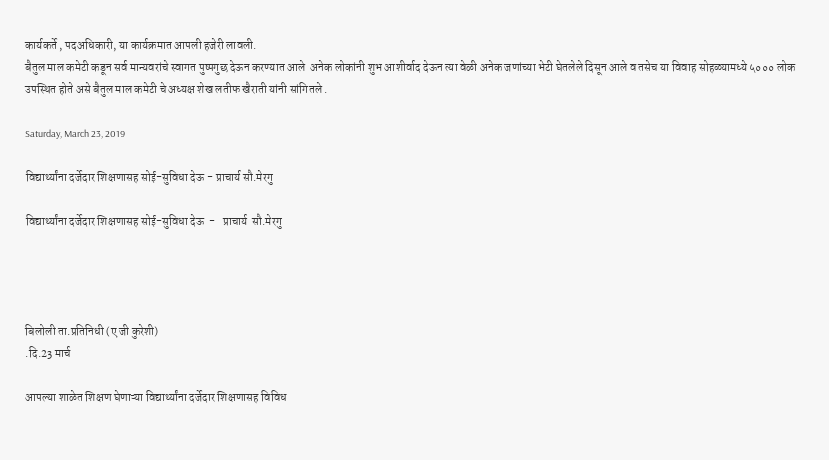कार्यकर्ते , पदअधिकारी, या कार्यक्रमात आपली हजेरी लावली.
बैतुल माल कमेटी कडून सर्व मान्यवरांचे स्वागत पुष्पगुछ देऊन करण्यात आले  अनेक लोकांनी शुभ आशीर्वाद देऊन त्या वेळी अनेक जणांच्या भेटी घेतलेले दिसून आले व तसेच या विवाह सोहळ्यामध्ये ५००० लोक उपस्थित होते असे बैतुल माल कमेटी चे अध्यक्ष शेख लतीफ खैराती यांनी सांगितले .

Saturday, March 23, 2019

विद्यार्थ्यांना दर्जेदार शिक्षणासह सोई-सुविधा देऊ - प्राचार्य सौ.मेरगु

विद्यार्थ्यांना दर्जेदार शिक्षणासह सोई-सुविधा देऊ  -   प्राचार्य  सौ.मेरगु




बिलोली ता.प्रतिनिधी (ए जी कुरेशी)
.दि.23 मार्च

आपल्या शाळेत शिक्षण घेणाऱ्या विद्यार्थ्यांना दर्जेदार शिक्षणासह विविध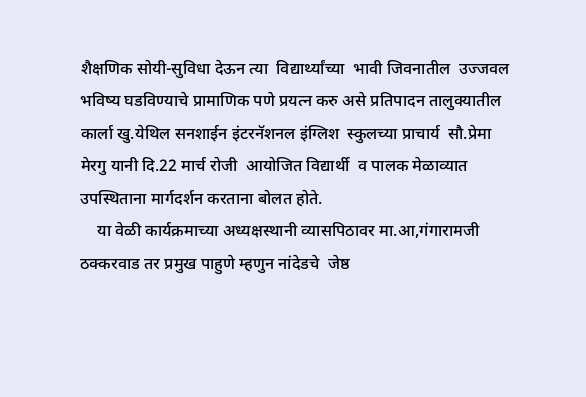शैक्षणिक सोयी-सुविधा देऊन त्या  विद्यार्थ्यांच्या  भावी जिवनातील  उज्जवल भविष्य घडविण्याचे प्रामाणिक पणे प्रयत्न करु असे प्रतिपादन तालुक्यातील  कार्ला खु.येथिल सनशाईन इंटरनॅशनल इंग्लिश  स्कुलच्या प्राचार्य  सौ.प्रेमा मेरगु यानी दि.22 मार्च रोजी  आयोजित विद्यार्थी  व पालक मेळाव्यात उपस्थिताना मार्गदर्शन करताना बोलत होते.
    या वेळी कार्यक्रमाच्या अध्यक्षस्थानी व्यासपिठावर मा.आ,गंगारामजी ठक्करवाड तर प्रमुख पाहुणे म्हणुन नांदेडचे  जेष्ठ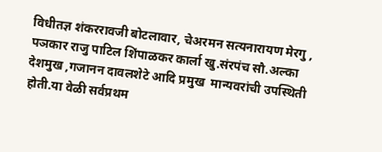विधीतज्ञ शंकररावजी बोटलावार, चेअरमन सत्यनारायण मेरगु , पञकार राजु पाटिल शिंपाळकर कार्ला खु.संरपंच सौ.अल्का  देशमुख ,गजानन दावलशेटे आदि प्रमुख  मान्यवरांची उपस्थिती होती.या वेळी सर्वप्रथम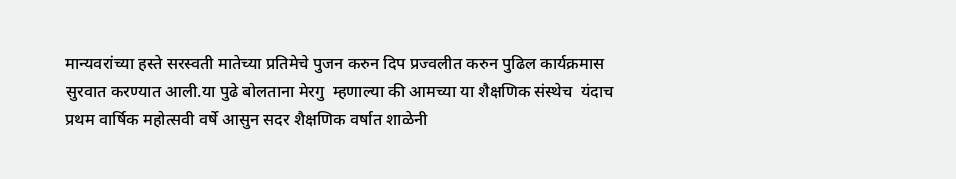मान्यवरांच्या हस्ते सरस्वती मातेच्या प्रतिमेचे पुजन करुन दिप प्रज्वलीत करुन पुढिल कार्यक्रमास सुरवात करण्यात आली.या पुढे बोलताना मेरगु  म्हणाल्या की आमच्या या शैक्षणिक संस्थेच  यंदाच प्रथम वार्षिक महोत्सवी वर्षे आसुन सदर शैक्षणिक वर्षात शाळेनी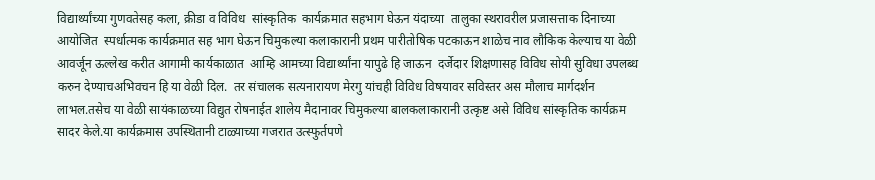विद्यार्थ्यांच्या गुणवतेसह कला, क्रीडा व विविध  सांस्कृतिक  कार्यक्रमात सहभाग घेऊन यंदाच्या  तालुका स्थरावरील प्रजासत्ताक दिनाच्या आयोजित  स्पर्धात्मक कार्यक्रमात सह भाग घेऊन चिमुकल्या कलाकारानी प्रथम पारीतोषिक पटकाऊन शाळेच नाव लौकिक केल्याच या वेळी आवर्जून ऊल्लेख करीत आगामी कार्यकाळात  आम्हि आमच्या विद्यार्थ्यांना यापुढे हि जाऊन  दर्जेदार शिक्षणासह विविध सोयी सुविधा उपलब्ध करुन देण्याचअभिवचन हि या वेळी दिल.  तर संचालक सत्यनारायण मेरगु यांचही विविध विषयावर सविस्तर अस मौलाच मार्गदर्शन लाभल.तसेच या वेळी सायंकाळच्या विद्युत रोषनाईत शालेय मैदानावर चिमुकल्या बालकलाकारानी उत्कृष्ट असे विविध सांस्कृतिक कार्यक्रम सादर केले.या कार्यक्रमास उपस्थितानी टाळ्याच्या गजरात उत्स्फुर्तपणे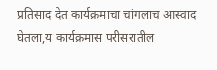प्रतिसाद देत कार्यक्रमाचा चांगलाच आस्वाद घेतला,य कार्यक्रमास परीसरातील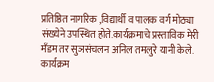प्रतिष्ठित नागरिक ,विद्यार्थी व पालक वर्ग मोठ्या संख्येने उपस्थित होते.कार्यक्रमाचे प्रस्ताविक मेरी मँडम तर सुञसंचलन अनिल तमलुरे यानी केले. कार्यक्रम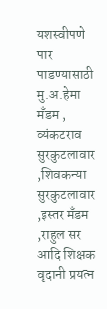यशस्वीपणे पार पाडण्यासाठी मु.अ.हेमा मँडम , व्यंकटराव सुरकुटलावार ,शिवकन्या  सुरकुटलावार ,इस्तर मँडम ,राहुल सर आदि शिक्षक वृदानी प्रयत्न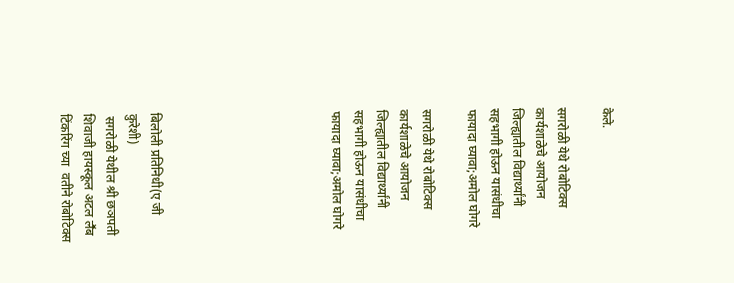केले.

सगरोळी येथे रोबोटिक्स कार्यशाळेचे आयोजन जिल्ह्यातील विद्यार्थ्यांनी सहभागी होऊन यासंधीचा फायादा घ्यावा;अमोल घोगरे

सगरोळी येथे रोबोटिक्स कार्यशाळेचे आयोजन जिल्ह्यातील विद्यार्थ्यांनी सहभागी होऊन यासंधीचा फायादा घ्यावा;अमोल घोगरे







बिलोली प्रतिनिधी(ए जी कुरेशी)
 सगरोळी येथील श्री छञपती शिवाजी हायस्कूल अटल लॕब टिंकरिंग च्या  वतीने रोबोटिक्स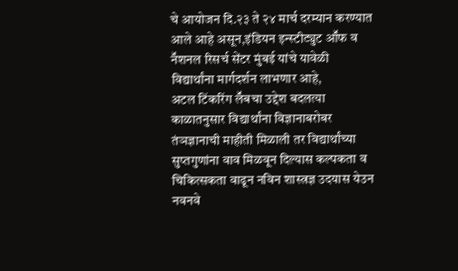चे आयोजन दि.२३ ते २४ मार्च दरम्यान करण्यात आले आहे असून,इंडियन इन्स्टीट्युट आॕफ व नॕशनल रिसर्च सेंटर मुंबई यांचे यावेळी विद्यार्थांना मार्गदर्शन लाभणार आहे,
अटल टिंकरिंग लॕबचा उद्देश बदलत्या काळातनुसार विद्यार्थांना विज्ञानाबरोबर तंञज्ञानाची माहीती मिळाली तर विद्यार्थांच्या सुप्तगुणांना वाव मिळवून दिल्यास कल्पकता व चिकित्सकता वाढून नविन शास्त्रज्ञ उदयास येउन नवनवे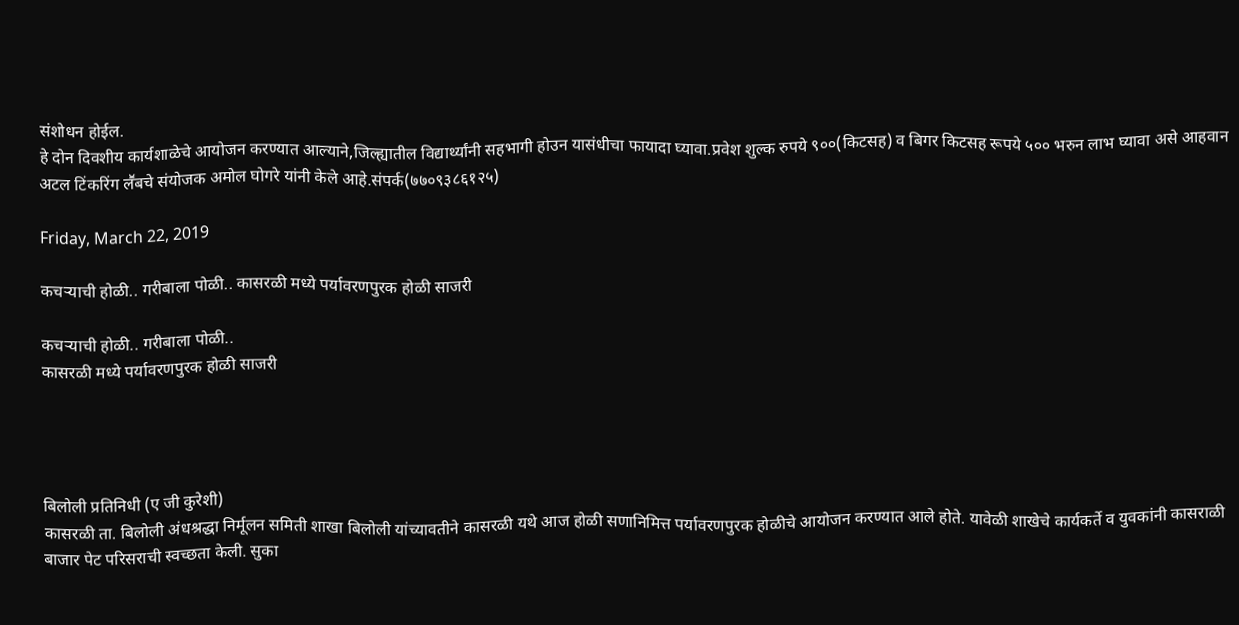संशोधन होईल.
हे दोन दिवशीय कार्यशाळेचे आयोजन करण्यात आल्याने,जिल्ह्यातील विद्यार्थ्यांनी सहभागी होउन यासंधीचा फायादा घ्यावा.प्रवेश शुल्क रुपये ९००(किटसह) व बिगर किटसह रूपये ५०० भरुन लाभ घ्यावा असे आहवान अटल टिंकरिंग लॕबचे संयोजक अमोल घोगरे यांनी केले आहे.संपर्क(७७०९३८६१२५)

Friday, March 22, 2019

कचऱ्याची होळी.. गरीबाला पोळी.. कासरळी मध्ये पर्यावरणपुरक होळी साजरी

कचऱ्याची होळी.. गरीबाला पोळी..
कासरळी मध्ये पर्यावरणपुरक होळी साजरी




बिलोली प्रतिनिधी (ए जी कुरेशी)
कासरळी ता. बिलोली अंधश्रद्धा निर्मूलन समिती शाखा बिलोली यांच्यावतीने कासरळी यथे आज होळी सणानिमित्त पर्यावरणपुरक होळीचे आयोजन करण्यात आले होते. यावेळी शाखेचे कार्यकर्ते व युवकांनी कासराळी बाजार पेट परिसराची स्वच्छता केली. सुका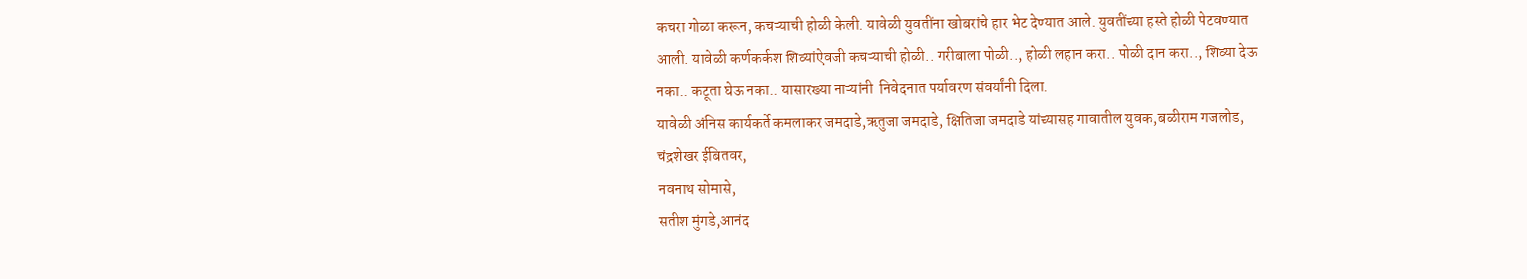कचरा गोळा करून, कचऱ्याची होळी केली. यावेळी युवतींना खोबरांचे हार भेट देण्यात आले. युवतींच्या हस्ते होळी पेटवण्यात आली. यावेळी कर्णकर्कश शिव्यांऐवजी कचऱ्याची होळी.. गरीबाला पोळी.., होळी लहान करा.. पोळी दान करा.., शिव्या देऊ नका.. कटूता घेऊ नका.. यासारख्या नाऱ्यांनी  निवेदनात पर्यावरण संवर्यांनी दिला.
यावेळी अंनिस कार्यकर्ते कमलाकर जमदाडे,ऋतुजा जमदाडे, क्षितिजा जमदाडे यांच्यासह गावातील युवक,बळीराम गजलोड,
चंद्रशेखर ईबितवर,
नवनाथ सोमासे,
सतीश मुंगडे,आनंद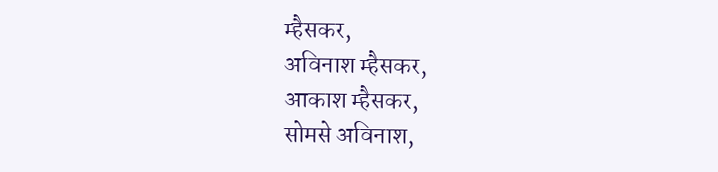म्हैसकर,
अविनाश म्हैसकर,
आकाश म्हैसकर,
सोमसे अविनाश,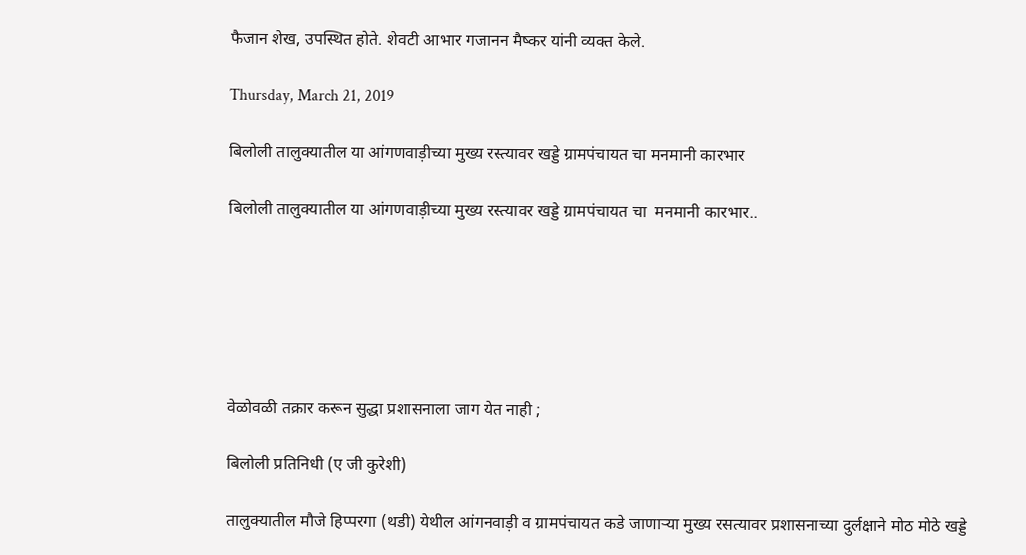फैजान शेख, उपस्थित होते. शेवटी आभार गजानन मैष्कर यांनी व्यक्त केले.

Thursday, March 21, 2019

बिलोली तालुक्यातील या आंगणवाड़ीच्या मुख्य रस्त्यावर खड्डे ग्रामपंचायत चा मनमानी कारभार

बिलोली तालुक्यातील या आंगणवाड़ीच्या मुख्य रस्त्यावर खड्डे ग्रामपंचायत चा  मनमानी कारभार..






वेळोवळी तक्रार करून सुद्धा प्रशासनाला जाग येत नाही ;

बिलोली प्रतिनिधी (ए जी कुरेशी)

तालुक्यातील मौजे हिप्परगा (थडी) येथील आंगनवाड़ी व ग्रामपंचायत कडे जाणाऱ्या मुख्य रसत्यावर प्रशासनाच्या दुर्लक्षाने मोठ मोठे खड्डे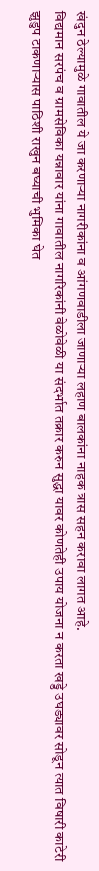खंदुन ठेल्यामुळे गावातील ये जा करणाऱ्या नागरीकांना व आंगणवाडीला जाणाऱ्या लहाण बालकांना नाहक त्रास सहन करावा लागत आहे.
विद्यमान सरपंच व ग्रामसेविका यन्नावार यांना गावातील नागरिकांनी वेळोवेळी या संदर्भात तक्रार करुन सुद्धा यावर कोणतेही उपाय योजना न करता खड्डे उघड्यावर सोडून त्यात विषारी काटेरी झुडुप टाकणाऱ्यास पाठिशी राखुन बघ्याची भुमिका घेत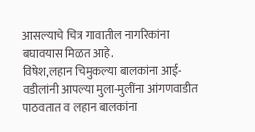आसल्याचे चित्र गावातील नागरिकांना बघावयास मिळत आहे.
विषेश,लहान चिमुकल्या बालकांना आई-वडीलांनी आपल्या मुला-मुलींना आंगणवाडीत पाठवतात व लहान बालकांना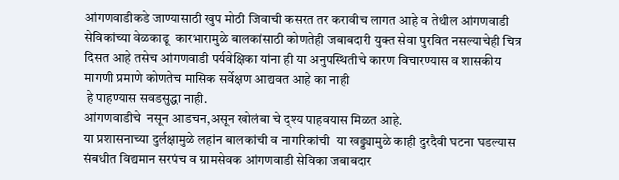आंगणवाडीकडे जाण्यासाठी खुप मोठी जिवाची कसरत तर करावीच लागत आहे व तेथील आंगणवाडी सेविकांच्या वेळकाढू  कारभारामुळे बालकांसाठी कोणतेही जबाबदारी युक्त सेवा पुरवित नसल्याचेही चित्र दिसत आहे तसेच आंगणवाडी पर्यवेक्षिका यांना ही या अनुपस्थितीचे कारण विचारण्यास व शासकीय मागणी प्रमाणे कोणतेच मासिक सर्वेक्षण आद्यवत आहे का नाही
 हे पाहण्यास सवडसुद्धा नाही.
आंगणवाडीचे  नसून आडचन,असून खोलंबा चे द्श्य पाहवयास मिळत आहे.
या प्रशासनाच्या दुर्लक्षामुळे लहांन बालकांची व नागरिकांची  या खड्ड्यामुळे काही दुरदैवी घटना घडल्यास संबधीत विद्यमान सरपंच व ग्रामसेवक आंगणवाडी सेविका जबाबदार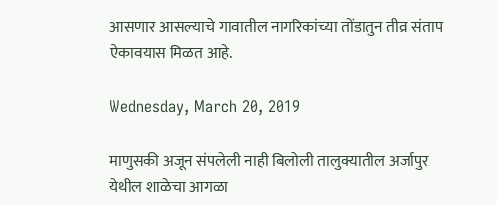आसणार आसल्याचे गावातील नागरिकांच्या तोंडातुन तीव्र संताप ऐकावयास मिळत आहे.

Wednesday, March 20, 2019

माणुसकी अजून संपलेली नाही बिलोली तालुक्यातील अर्जापुर येथील शाळेचा आगळा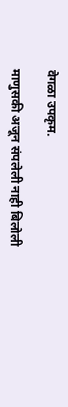वेगळा उपकृम.

माणुसकी अजून संपलेली नाही बिलोली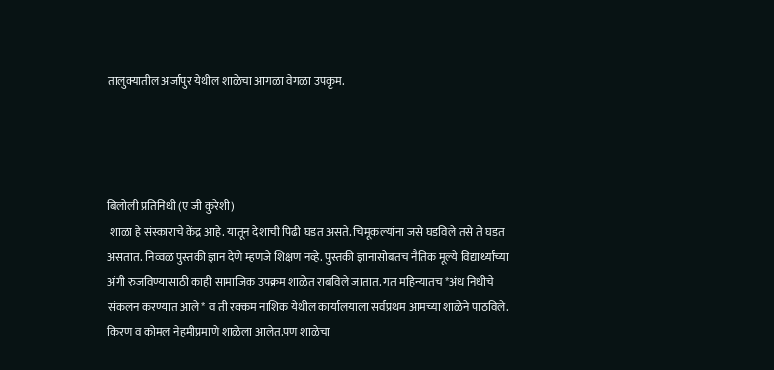तालुक्यातील अर्जापुर येथील शाळेचा आगळा वेगळा उपकृम.




बिलोली प्रतिनिधी (ए जी कुरेशी)
 शाळा हे संस्काराचे केंद्र आहे. यातून देशाची पिढी घडत असते. चिमूकल्यांना जसे घडविले तसे ते घडत असतात. निव्वळ पुस्तकी ज्ञान देणे म्हणजे शिक्षण नव्हे. पुस्तकी ज्ञानासोबतच नैतिक मूल्ये विद्यार्थ्यांच्या अंगी रुजविण्यासाठी काही सामाजिक उपक्रम शाळेत राबविले जातात. गत महिन्यातच *अंध निधीचे संकलन करण्यात आले* व ती रक्कम नाशिक येथील कार्यालयाला सर्वप्रथम आमच्या शाळेने पाठविले.
किरण व कोमल नेहमीप्रमाणे शाळेला आलेत.पण शाळेचा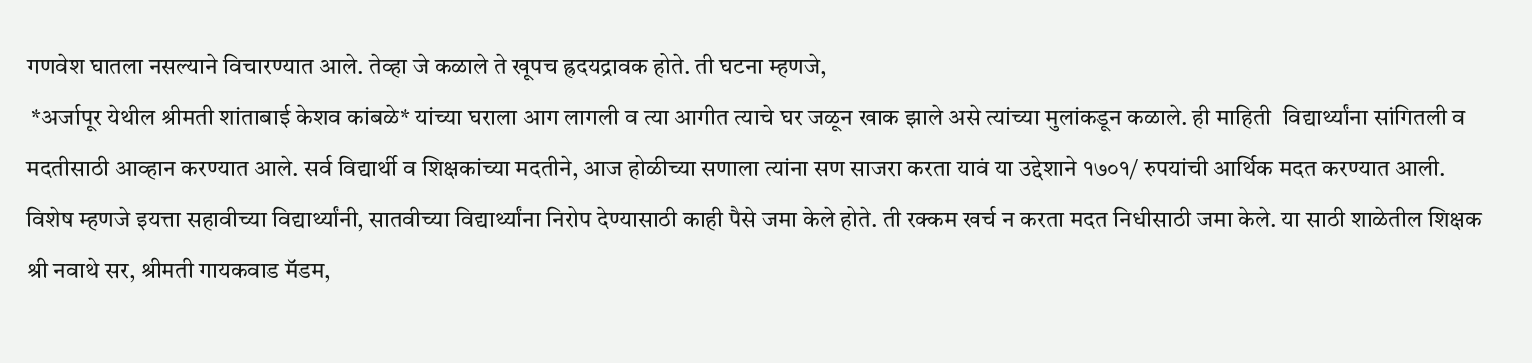गणवेश घातला नसल्याने विचारण्यात आले. तेव्हा जे कळाले ते खूपच ह्रदयद्रावक होते. ती घटना म्हणजे,
 *अर्जापूर येथील श्रीमती शांताबाई केशव कांबळे* यांच्या घराला आग लागली व त्या आगीत त्याचे घर जळून खाक झाले असे त्यांच्या मुलांकडून कळाले. ही माहिती  विद्यार्थ्यांना सांगितली व मदतीसाठी आव्हान करण्यात आले. सर्व विद्यार्थी व शिक्षकांच्या मदतीने, आज होळीच्या सणाला त्यांना सण साजरा करता यावं या उद्देशाने १७०१/ रुपयांची आर्थिक मदत करण्यात आली. विशेष म्हणजे इयत्ता सहावीच्या विद्यार्थ्यांनी, सातवीच्या विद्यार्थ्यांना निरोप देण्यासाठी काही पैसे जमा केले होते. ती रक्कम खर्च न करता मदत निधीसाठी जमा केले. या साठी शाळेतील शिक्षक श्री नवाथे सर, श्रीमती गायकवाड मॅडम,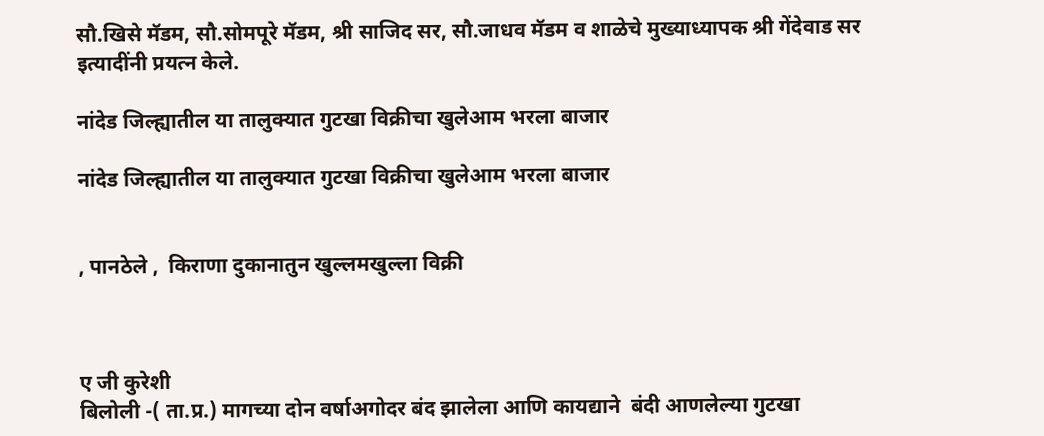सौ.खिसे मॅडम, सौ.सोमपूरे मॅडम, श्री साजिद सर, सौ.जाधव मॅडम व शाळेचे मुख्याध्यापक श्री गेंदेवाड सर इत्यादींनी प्रयत्न केले.

नांदेड जिल्ह्यातील या तालुक्यात गुटखा विक्रीचा खुलेआम भरला बाजार

नांदेड जिल्ह्यातील या तालुक्यात गुटखा विक्रीचा खुलेआम भरला बाजार


, पानठेले ,  किराणा दुकानातुन खुल्लमखुल्ला विक्री



ए जी कुरेशी
बिलोली -( ता.प्र.) मागच्या दोन वर्षाअगोदर बंद झालेला आणि कायद्याने  बंदी आणलेल्या गुटखा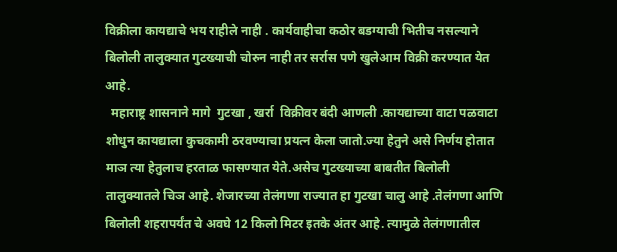विक्रीला कायद्याचे भय राहीले नाही . कार्यवाहीचा कठोर बडग्याची भितीच नसल्याने बिलोली तालुक्यात गुटख्याची चोरुन नाही तर सर्रास पणे खुलेआम विक्री करण्यात येत आहे.
  महाराष्ट्र शासनाने मागे  गुटखा , खर्रा  विक्रीवर बंदी आणली .कायद्याच्या वाटा पळवाटा शोधुन कायद्याला कुचकामी ठरवण्याचा प्रयत्न केला जातो.ज्या हेतुने असे निर्णय होतात माञ त्या हेतुलाच हरताळ फासण्यात येते.असेच गुटख्याच्या बाबतीत बिलोली तालुक्यातले चिञ आहे. शेजारच्या तेलंगणा राज्यात हा गुटखा चालु आहे .तेलंगणा आणि बिलोली शहरापर्यंत चे अवघे 12 किलो मिटर इतके अंतर आहे. त्यामुळे तेलंगणातील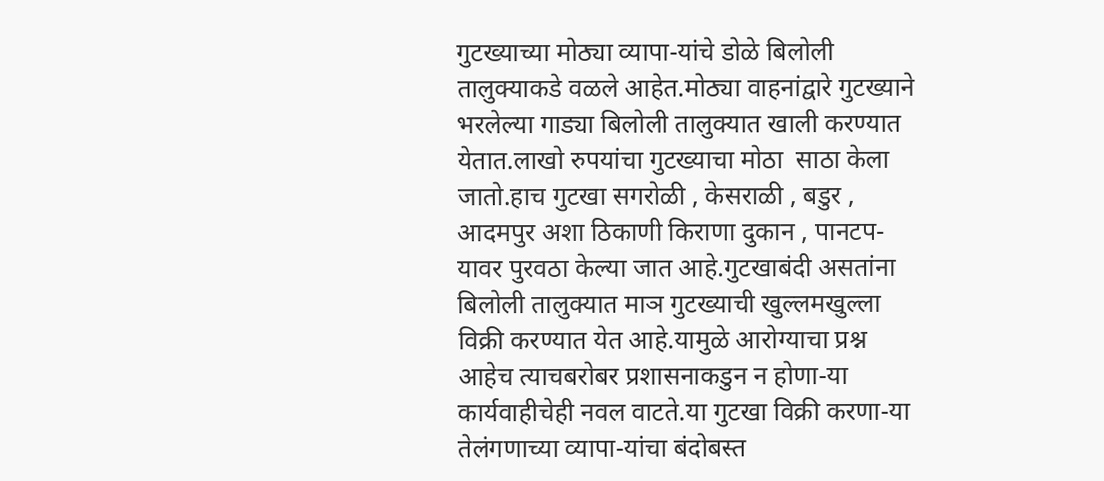गुटख्याच्या मोठ्या व्यापा-यांचे डोळे बिलोली तालुक्याकडे वळले आहेत.मोठ्या वाहनांद्वारे गुटख्याने भरलेल्या गाड्या बिलोली तालुक्यात खाली करण्यात येतात.लाखो रुपयांचा गुटख्याचा मोठा  साठा केला जातो.हाच गुटखा सगरोळी , केसराळी , बडुर , आदमपुर अशा ठिकाणी किराणा दुकान , पानटप-यावर पुरवठा केल्या जात आहे.गुटखाबंदी असतांना बिलोली तालुक्यात माञ गुटख्याची खुल्लमखुल्ला विक्री करण्यात येत आहे.यामुळे आरोग्याचा प्रश्न आहेच त्याचबरोबर प्रशासनाकडुन न होणा-या कार्यवाहीचेही नवल वाटते.या गुटखा विक्री करणा-या तेलंगणाच्या व्यापा-यांचा बंदोबस्त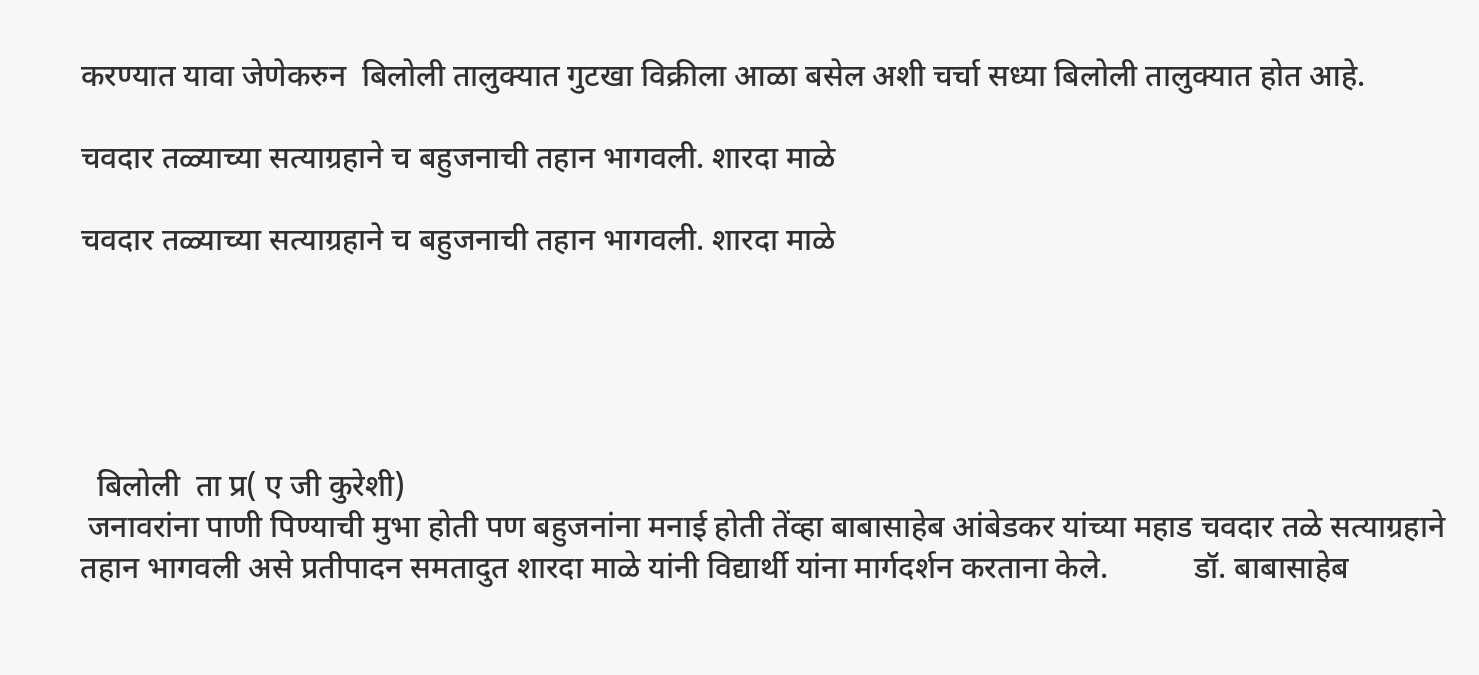करण्यात यावा जेणेकरुन  बिलोली तालुक्यात गुटखा विक्रीला आळा बसेल अशी चर्चा सध्या बिलोली तालुक्यात होत आहे.

चवदार तळ्याच्या सत्याग्रहाने च बहुजनाची तहान भागवली. शारदा माळे

चवदार तळ्याच्या सत्याग्रहाने च बहुजनाची तहान भागवली. शारदा माळे





  बिलोली  ता प्र( ए जी कुरेशी)
 जनावरांना पाणी पिण्याची मुभा होती पण बहुजनांना मनाई होती तेंव्हा बाबासाहेब आंबेडकर यांच्या महाड चवदार तळे सत्याग्रहाने तहान भागवली असे प्रतीपादन समतादुत शारदा माळे यांनी विद्यार्थी यांना मार्गदर्शन करताना केले.           डॉ. बाबासाहेब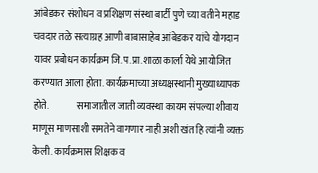आंबेडकर संशोधन व प्रशिक्षण संस्था बार्टी पुणे च्या वतीने महाड चवदार तळे सत्याग्रह आणी बाबासाहेब आंबेडकर यांचे योगदान यावर प्रबोधन कार्यक्रम जि.प.प्रा.शाळा कार्ला येथे आयोजित करण्यात आला होता. कार्यक्रमाच्या अध्यक्षस्थानी मुख्याध्यापक होते.               समाजातील जाती व्यवस्था कायम संपल्या शीवाय माणूस माणसाशी समतेने वागणार नाही अशी खंत हि त्यांनी व्यक्त केली. कार्यक्रमास शिक्षक व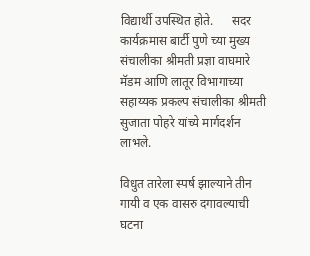विद्यार्थी उपस्थित होते.      सदर कार्यक्रमास बार्टी पुणे च्या मुख्य संचालीका श्रीमती प्रज्ञा वाघमारे मॅडम आणि लातूर विभागाच्या सहाय्यक प्रकल्प संचालीका श्रीमती सुजाता पोहरे यांच्ये मार्गदर्शन लाभले.

विधुत तारेला स्पर्ष झाल्याने तीन गायी व एक वासरु दगावल्याची घटना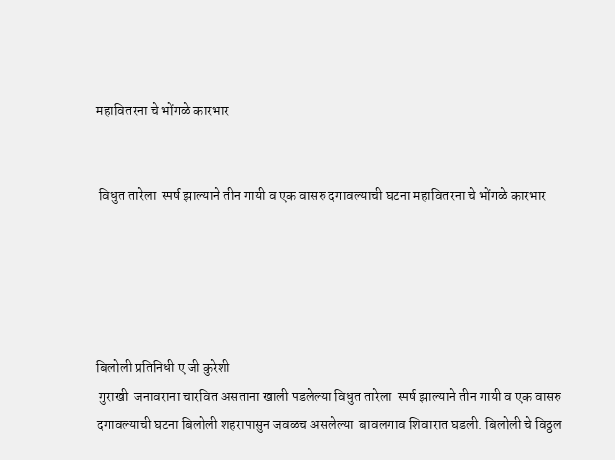महावितरना चे भोंगळे कारभार


 विधुत तारेला  स्पर्ष झाल्याने तीन गायी व एक वासरु दगावल्याची घटना महावितरना चे भोंगळे कारभार





बिलोली प्रतिनिधी ए जी कुरेशी
 गुराखी  जनावराना चारवित असताना खाली पडलेल्या विधुत तारेला  स्पर्ष झाल्याने तीन गायी व एक वासरु दगावल्याची घटना बिलोली शहरापासुन जवळच असलेल्या  बावलगाव शिवारात घडली. बिलोली चे विठ्ठल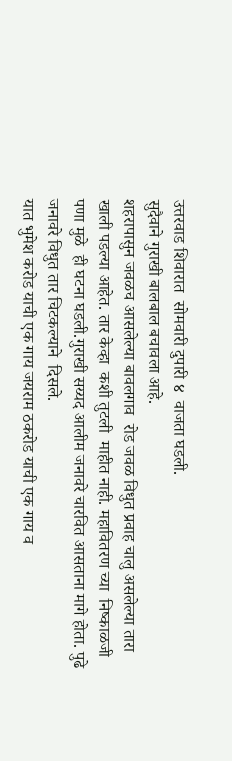उत्तरवाड शिवारात  सोमवारी दुपारी ४  वाजता घडली.
सुदैवाने गुराखी बालबाल बचावला आहे.
शहरापासुन जवळच आसलेल्या बावलगाव  रोड जवळ विधुत प्रवाह चालु असलेल्या तारा खाली पडल्या आहेत. तार केव्हा  कशी तुटली  माहीत नाही. महावितरण च्या  निष्काळजी पणा मुळे  ही घटना घडली.गुराखी सय्यद आलीम जनावरे चारवित आसताना मागे होता. पुढे जनावरे विधुत तार चिटकल्याने  दिसले.
यात भुमेश करोड याची एक गाय जयराम ठकरोड याची एक गाय व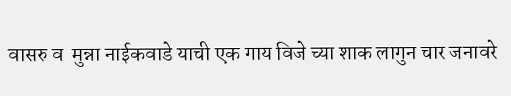वासरु व  मुन्ना नाईकवाडे याची एक गाय विजे च्या शाक लागुन चार जनावरे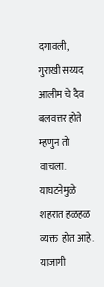दगावली,
गुराखी सय्यद आलीम चे दैव बलवत्तर होते म्हणुन तो वाचला. याघटनेमुळे शहरात हळहळ व्यक्त  होत आहे. याजागी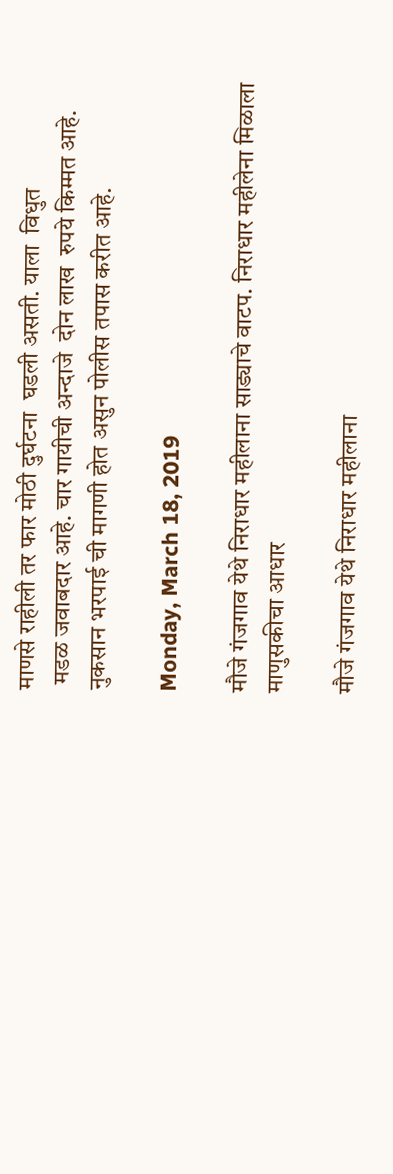माणसे राहीली तर फार मोठी दुर्घटना  घडली असती. याला  विधुत
 मडळ जवाबदार आहे. चार गायीची अन्दाजे  दोन लाख  रुपये किम्मत आहे. नुकसान भरपाई ची मागणी होत असुन पोलीस तपास करीत आहे.

Monday, March 18, 2019

मौजे गंजगाव येथे निराधार महीलाना साड्याचे वाटप. निराधार महीलेना मिळाला माणुसकीचा आधार

मौजे गंजगाव येथे निराधार महीलाना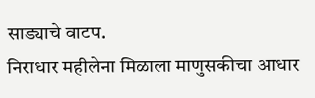साड्याचे वाटप.
निराधार महीलेना मिळाला माणुसकीचा आधार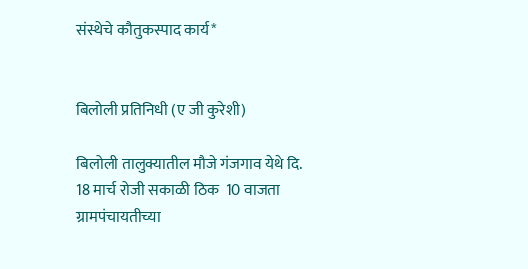संस्थेचे कौतुकस्पाद कार्य*


बिलोली प्रतिनिधी (ए जी कुरेशी)

बिलोली तालुक्यातील मौजे गंजगाव येथे दि. 18 मार्च रोजी सकाळी ठिक  10 वाजता ग्रामपंचायतीच्या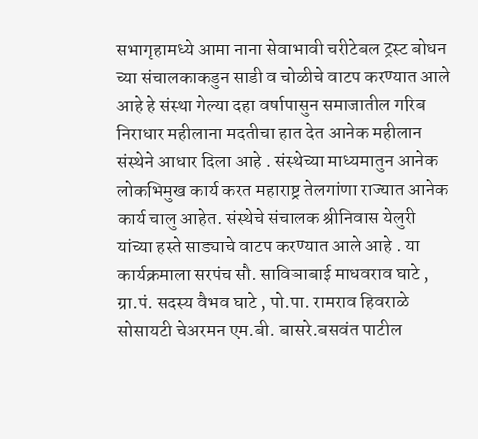सभागृहामध्ये आमा नाना सेवाभावी चरीटेबल ट्रस्ट बोधन च्या संचालकाकडुन साडी व चोळीचे वाटप करण्यात आले आहे हे संस्था गेल्या दहा वर्षापासुन समाजातील गरिब निराधार महीलाना मदतीचा हात देत आनेक महीलान संस्थेने आधार दिला आहे . संस्थेच्या माध्यमातुन आनेक लोकभिमुख कार्य करत महाराष्ट्र तेलगांणा राज्यात आनेक कार्य चालु आहेत. संस्थेचे संचालक श्रीनिवास येलुरी यांच्या हस्ते साड्याचे वाटप करण्यात आले आहे . या कार्यक्रमाला सरपंच सौ. साविञाबाई माधवराव घाटे , ग्रा.पं. सदस्य वैभव घाटे , पो.पा. रामराव हिवराळे सोसायटी चेअरमन एम.बी. बासरे.बसवंत पाटील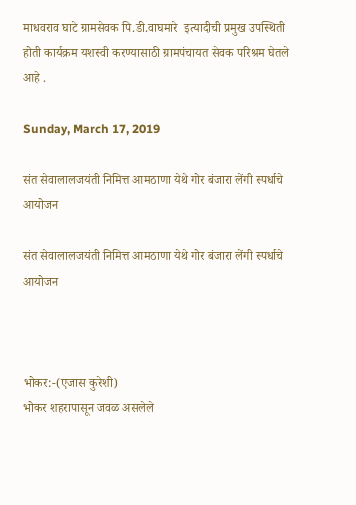माधवराव घाटे ग्रामसेवक पि.डी.वाघमारे  इत्यादीची प्रमुख उपस्थिती होती कार्यक्रम यशस्वी करण्यासाठी ग्रामपंचायत सेवक परिश्रम घेतले आहे .

Sunday, March 17, 2019

संत सेवालालजयंती निमित्त आमठाणा येथे गोर बंजारा लेंगी स्पर्धाचे आयोजन

संत सेवालालजयंती निमित्त आमठाणा येथे गोर बंजारा लेंगी स्पर्धाचे आयोजन



भोकर:-(एजास कुरेशी)
भोकर शहरापासून जवळ असलेले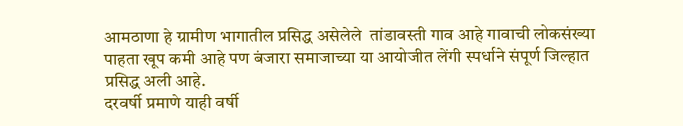आमठाणा हे ग्रामीण भागातील प्रसिद्ध असेलेले  तांडावस्ती गाव आहे गावाची लोकसंख्या पाहता खूप कमी आहे पण बंजारा समाजाच्या या आयोजीत लेंगी स्पर्धाने संपूर्ण जिल्हात प्रसिद्ध अली आहे.
दरवर्षी प्रमाणे याही वर्षी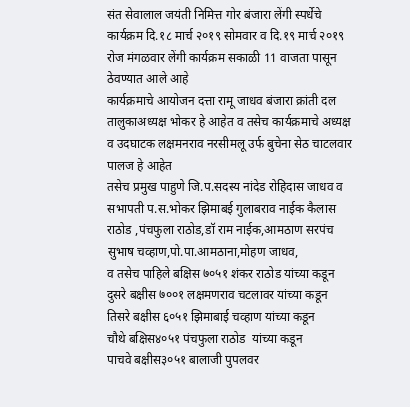संत सेवालाल जयंती निमित्त गोर बंजारा लेंगी स्पर्धेचे कार्यक्रम दि.१८ मार्च २०१९ सोमवार व दि.१९ मार्च २०१९ रोज मंगळवार लेंगी कार्यक्रम सकाळी 11 वाजता पासून ठेवण्यात आले आहे
कार्यक्रमाचे आयोजन दत्ता रामू जाधव बंजारा क्रांती दल तालुकाअध्यक्ष भोकर हे आहेत व तसेच कार्यक्रमाचे अध्यक्ष  व उदघाटक लक्षमनराव नरसीमलू उर्फ बुचेना सेठ चाटलवार पालज हे आहेत
तसेच प्रमुख पाहुणे जि.प.सदस्य नांदेड रोहिदास जाधव व सभापती प.स.भोकर झिमाबई गुलाबराव नाईक कैलास राठोड ,पंचफुला राठोड,डॉ राम नाईक,आमठाण सरपंच सुभाष चव्हाण,पो.पा.आमठाना,मोहण जाधव,
व तसेच पाहिले बक्षिस ७०५१ शंकर राठोड यांच्या कडून
दुसरे बक्षीस ७००१ लक्षमणराव चटलावर यांच्या कडून
तिसरे बक्षीस ६०५१ झिमाबाई चव्हाण यांच्या कडून
चौथे बक्षिस४०५१ पंचफुला राठोड  यांच्या कडून
पाचवे बक्षीस३०५१ बालाजी पुपलवर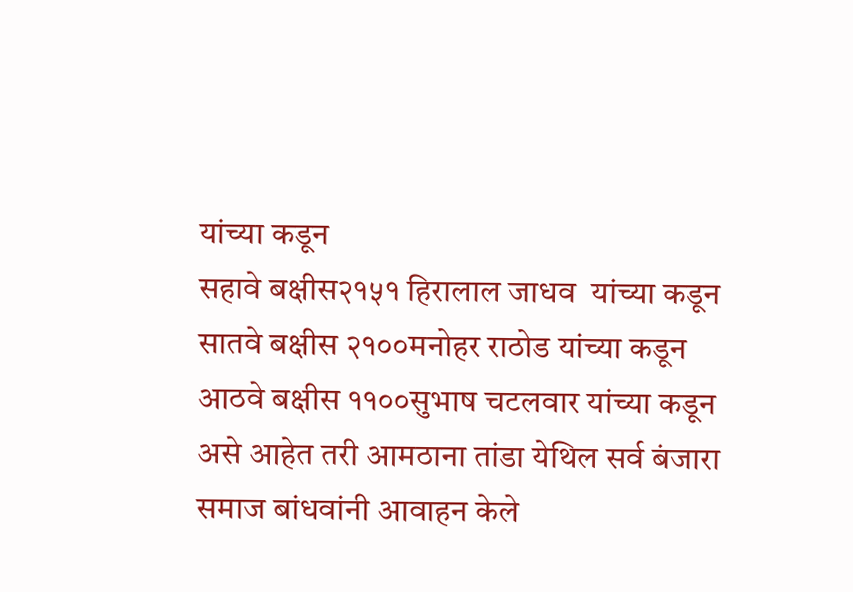यांच्या कडून
सहावे बक्षीस२१५१ हिरालाल जाधव  यांच्या कडून
सातवे बक्षीस २१००मनोहर राठोड यांच्या कडून
आठवे बक्षीस ११००सुभाष चटलवार यांच्या कडून
असे आहेत तरी आमठाना तांडा येथिल सर्व बंजारा समाज बांधवांनी आवाहन केले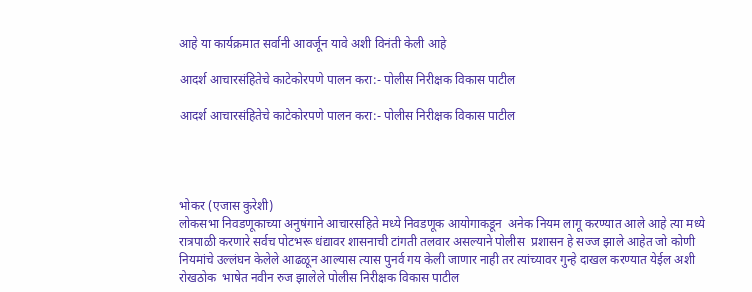आहे या कार्यक्रमात सर्वानी आवर्जून यावे अशी विनंती केली आहे

आदर्श आचारसंहितेचे काटेकोरपणे पालन करा:- पोलीस निरीक्षक विकास पाटील

आदर्श आचारसंहितेचे काटेकोरपणे पालन करा:- पोलीस निरीक्षक विकास पाटील




भोकर (एजास कुरेशी)
लोकसभा निवडणूकाच्या अनुषंगाने आचारसहिते मध्ये निवडणूक आयोगाकडून  अनेक नियम लागू करण्यात आले आहे त्या मध्ये रात्रपाळी करणारे सर्वच पोटभरू धंद्यावर शासनाची टांगती तलवार असल्याने पोलीस  प्रशासन हे सज्ज झाले आहेत जो कोणी नियमांचे उल्लंघन केलेले आढळून आल्यास त्यास पुनर्व गय केली जाणार नाही तर त्यांच्यावर गुन्हे दाखल करण्यात येईल अशी रोखठोक  भाषेत नवीन रुज झालेले पोलीस निरीक्षक विकास पाटील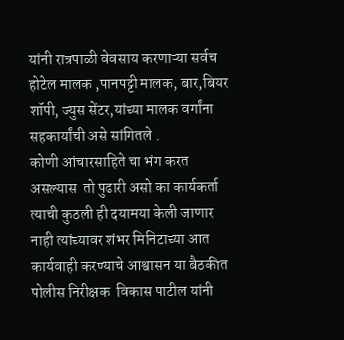यांनी रात्रपाळी वेवसाय करणाऱ्या सर्वच होटेल मालक ,पानपट्टी मालक, बार,बियर शॉपी, ज्युस सेंटर,यांच्या मालक वर्गांना सहकार्यांची असे सांगितले .
कोणी आंचारसाहिते चा भंग करत  असल्यास  तो पुढारी असो का कार्यकर्ता  त्याची कुठली ही दयामया केली जाणार नाही त्यांच्यावर शंभर मिनिटाच्या आत कार्यवाही करण्याचे आश्वासन या बैठकीत  पोलीस निरीक्षक  विकास पाटील यांनी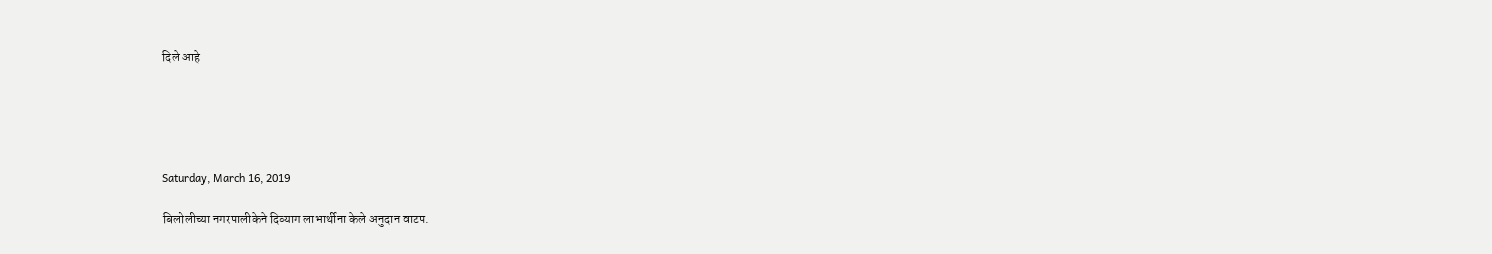दिले आहे





Saturday, March 16, 2019

बिलोलीच्या नगरपालीकेने दिव्याग लाभार्थीना केले अनुदान वाटप.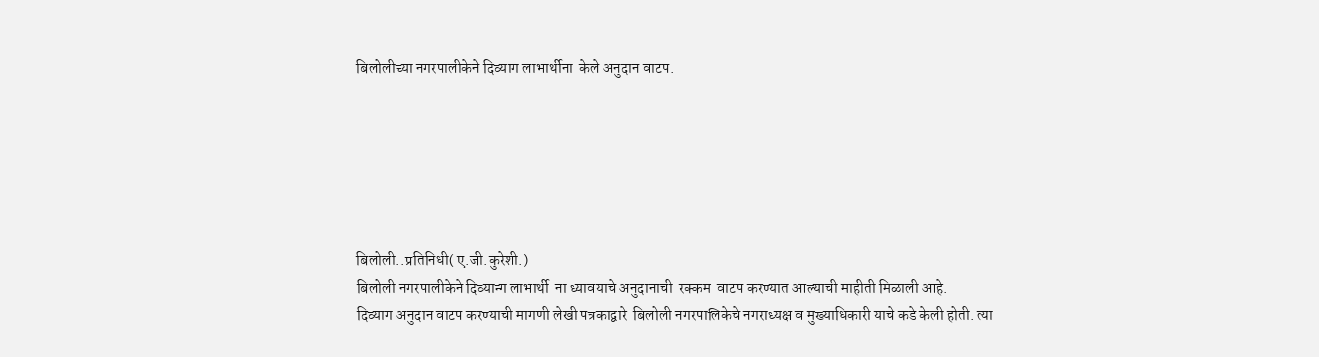बिलोलीच्या नगरपालीकेने दिव्याग लाभार्थीना  केले अनुदान वाटप.






बिलोली..प्रतिनिधी( ए.जी.कुरेशी.)
बिलोली नगरपालीकेने दिव्यान्ग लाभार्थी  ना ध्यावयाचे अनुदानाची  रक्कम  वाटप करण्यात आल्याची माहीती मिळाली आहे.
दिव्याग अनुदान वाटप करण्याची मागणी लेखी पत्रकाद्वारे  बिलोली नगरपालिकेचे नगराध्यक्ष व मुख्याधिकारी याचे कडे केली होती. त्या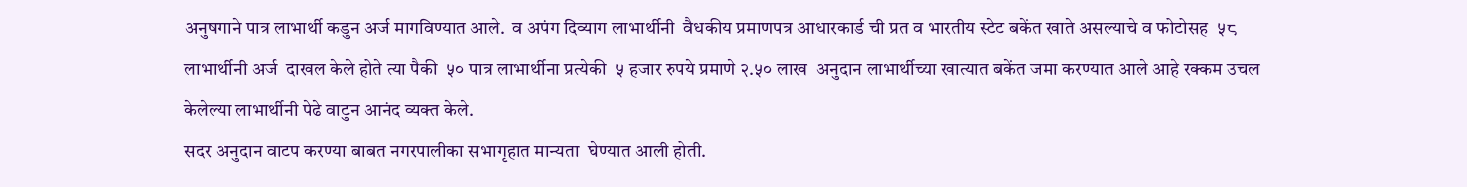अनुषगाने पात्र लाभार्थी कडुन अर्ज मागविण्यात आले.  व अपंग दिव्याग लाभार्थीनी  वैधकीय प्रमाणपत्र आधारकार्ड ची प्रत व भारतीय स्टेट बकेंत खाते असल्याचे व फोटोसह  ५८  लाभार्थीनी अर्ज  दाखल केले होते त्या पैकी  ५० पात्र लाभार्थीना प्रत्येकी  ५ हजार रुपये प्रमाणे २.५० लाख  अनुदान लाभार्थीच्या खात्यात बकेंत जमा करण्यात आले आहे रक्कम उचल केलेल्या लाभार्थीनी पेढे वाटुन आनंद व्यक्त केले.
सदर अनुदान वाटप करण्या बाबत नगरपालीका सभागृहात मान्यता  घेण्यात आली होती.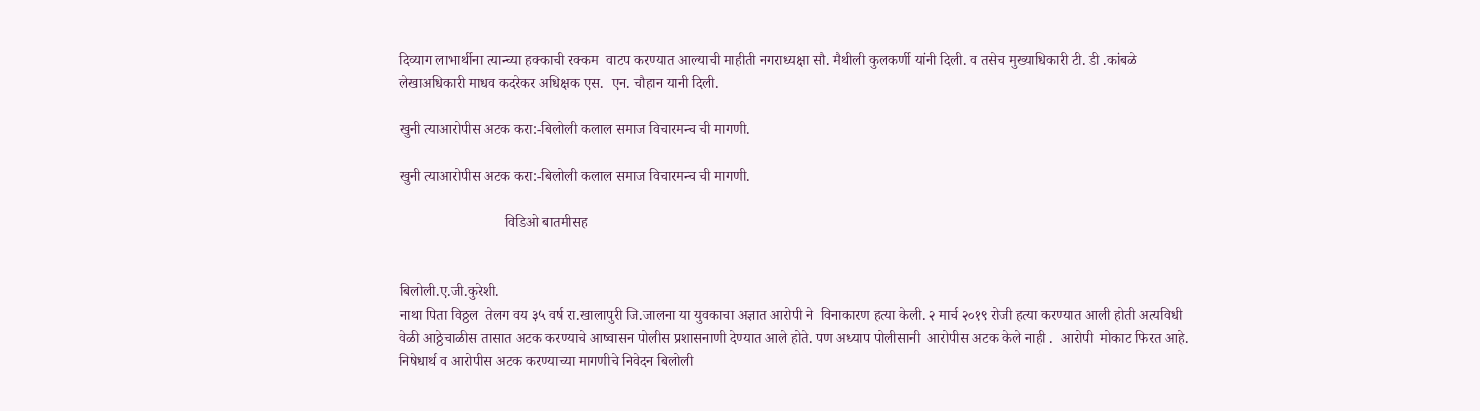दिव्याग लाभार्थीना त्यान्च्या हक्काची रक्कम  वाटप करण्यात आल्याची माहीती नगराध्यक्षा सौ. मैथीली कुलकर्णी यांनी दिली. व तसेच मुख्याधिकारी टी. डी .कांबळे  लेखाअधिकारी माधव कदरेकर अधिक्षक एस.  एन. चौहान यानी दिली.

खुनी त्याआरोपीस अटक करा:-बिलोली कलाल समाज विचारमन्च ची मागणी.

खुनी त्याआरोपीस अटक करा:-बिलोली कलाल समाज विचारमन्च ची मागणी.

                             विडिओ बातमीसह


बिलोली.ए.जी.कुरेशी.
नाथा पिता विठ्ठल  तेलग वय ३५ वर्ष रा.खालापुरी जि.जालना या युवकाचा अज्ञात आरोपी ने  विनाकारण हत्या केली. २ मार्च २०१९ रोजी हत्या करण्यात आली होती अत्यविधी वेळी आठ्ठेचाळीस तासात अटक करण्याचे आष्वासन पोलीस प्रशासनाणी देण्यात आले होते. पण अध्याप पोलीसानी  आरोपीस अटक केले नाही .  आरोपी  मोकाट फिरत आहे. निषेधार्थ व आरोपीस अटक करण्याच्या मागणीचे निवेदन बिलोली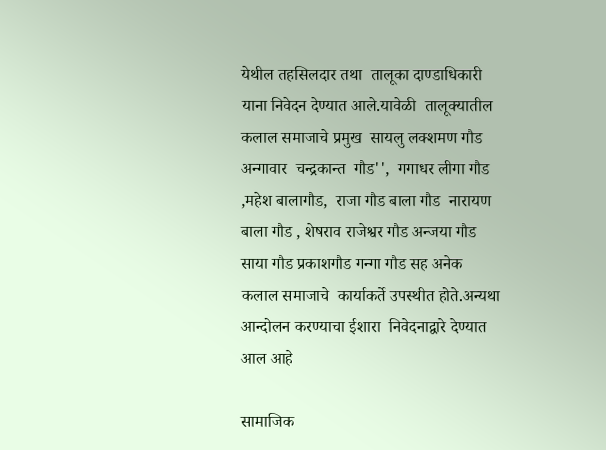येथील तहसिलदार तथा  तालूका दाण्डाधिकारी याना निवेदन देण्यात आले.यावेळी  तालूक्यातील कलाल समाजाचे प्रमुख  सायलु लक्शमण गौड अन्गावार  चन्द्रकान्त  गौड'',  गगाधर लीगा गौड  ,महेश बालागौड,  राजा गौड बाला गौड  नारायण  बाला गौड , शेषराव राजेश्वर गौड अन्जया गौड साया गौड प्रकाशगौड गन्गा गौड सह अनेक   कलाल समाजाचे  कार्याकर्ते उपस्थीत होते.अन्यथा आन्दोलन करण्याचा ईशारा  निवेदनाद्वारे देण्यात आल आहे

सामाजिक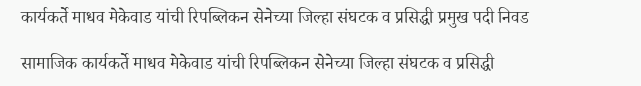कार्यकर्ते माधव मेकेवाड यांची रिपब्लिकन सेनेच्या जिल्हा संघटक व प्रसिद्धी प्रमुख पदी निवड

सामाजिक कार्यकर्ते माधव मेकेवाड यांची रिपब्लिकन सेनेच्या जिल्हा संघटक व प्रसिद्धी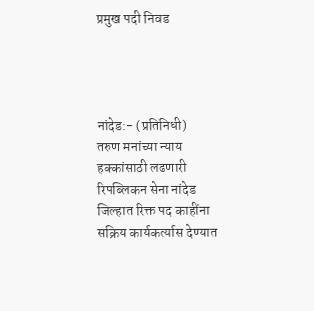प्रमुख पदी निवड




नांदेड:- (प्रतिनिधी)
तरुण मनांच्या न्याय हक्कांसाठी लढणारी रिपब्लिकन सेना नांदेड जिल्हात रिक्त पद काहींना सक्रिय कार्यकर्त्यास देण्यात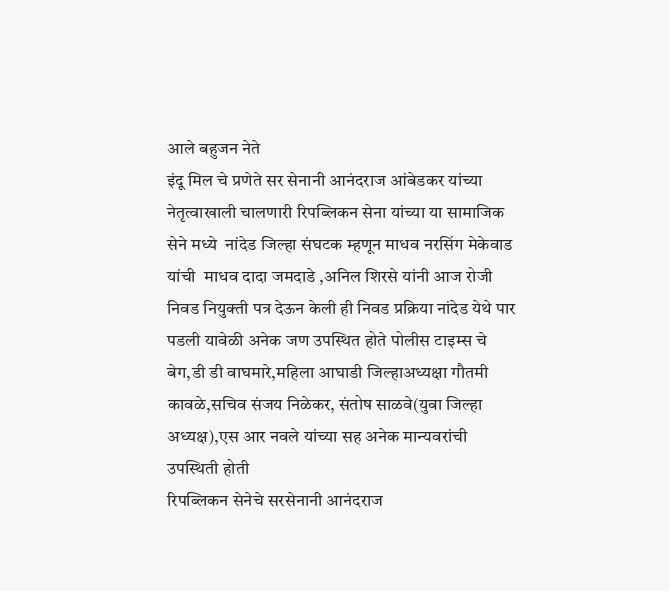आले बहुजन नेते
इंदू मिल चे प्रणेते सर सेनानी आनंदराज आंबेडकर यांच्या नेतृत्वाखाली चालणारी रिपब्लिकन सेना यांच्या या सामाजिक सेने मध्ये  नांदेड जिल्हा संघटक म्हणून माधव नरसिंग मेकेवाड यांची  माधव दादा जमदाडे ,अनिल शिरसे यांनी आज रोजी निवड नियुक्ती पत्र देऊन केली ही निवड प्रक्रिया नांदेड येथे पार पडली यावेळी अनेक जण उपस्थित होते पोलीस टाइम्स चे बेग,डी डी वाघमारे,महिला आघाडी जिल्हाअध्यक्षा गौतमी कावळे,सचिव संजय निळेकर, संतोष साळवे(युवा जिल्हा अध्यक्ष),एस आर नवले यांच्या सह अनेक मान्यवरांची उपस्थिती होती
रिपब्लिकन सेनेचे सरसेनानी आनंदराज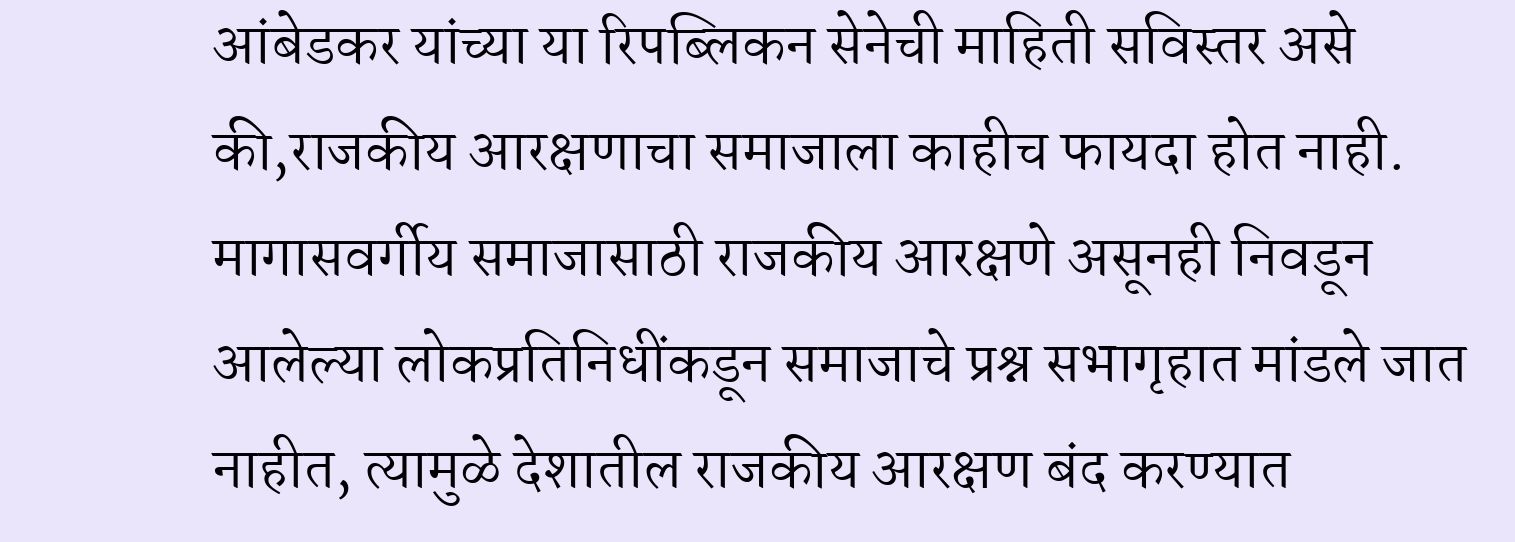आंबेडकर यांच्या या रिपब्लिकन सेनेची माहिती सविस्तर असे की,राजकीय आरक्षणाचा समाजाला काहीच फायदा होत नाही. मागासवर्गीय समाजासाठी राजकीय आरक्षणे असूनही निवडून आलेल्या लोकप्रतिनिधींकडून समाजाचे प्रश्न सभागृहात मांडले जात नाहीत, त्यामुळे देशातील राजकीय आरक्षण बंद करण्यात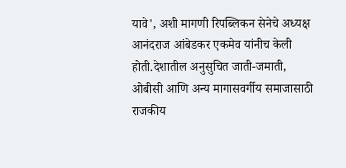यावे', अशी मागणी रिपब्लिकन सेनेचे अध्यक्ष आनंदराज आंबेडकर एकमेव यांनीच केली होती.देशातील अनुसुचित जाती-जमाती, ओबीसी आणि अन्य मागासवर्गीय समाजासाठी राजकीय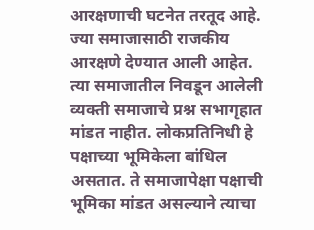आरक्षणाची घटनेत तरतूद आहे. ज्या समाजासाठी राजकीय आरक्षणे देण्यात आली आहेत. त्या समाजातील निवडून आलेली व्यक्ती समाजाचे प्रश्न सभागृहात मांडत नाहीत. लोकप्रतिनिधी हे पक्षाच्या भूमिकेला बांधिल असतात. ते समाजापेक्षा पक्षाची भूमिका मांडत असल्याने त्याचा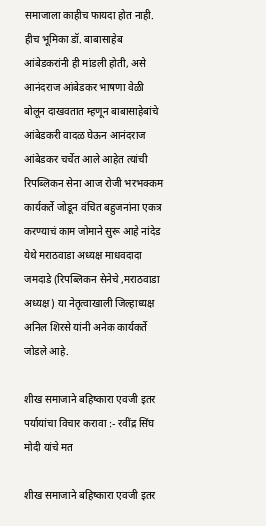समाजाला काहीच फायदा होत नाही. हीच भूमिका डॉ. बाबासाहेब आंबेडकरांनी ही मांडली होती, असे आनंदराज आंबेडकर भाषणा वेळी बोलून दाखवतात म्हणून बाबासाहेबांचे आंबेडकरी वादळ घेऊन आनंदराज आंबेडकर चर्चेत आले आहेत त्यांची रिपब्लिकन सेना आज रोजी भरभक्कम कार्यकर्ते जोडून वंचित बहुजनांना एकत्र करण्याचं काम जोमाने सुरू आहे नांदेड येथे मराठवाडा अध्यक्ष माधवदादा जमदाडे (रिपब्लिकन सेनेचे ,मराठवाडा अध्यक्ष) या नेतृत्वाखाली जिल्हाध्यक्ष अनिल शिरसे यांनी अनेक कार्यकर्ते जोडले आहे.

शीख समाजाने बहिष्कारा एवजी इतर पर्यायांचा विचार करावा :- रवींद्र सिंघ मोदी यांचे मत

शीख समाजाने बहिष्कारा एवजी इतर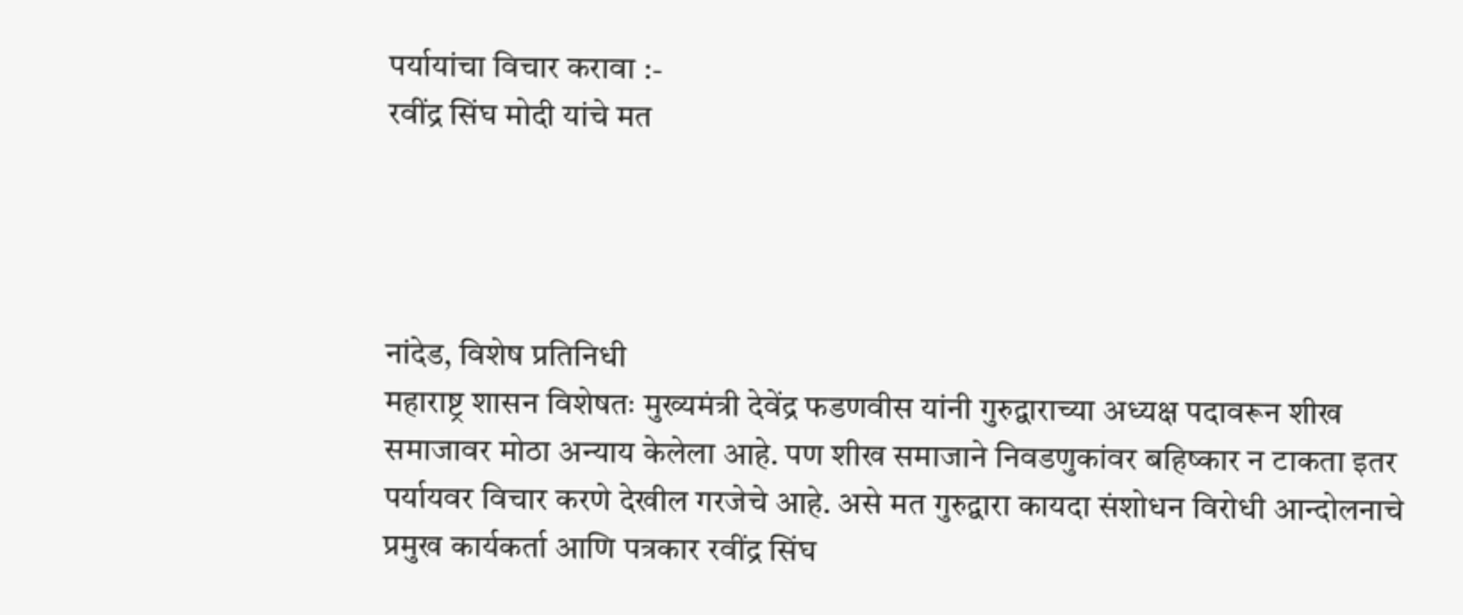पर्यायांचा विचार करावा :-
रवींद्र सिंघ मोदी यांचे मत




नांदेड, विशेष प्रतिनिधी
महाराष्ट्र शासन विशेषतः मुख्यमंत्री देवेंद्र फडणवीस यांनी गुरुद्वाराच्या अध्यक्ष पदावरून शीख समाजावर मोठा अन्याय केलेला आहे. पण शीख समाजाने निवडणुकांवर बहिष्कार न टाकता इतर पर्यायवर विचार करणे देखील गरजेचे आहे. असे मत गुरुद्वारा कायदा संशोधन विरोधी आन्दोलनाचे प्रमुख कार्यकर्ता आणि पत्रकार रवींद्र सिंघ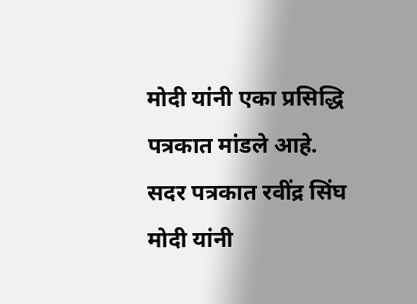मोदी यांनी एका प्रसिद्धि पत्रकात मांडले आहे.
सदर पत्रकात रवींद्र सिंघ मोदी यांनी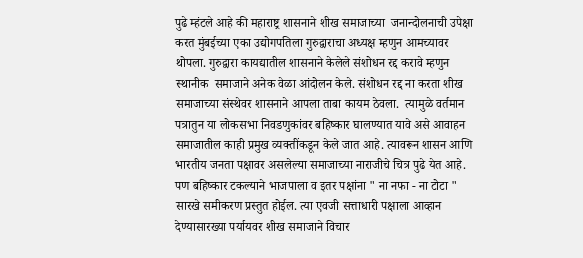पुढे म्हंटले आहे की महाराष्ट्र शासनाने शीख समाजाच्या  जनान्दोलनाची उपेक्षा करत मुंबईच्या एका उद्योगपतिला गुरुद्वाराचा अध्यक्ष म्हणुन आमच्यावर थोपला. गुरुद्वारा कायद्यातील शासनाने केलेले संशोधन रद्द करावे म्हणुन स्थानीक  समाजाने अनेक वेळा आंदोलन केले. संशोधन रद्द ना करता शीख समाजाच्या संस्थेवर शासनाने आपला ताबा कायम ठेवला.  त्यामुळे वर्तमान पत्रातुन या लोकसभा निवडणुकांवर बहिष्कार घालण्यात यावे असे आवाहन समाजातील काही प्रमुख व्यक्तींकडून केले जात आहे. त्यावरून शासन आणि भारतीय जनता पक्षावर असलेल्या समाजाच्या नाराजीचे चित्र पुढे येत आहे. पण बहिष्कार टकल्याने भाजपाला व इतर पक्षांना " ना नफा - ना टोटा " सारखे समीकरण प्रस्तुत होईल. त्या एवजी सत्ताधारी पक्षाला आव्हान देण्यासारख्या पर्यायवर शीख समाजाने विचार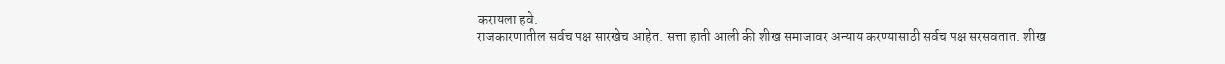करायला हवे.
राजकारणातील सर्वच पक्ष सारखेच आहेत. सत्ता हाती आली की शीख समाजावर अन्याय करण्यासाठी सर्वच पक्ष सरसवतात. शीख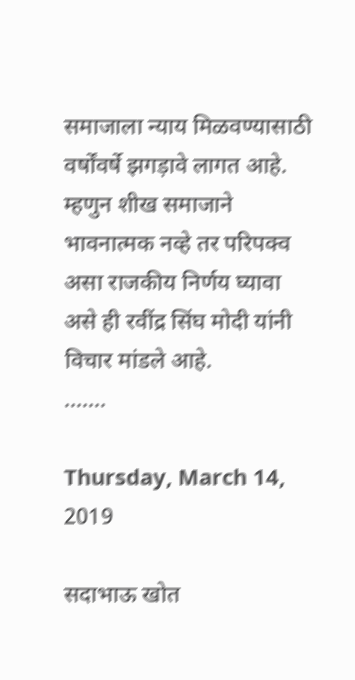समाजाला न्याय मिळवण्यासाठी वर्षोंवर्षे झगड़ावे लागत आहे. म्हणुन शीख समाजाने भावनात्मक नव्हे तर परिपक्व असा राजकीय निर्णय घ्यावा असे ही रवींद्र सिंघ मोदी यांनी विचार मांडले आहे.
.......

Thursday, March 14, 2019

सदाभाऊ खोत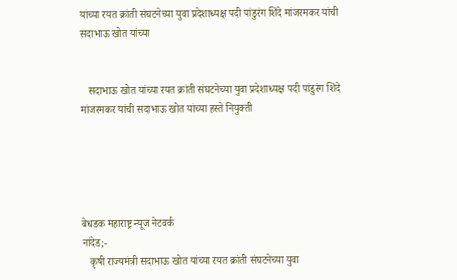यांच्या रयत क्रांती संघटनेच्या युवा प्रदेशाध्यक्ष पदी पांडुरंग शिंदे मांजरमकर यांची सदाभाऊ खोत यांच्या


   सदाभाऊ खोत यांच्या रयत क्रांती संघटनेच्या युवा प्रदेशाध्यक्ष पदी पांडुरंग शिंदे मांजरमकर यांची सदाभाऊ खोत यांच्या हस्ते नियुक्ती





बेधडक महाराष्ट्र न्यूज नेटवर्क
नांदेड;-
   कृषी राज्यमंत्री सदाभाऊ खोत यांच्या रयत क्रांती संघटनेच्या युवा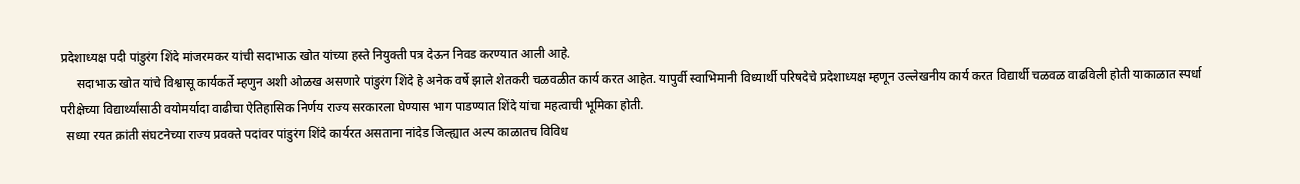प्रदेशाध्यक्ष पदी पांडुरंग शिंदे मांजरमकर यांची सदाभाऊ खोत यांच्या हस्ते नियुक्ती पत्र देऊन निवड करण्यात आली आहे.
     सदाभाऊ खोत यांचे विश्वासू कार्यकर्ते म्हणुन अशी ओळख असणारे पांडुरंग शिंदे हे अनेक वर्षे झाले शेतकरी चळवळीत कार्य करत आहेत. यापुर्वी स्वाभिमानी विध्यार्थी परिषदेचे प्रदेशाध्यक्ष म्हणून उल्लेखनीय कार्य करत विद्यार्थी चळवळ वाढविली होती याकाळात स्पर्धा परीक्षेच्या विद्यार्थ्यांसाठी वयोमर्यादा वाढीचा ऐतिहासिक निर्णय राज्य सरकारला घेण्यास भाग पाडण्यात शिंदे यांचा महत्वाची भूमिका होती.
  सध्या रयत क्रांती संघटनेच्या राज्य प्रवक्ते पदांवर पांडुरंग शिंदे कार्यरत असताना नांदेड जिल्ह्यात अल्प काळातच विविध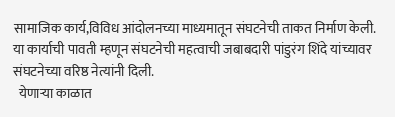सामाजिक कार्य,विविध आंदोलनच्या माध्यमातून संघटनेची ताकत निर्माण केली. या कार्याची पावती म्हणून संघटनेची महत्वाची जबाबदारी पांडुरंग शिंदे यांच्यावर संघटनेच्या वरिष्ठ नेत्यांनी दिली.
  येणाऱ्या काळात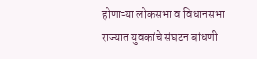होणाऱ्या लोकसभा व विधानसभा राज्यात युवकांचे संघटन बांधणी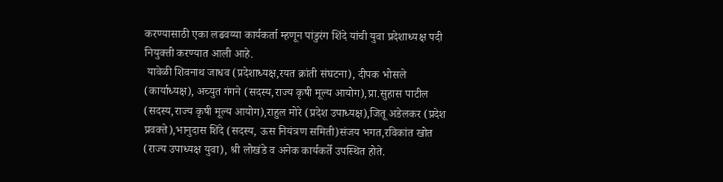करण्यासाठी एका लढवय्या कार्यकर्ता म्हणून पांडुरंग शिंदे यांची युवा प्रदेशाध्यक्ष पदी नियुक्ती करण्यात आली आहे.
 यावेळी शिवनाथ जाधव (प्रदेशाध्यक्ष,रयत क्रांती संघटना), दीपक भोसले (कार्याध्यक्ष), अच्युत गंगने (सदस्य,राज्य कृषी मूल्य आयोग),प्रा.सुहास पाटील (सदस्य,राज्य कृषी मूल्य आयोग),राहुल मोरे (प्रदेश उपाध्यक्ष),जितू अडेलकर (प्रदेश प्रवक्ते),भानुदास शिंदे (सदस्य, ऊस नियंत्रण समिती)संजय भगत,रविकांत खोत (राज्य उपाध्यक्ष युवा), श्री लोखंडे व अनेक कार्यकर्ते उपस्थित होते.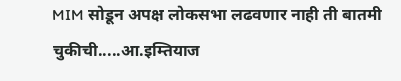MIM सोडून अपक्ष लोकसभा लढवणार नाही ती बातमी चुकीची.....आ.इम्तियाज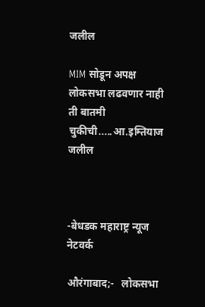जलील

MIM सोडून अपक्ष लोकसभा लढवणार नाही ती बातमी चुकीची.....आ.इम्तियाज जलील



-बेधडक महाराष्ट्र न्यूज नेटवर्क

औरंगाबाद;-   लोकसभा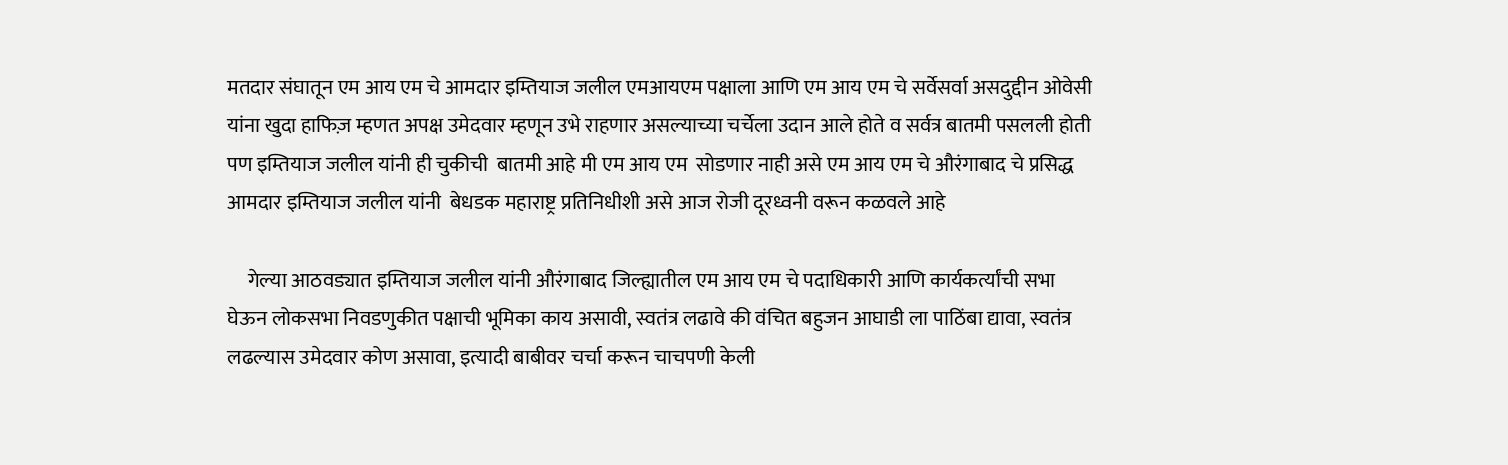मतदार संघातून एम आय एम चे आमदार इम्तियाज जलील एमआयएम पक्षाला आणि एम आय एम चे सर्वेसर्वा असदुद्दीन ओवेसी यांना खुदा हाफिज़ म्हणत अपक्ष उमेदवार म्हणून उभे राहणार असल्याच्या चर्चेला उदान आले होते व सर्वत्र बातमी पसलली होती पण इम्तियाज जलील यांनी ही चुकीची  बातमी आहे मी एम आय एम  सोडणार नाही असे एम आय एम चे औरंगाबाद चे प्रसिद्ध आमदार इम्तियाज जलील यांनी  बेधडक महाराष्ट्र प्रतिनिधीशी असे आज रोजी दूरध्वनी वरून कळवले आहे

     गेल्या आठवड्यात इम्तियाज जलील यांनी औरंगाबाद जिल्ह्यातील एम आय एम चे पदाधिकारी आणि कार्यकर्त्यांची सभा घेऊन लोकसभा निवडणुकीत पक्षाची भूमिका काय असावी, स्वतंत्र लढावे की वंचित बहुजन आघाडी ला पाठिंबा द्यावा, स्वतंत्र लढल्यास उमेदवार कोण असावा, इत्यादी बाबीवर चर्चा करून चाचपणी केली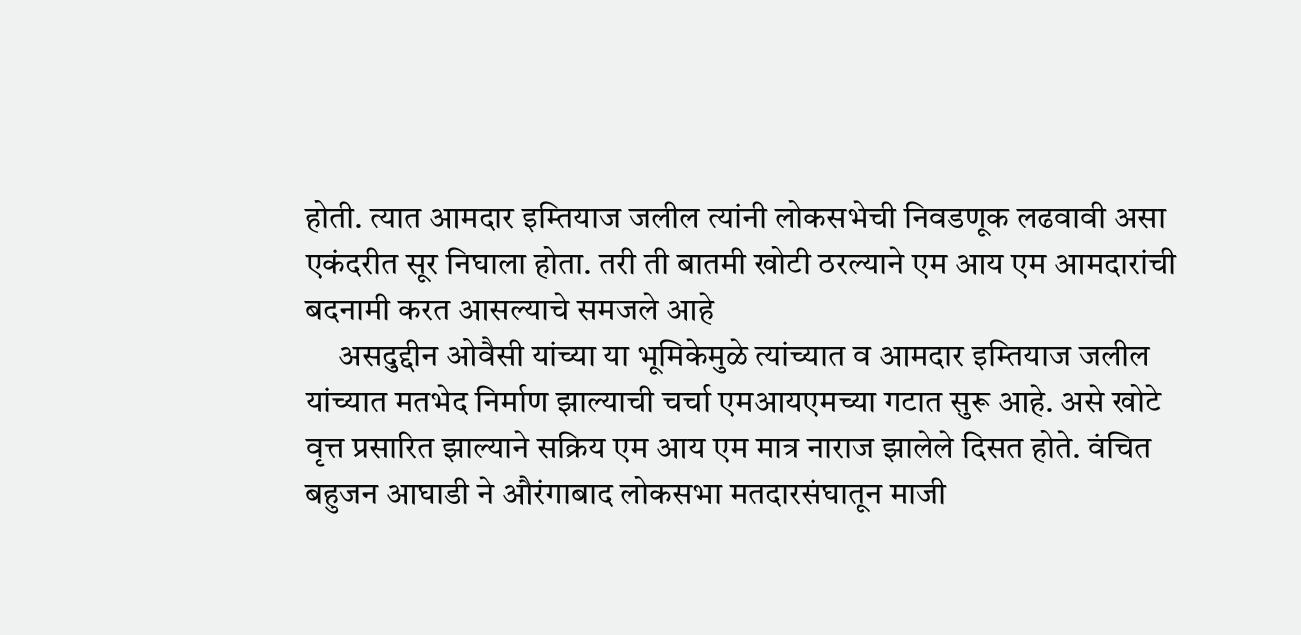होती. त्यात आमदार इम्तियाज जलील त्यांनी लोकसभेची निवडणूक लढवावी असा एकंदरीत सूर निघाला होता. तरी ती बातमी खोटी ठरल्याने एम आय एम आमदारांची बदनामी करत आसल्याचे समजले आहे
     असदुद्दीन ओवैसी यांच्या या भूमिकेमुळे त्यांच्यात व आमदार इम्तियाज जलील यांच्यात मतभेद निर्माण झाल्याची चर्चा एमआयएमच्या गटात सुरू आहे. असे खोटे वृत्त प्रसारित झाल्याने सक्रिय एम आय एम मात्र नाराज झालेले दिसत होते. वंचित बहुजन आघाडी ने औरंगाबाद लोकसभा मतदारसंघातून माजी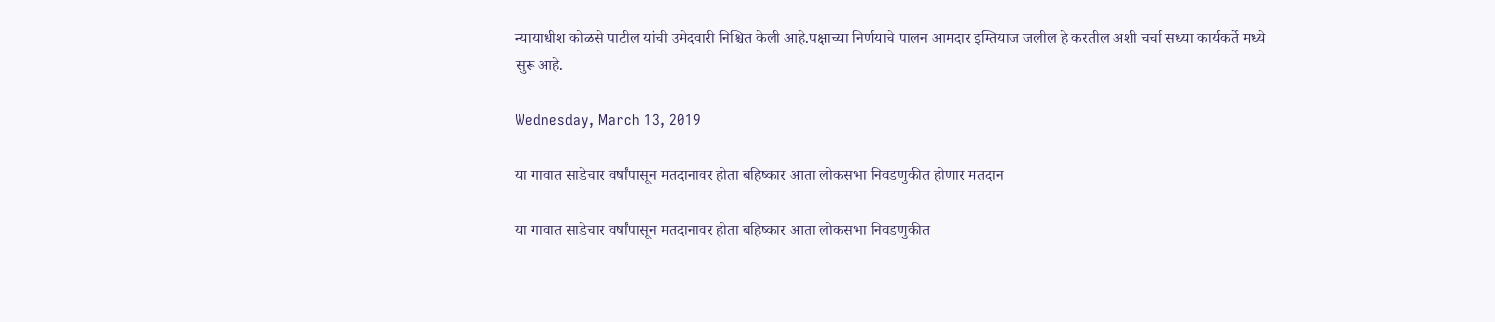न्यायाधीश कोळसे पाटील यांची उमेदवारी निश्चित केली आहे.पक्षाच्या निर्णयाचे पालन आमदार इम्तियाज जलील हे करतील अशी चर्चा सध्या कार्यकर्ते मध्ये सुरू आहे.

Wednesday, March 13, 2019

या गावात साडेचार वर्षांपासून मतदानावर होता बहिष्कार आता लोकसभा निवडणुकीत होणार मतदान

या गावात साडेचार वर्षांपासून मतदानावर होता बहिष्कार आता लोकसभा निवडणुकीत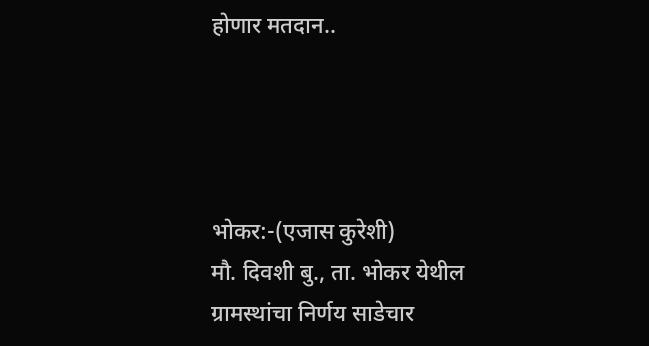होणार मतदान..




भोकर:-(एजास कुरेशी)
मौ. दिवशी बु., ता. भोकर येथील ग्रामस्थांचा निर्णय साडेचार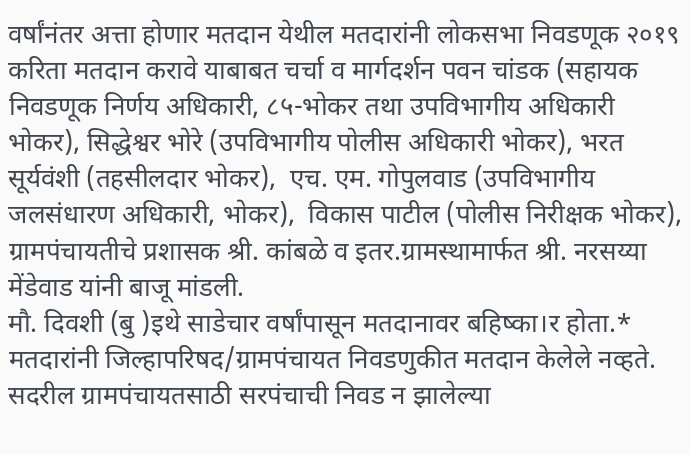वर्षांनंतर अत्ता होणार मतदान येथील मतदारांनी लोकसभा निवडणूक २०१९ करिता मतदान करावे याबाबत चर्चा व मार्गदर्शन पवन चांडक (सहायक निवडणूक निर्णय अधिकारी, ८५-भोकर तथा उपविभागीय अधिकारी भोकर), सिद्धेश्वर भोरे (उपविभागीय पोलीस अधिकारी भोकर), भरत सूर्यवंशी (तहसीलदार भोकर),  एच. एम. गोपुलवाड (उपविभागीय जलसंधारण अधिकारी, भोकर),  विकास पाटील (पोलीस निरीक्षक भोकर), ग्रामपंचायतीचे प्रशासक श्री. कांबळे व इतर.ग्रामस्थामार्फत श्री. नरसय्या मेंडेवाड यांनी बाजू मांडली.
मौ. दिवशी (बु )इथे साडेचार वर्षांपासून मतदानावर बहिष्का।र होता.* मतदारांनी जिल्हापरिषद/ग्रामपंचायत निवडणुकीत मतदान केलेले नव्हते. सदरील ग्रामपंचायतसाठी सरपंचाची निवड न झालेल्या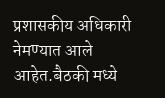प्रशासकीय अधिकारी नेमण्यात आले आहेत.बैठकी मध्ये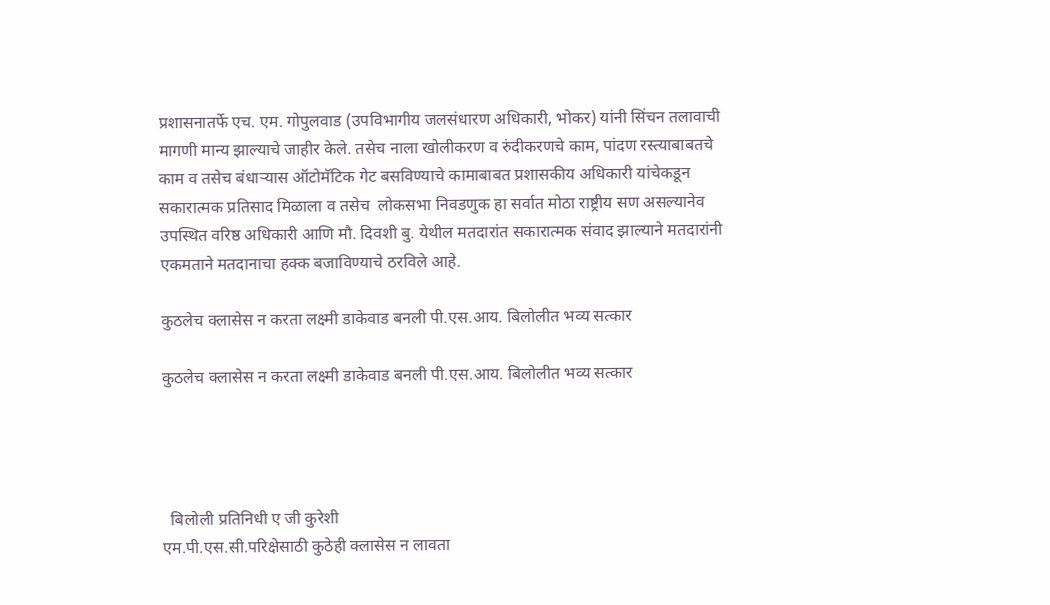प्रशासनातर्फे एच. एम. गोपुलवाड (उपविभागीय जलसंधारण अधिकारी, भोकर) यांनी सिंचन तलावाची मागणी मान्य झाल्याचे जाहीर केले. तसेच नाला खोलीकरण व रुंदीकरणचे काम, पांदण रस्त्याबाबतचे काम व तसेच बंधाऱ्यास ऑटोमॅटिक गेट बसविण्याचे कामाबाबत प्रशासकीय अधिकारी यांचेकडून सकारात्मक प्रतिसाद मिळाला व तसेच  लोकसभा निवडणुक हा सर्वात मोठा राष्ट्रीय सण असल्यानेव उपस्थित वरिष्ठ अधिकारी आणि मौ. दिवशी बु. येथील मतदारांत सकारात्मक संवाद झाल्याने मतदारांनी एकमताने मतदानाचा हक्क बजाविण्याचे ठरविले आहे.

कुठलेच क्लासेस न करता लक्ष्मी डाकेवाड बनली पी.एस.आय. बिलोलीत भव्य सत्कार

कुठलेच क्लासेस न करता लक्ष्मी डाकेवाड बनली पी.एस.आय. बिलोलीत भव्य सत्कार




  बिलोली प्रतिनिधी ए जी कुरेशी
एम.पी.एस.सी.परिक्षेसाठी कुठेही क्लासेस न लावता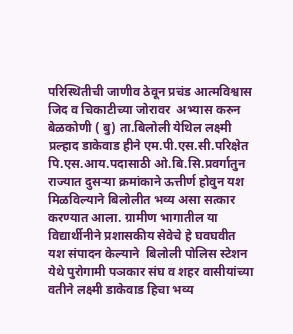परिस्थितीची जाणीव ठेवून प्रचंड आत्मविश्वास जिद व चिकाटीच्या जोरावर  अभ्यास करुन बेळकोणी ( बु) ता.बिलोली येथिल लक्ष्मी प्रल्हाद डाकेवाड हीने एम.पी.एस.सी.परिक्षेत पि.एस.आय.पदासाठी ओ.बि.सि.प्रवर्गातुन राज्यात दुसऱ्या क्रमांकाने ऊत्तीर्ण होवुन यश मिळविल्याने बिलोलीत भव्य असा सत्कार करण्यात आला. ग्रामीण भागातील या विद्यार्थीनीने प्रशासकीय सेवेचे हे घवघवीत यश संपादन केल्याने  बिलोली पोलिस स्टेशन येथे पुरोगामी पञकार संघ व शहर वासीयांच्या वतीने लक्ष्मी डाकेवाड हिचा भव्य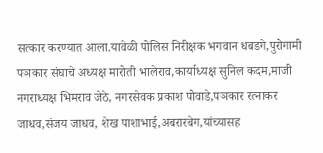सत्कार करण्यात आला.यावेळी पोलिस निरीक्षक भगवान धबडगे,पुरोगामी पञकार संघाचे अध्यक्ष मारोती भालेराव,कार्याध्यक्ष सुनिल कदम,माजी नगराध्यक्ष भिमराव जेठे, नगरसेवक प्रकाश पोवाडे,पञकार रत्नाकर जाधव,संजय जाधव, शेख पाशाभाई,अबरारबेग,यांच्यासह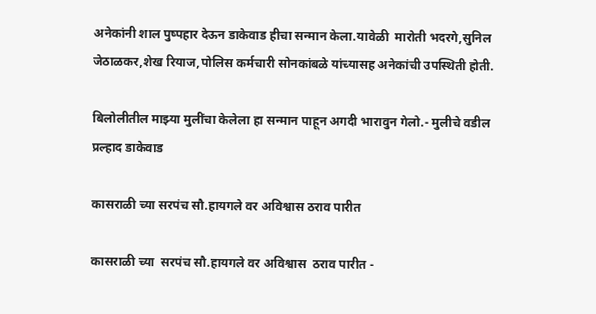अनेकांनी शाल पुष्पहार देऊन डाकेवाड हीचा सन्मान केला.यावेळी  मारोती भदरगे,सुनिल जेठाळकर,शेख रियाज,पोलिस कर्मचारी सोनकांबळे यांच्यासह अनेकांची उपस्थिती होती.

बिलोलीतील माझ्या मुलींचा केलेला हा सन्मान पाहून अगदी भारावुन गेलो.- मुलीचे वडील प्रल्हाद डाकेवाड

कासराळी च्या सरपंच सौ.हायगले वर अविश्वास ठराव पारीत

कासराळी च्या  सरपंच सौ.हायगले वर अविश्वास  ठराव पारीत -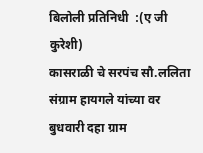बिलोली प्रतिनिधी  :(ए जी कुरेशी)
कासराळी चे सरपंच सौ.ललिता संग्राम हायगले यांच्या वर बुधवारी दहा ग्राम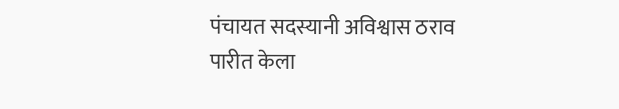पंचायत सदस्यानी अविश्वास ठराव पारीत केला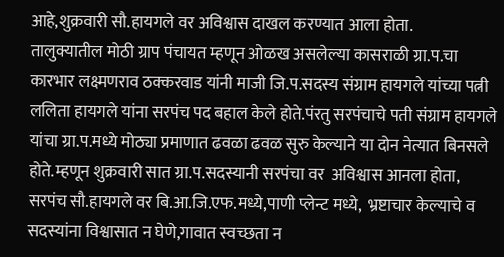आहे,शुक्रवारी सौ.हायगले वर अविश्वास दाखल करण्यात आला होता.
तालुक्यातील मोठी ग्राप पंचायत म्हणून ओळख असलेल्या कासराळी ग्रा.प.चा कारभार लक्ष्मणराव ठक्करवाड यांनी माजी जि.प.सदस्य संग्राम हायगले यांच्या पत्नी ललिता हायगले यांना सरपंच पद बहाल केले होते.पंरतु सरपंचाचे पती संग्राम हायगले यांचा ग्रा.प.मध्ये मोठ्या प्रमाणात ढवळा ढवळ सुरु केल्याने या दोन नेत्यात बिनसले होते.म्हणून शुक्रवारी सात ग्रा.प.सदस्यानी सरपंचा वर  अविश्वास आनला होता, सरपंच सौ.हायगले वर बि.आ.जि.एफ.मध्ये,पाणी प्लेन्ट मध्ये,  भ्रष्टाचार केल्याचे व सदस्यांना विश्वासात न घेणे,गावात स्वच्छता न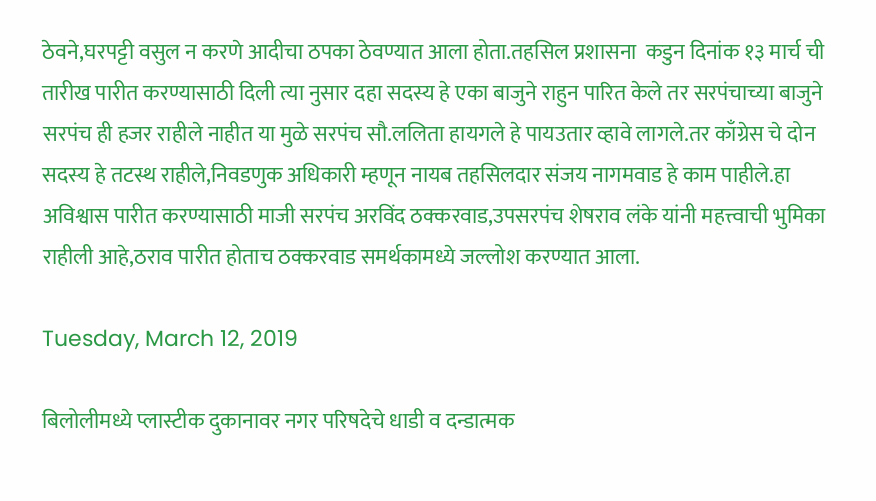ठेवने,घरपट्टी वसुल न करणे आदीचा ठपका ठेवण्यात आला होता.तहसिल प्रशासना  कडुन दिनांक १३ मार्च ची तारीख पारीत करण्यासाठी दिली त्या नुसार दहा सदस्य हे एका बाजुने राहुन पारित केले तर सरपंचाच्या बाजुने सरपंच ही हजर राहीले नाहीत या मुळे सरपंच सौ.ललिता हायगले हे पायउतार व्हावे लागले.तर काँग्रेस चे दोन सदस्य हे तटस्थ राहीले,निवडणुक अधिकारी म्हणून नायब तहसिलदार संजय नागमवाड हे काम पाहीले.हा अविश्वास पारीत करण्यासाठी माजी सरपंच अरविंद ठक्करवाड,उपसरपंच शेषराव लंके यांनी महत्त्वाची भुमिका राहीली आहे,ठराव पारीत होताच ठक्करवाड समर्थकामध्ये जल्लोश करण्यात आला.

Tuesday, March 12, 2019

बिलोलीमध्ये प्लास्टीक दुकानावर नगर परिषदेचे धाडी व दन्डात्मक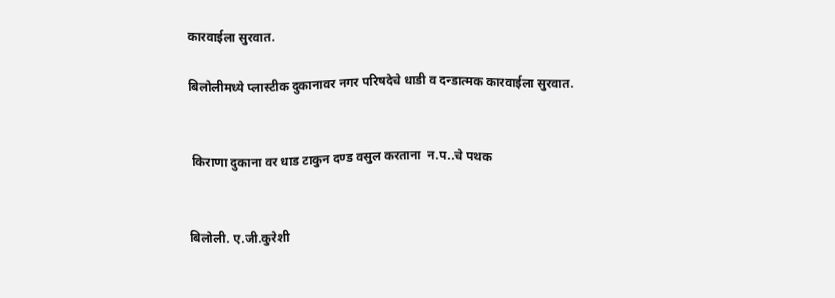कारवाईला सुरवात.

बिलोलीमध्ये प्लास्टीक दुकानावर नगर परिषदेचे धाडी व दन्डात्मक कारवाईला सुरवात.


 किराणा दुकाना वर धाड टाकुन दण्ड वसुल करताना  न.प..चे पथक


बिलोली. ए.जी.कुरेशी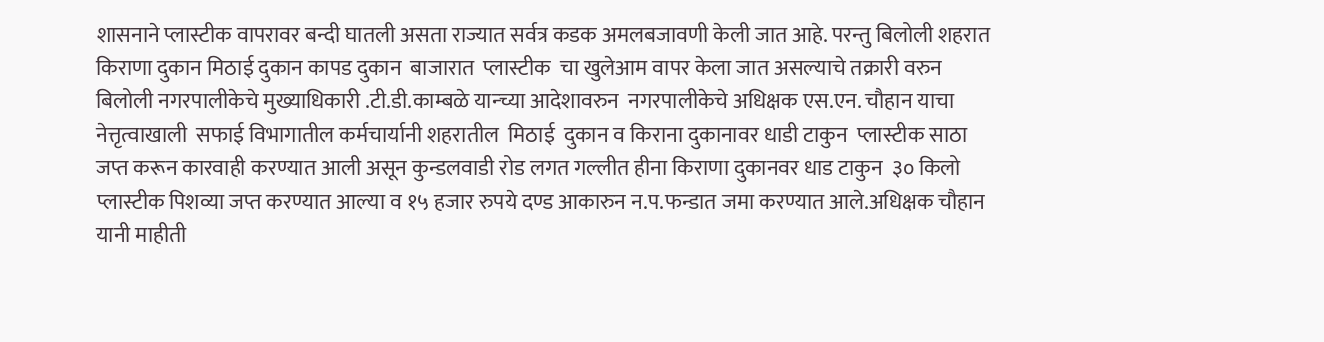शासनाने प्लास्टीक वापरावर बन्दी घातली असता राज्यात सर्वत्र कडक अमलबजावणी केली जात आहे. परन्तु बिलोली शहरात किराणा दुकान मिठाई दुकान कापड दुकान  बाजारात  प्लास्टीक  चा खुलेआम वापर केला जात असल्याचे तक्रारी वरुन  बिलोली नगरपालीकेचे मुख्याधिकारी .टी.डी.काम्बळे यान्च्या आदेशावरुन  नगरपालीकेचे अधिक्षक एस.एन. चौहान याचा नेत्तृत्वाखाली  सफाई विभागातील कर्मचार्यानी शहरातील  मिठाई  दुकान व किराना दुकानावर धाडी टाकुन  प्लास्टीक साठा जप्त करून कारवाही करण्यात आली असून कुन्डलवाडी रोड लगत गल्लीत हीना किराणा दुकानवर धाड टाकुन  ३० किलो प्लास्टीक पिशव्या जप्त करण्यात आल्या व १५ हजार रुपये दण्ड आकारुन न.प.फन्डात जमा करण्यात आले.अधिक्षक चौहान यानी माहीती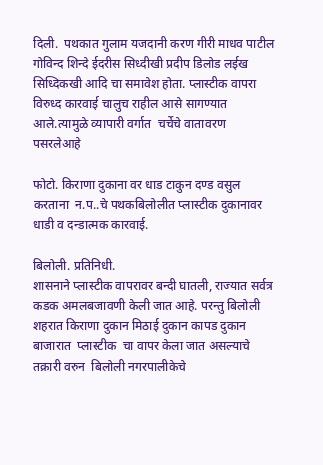दिली.  पथकात गुलाम यजदानी करण गीरी माधव पाटील  गोविन्द शिन्दे ईदरीस सिध्दीखी प्रदीप डिलोड लईख सिध्दिकखी आदि चा समावेश होता. प्लास्टीक वापरा विरुध्द कारवाई चालुच राहील आसे सागण्यात आले.त्यामुळे व्यापारी वर्गात  चर्चेचे वातावरण पसरलेआहे

फोटो. किराणा दुकाना वर धाड टाकुन दण्ड वसुल करताना  न.प..चे पथकबिलोलीत प्लास्टीक दुकानावर धाडी व दन्डात्मक कारवाई.

बिलोली. प्रतिनिधी.
शासनाने प्लास्टीक वापरावर बन्दी घातली, राज्यात सर्वत्र कडक अमलबजावणी केली जात आहे. परन्तु बिलोली शहरात किराणा दुकान मिठाई दुकान कापड दुकान  बाजारात  प्लास्टीक  चा वापर केला जात असल्याचे तक्रारी वरुन  बिलोली नगरपालीकेचे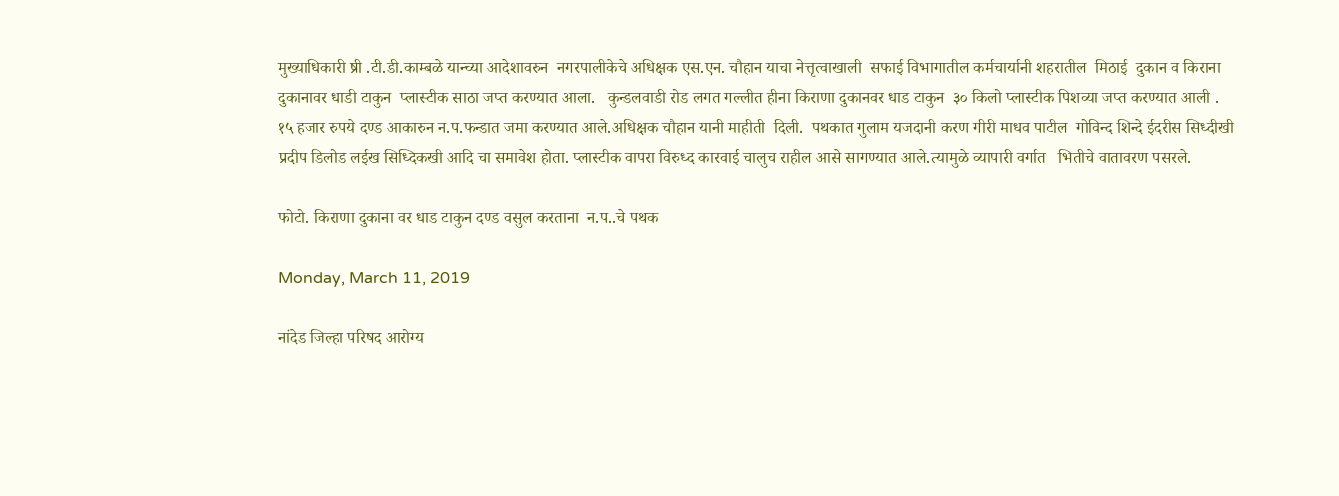मुख्याधिकारी ष्री .टी.डी.काम्बळे यान्च्या आदेशावरुन  नगरपालीकेचे अधिक्षक एस.एन. चौहान याचा नेत्तृत्वाखाली  सफाई विभागातील कर्मचार्यानी शहरातील  मिठाई  दुकान व किराना दुकानावर धाडी टाकुन  प्लास्टीक साठा जप्त करण्यात आला.   कुन्डलवाडी रोड लगत गल्लीत हीना किराणा दुकानवर धाड टाकुन  ३० किलो प्लास्टीक पिशव्या जप्त करण्यात आली . १५ हजार रुपये दण्ड आकारुन न.प.फन्डात जमा करण्यात आले.अधिक्षक चौहान यानी माहीती  दिली.  पथकात गुलाम यजदानी करण गीरी माधव पाटील  गोविन्द शिन्दे ईदरीस सिध्दीखी प्रदीप डिलोड लईख सिध्दिकखी आदि चा समावेश होता. प्लास्टीक वापरा विरुध्द कारवाई चालुच राहील आसे सागण्यात आले.त्यामुळे व्यापारी वर्गात   भितीचे वातावरण पसरले.

फोटो. किराणा दुकाना वर धाड टाकुन दण्ड वसुल करताना  न.प..चे पथक

Monday, March 11, 2019

नांदेड जिल्हा परिषद आरोग्य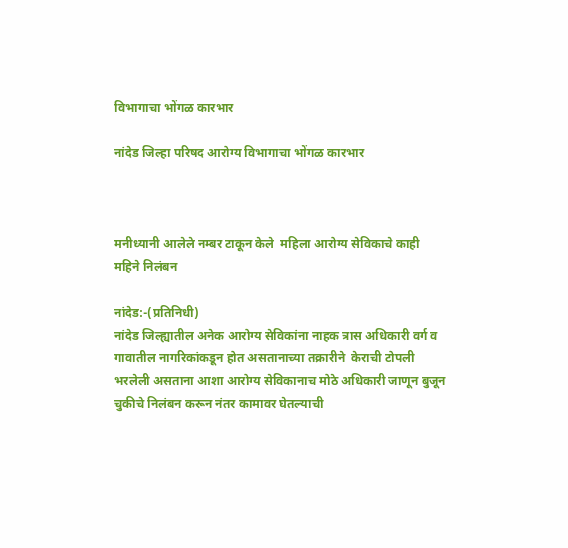विभागाचा भोंगळ कारभार

नांदेड जिल्हा परिषद आरोग्य विभागाचा भोंगळ कारभार



मनीध्यानी आलेले नम्बर टाकून केले  महिला आरोग्य सेविकाचे काही महिने निलंबन

नांदेड:-(प्रतिनिधी)
नांदेड जिल्ह्यातील अनेक आरोग्य सेविकांना नाहक त्रास अधिकारी वर्ग व गावातील नागरिकांकडून होत असतानाच्या तक्रारीने  केराची टोपली भरलेली असताना आशा आरोग्य सेविकानाच मोठे अधिकारी जाणून बुजून चुकीचे निलंबन करून नंतर कामावर घेतल्याची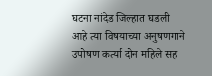घटना नांदेड जिल्हात घडली आहे त्या विषयाच्या अनुषणगाने उपोषण कर्त्या दोन महिले सह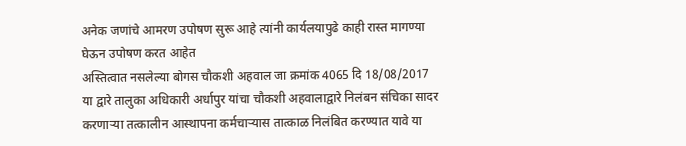अनेक जणांचे आमरण उपोषण सुरू आहे त्यांनी कार्यलयापुढे काही रास्त मागण्या घेऊन उपोषण करत आहेत
अस्तित्वात नसलेल्या बोगस चौकशी अहवाल जा क्रमांक 4065 दि 18/08/2017 या द्वारे तालुका अधिकारी अर्धापुर यांचा चौकशी अहवालाद्वारे निलंबन संचिका सादर करणाऱ्या तत्कालीन आस्थापना कर्मचाऱ्यास तात्काळ निलंबित करण्यात यावे या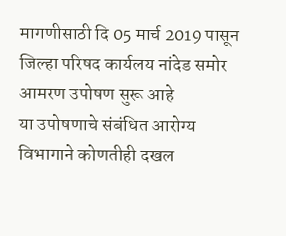मागणीसाठी दि 05 मार्च 2019 पासून जिल्हा परिषद कार्यलय नांदेड समोर आमरण उपोषण सुरू आहे
या उपोषणाचे संबंधित आरोग्य विभागाने कोणतीही दखल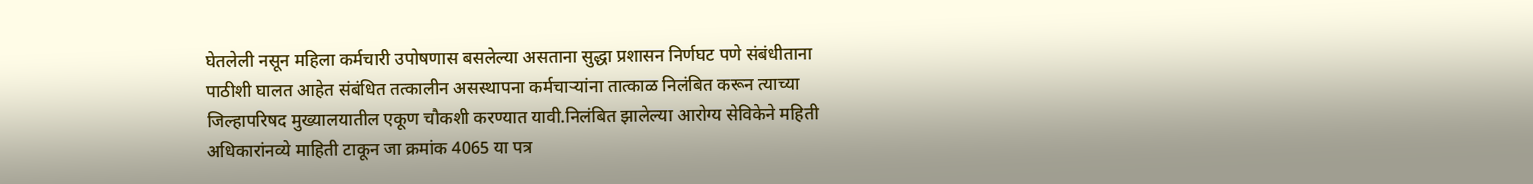घेतलेली नसून महिला कर्मचारी उपोषणास बसलेल्या असताना सुद्धा प्रशासन निर्णघट पणे संबंधीताना पाठीशी घालत आहेत संबंधित तत्कालीन असस्थापना कर्मचाऱ्यांना तात्काळ निलंबित करून त्याच्या जिल्हापरिषद मुख्यालयातील एकूण चौकशी करण्यात यावी.निलंबित झालेल्या आरोग्य सेविकेने महिती अधिकारांनव्ये माहिती टाकून जा क्रमांक 4065 या पत्र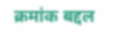क्रमांक बद्दल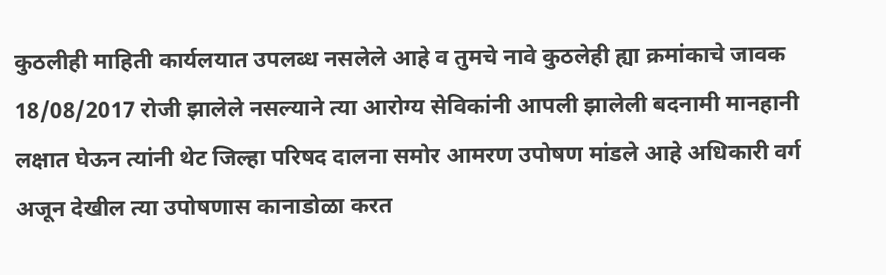कुठलीही माहिती कार्यलयात उपलब्ध नसलेले आहे व तुमचे नावे कुठलेही ह्या क्रमांकाचे जावक 18/08/2017 रोजी झालेले नसल्याने त्या आरोग्य सेविकांनी आपली झालेली बदनामी मानहानी लक्षात घेऊन त्यांनी थेट जिल्हा परिषद दालना समोर आमरण उपोषण मांडले आहे अधिकारी वर्ग अजून देखील त्या उपोषणास कानाडोळा करत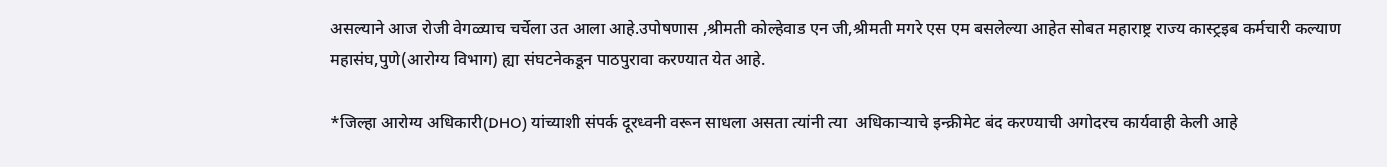असल्याने आज रोजी वेगळ्याच चर्चेला उत आला आहे.उपोषणास ,श्रीमती कोल्हेवाड एन जी,श्रीमती मगरे एस एम बसलेल्या आहेत सोबत महाराष्ट्र राज्य कास्ट्रइब कर्मचारी कल्याण महासंघ,पुणे(आरोग्य विभाग) ह्या संघटनेकडून पाठपुरावा करण्यात येत आहे.

*जिल्हा आरोग्य अधिकारी(DHO) यांच्याशी संपर्क दूरध्वनी वरून साधला असता त्यांनी त्या  अधिकाऱ्याचे इन्क्रीमेट बंद करण्याची अगोदरच कार्यवाही केली आहे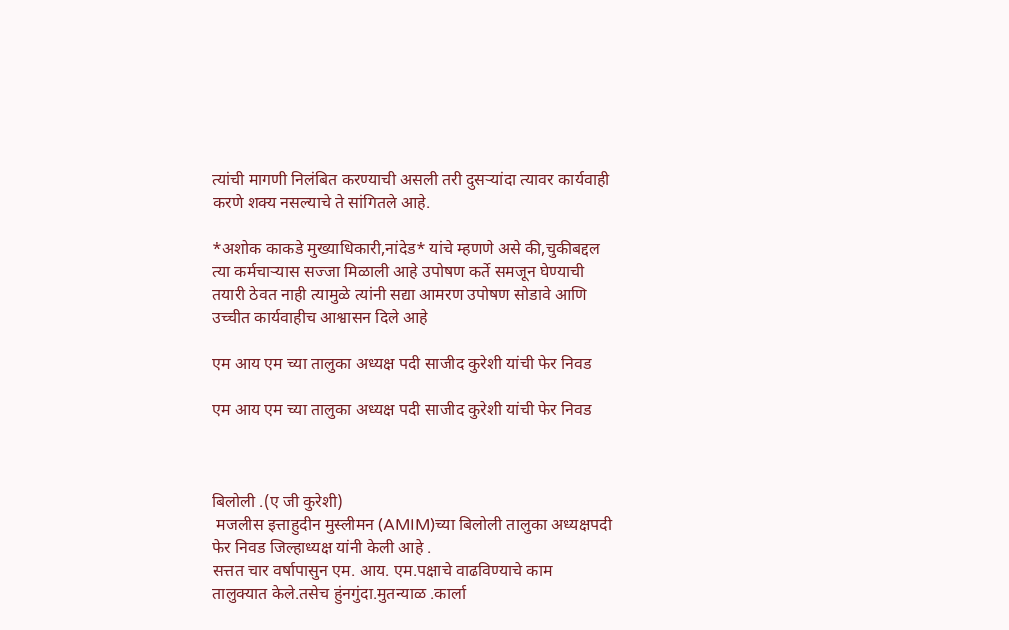त्यांची मागणी निलंबित करण्याची असली तरी दुसऱ्यांदा त्यावर कार्यवाही करणे शक्य नसल्याचे ते सांगितले आहे.

*अशोक काकडे मुख्याधिकारी,नांदेड* यांचे म्हणणे असे की,चुकीबद्दल त्या कर्मचाऱ्यास सज्जा मिळाली आहे उपोषण कर्ते समजून घेण्याची तयारी ठेवत नाही त्यामुळे त्यांनी सद्या आमरण उपोषण सोडावे आणि उच्चीत कार्यवाहीच आश्वासन दिले आहे

एम आय एम च्या तालुका अध्यक्ष पदी साजीद कुरेशी यांची फेर निवड

एम आय एम च्या तालुका अध्यक्ष पदी साजीद कुरेशी यांची फेर निवड



बिलोली .(ए जी कुरेशी)
 मजलीस इत्ताहुदीन मुस्लीमन (AMIM)च्या बिलोली तालुका अध्यक्षपदी फेर निवड जिल्हाध्यक्ष यांनी केली आहे .
सत्तत चार वर्षापासुन एम. आय. एम.पक्षाचे वाढविण्याचे काम  तालुक्यात केले.तसेच हुंनगुंदा.मुतन्याळ .कार्ला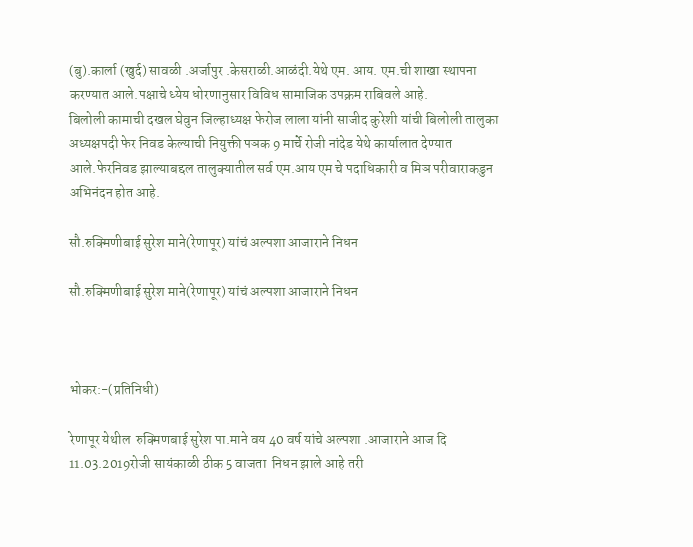(बु).कार्ला (खुर्द) सावळी .अर्जापुर .केसराळी.आळंदी.येथे एम. आय. एम.ची शाखा स्थापना करण्यात आले.पक्षाचे ध्येय धोरणानुसार विविध सामाजिक उपक्रम राबिवले आहे.
बिलोली कामाची दखल घेवुन जिल्हाध्यक्ष फेरोज लाला यांनी साजीद कुरेशी यांची बिलोली तालुका अध्यक्षपदी फेर निवड केल्याची नियुक्ती पञक 9 मार्चे रोजी नांदेड येथे कार्यालात देण्यात आले.फेरनिवड झाल्याबद्दल तालुक्यातील सर्व एम.आय एम चे पदाधिकारी व मिञ परीवाराकडुन अभिनंदन होत आहे.

सौ.रुक्मिणीबाई सुरेश माने(रेणापूर) यांचं अल्पशा आजाराने निधन

सौ.रुक्मिणीबाई सुरेश माने(रेणापूर) यांचं अल्पशा आजाराने निधन



भोकर:-(प्रतिनिधी)

रेणापूर येथील  रुक्मिणबाई सुरेश पा.माने वय 40 वर्ष यांचे अल्पशा .आजाराने आज दि 11.03.2019रोजी सायंकाळी ठीक 5 वाजता  निधन झाले आहे तरी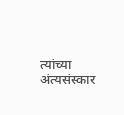त्यांच्या अंत्यसंस्कार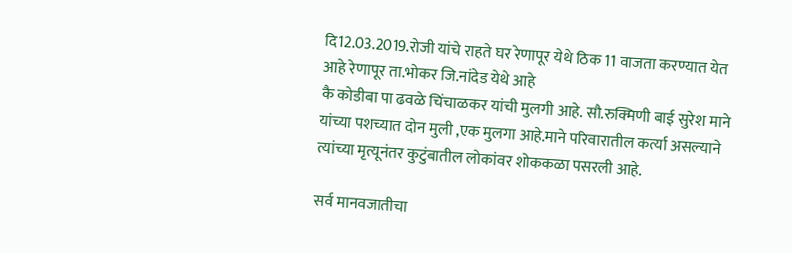दि12.03.2019.रोजी यांचे राहते घर रेणापूर येथे ठिक 11 वाजता करण्यात येत आहे रेणापूर ता.भोकर जि.नांदेड येथे आहे
कै कोडीबा पा ढवळे चिंचाळकर यांची मुलगी आहे. सौ.रुक्मिणी बाई सुरेश माने यांच्या पशच्यात दोन मुली ,एक मुलगा आहे.माने परिवारातील कर्त्या असल्याने त्यांच्या मृत्यूनंतर कुटुंबातील लोकांवर शोककळा पसरली आहे.

सर्व मानवजातीचा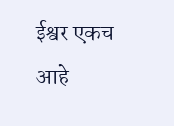ईश्वर एकच आहे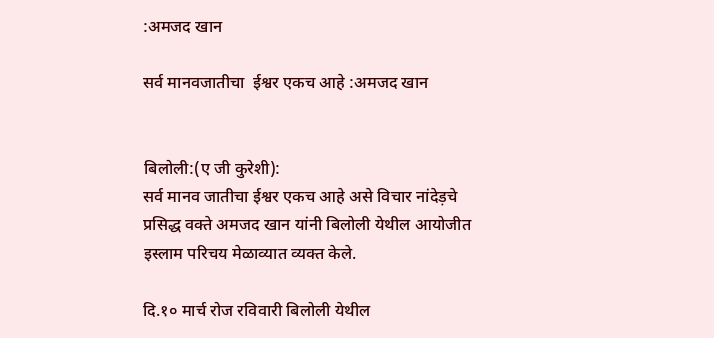:अमजद खान

सर्व मानवजातीचा  ईश्वर एकच आहे :अमजद खान


बिलोली:(ए जी कुरेशी):
सर्व मानव जातीचा ईश्वर एकच आहे असे विचार नांदेड़चे प्रसिद्ध वक्ते अमजद खान यांनी बिलोली येथील आयोजीत इस्लाम परिचय मेळाव्यात व्यक्त केले.

दि.१० मार्च रोज रविवारी बिलोली येथील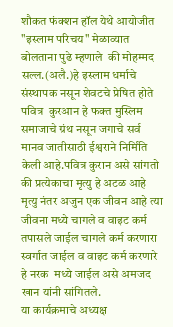शौकत फंक्शन हॉल येथे आयोजीत "इस्लाम परिचय" मेळाव्यात बोलताना पुढे म्हणाले  की मोहम्मद सल्ल.(अलै.)हे इस्लाम धर्माचे संस्थापक नसून शेवटचे प्रेषित होते पवित्र  कुरआन हे फक्त मुस्लिम समाजाचे ग्रंथ नसून जगाचे सर्व मानव जातीसाठी ईश्वराने निर्मिति केली आहे.पवित्र कुरान असे सांगतो की प्रत्येकाचा मृत्यु हे अटळ आहे मृत्यु नंतर अजुन एक जीवन आहे त्या जीवना मध्ये चागले व वाइट कर्म तपासले जाईल चागले कर्म करणारा स्वर्गात जाईल व वाइट कर्म करणारे हे नरक  मध्ये जाईल असे अमजद खान यांनी सांगितले.
या कार्यक्रमाचे अध्यक्ष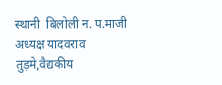स्थानी  बिलोली न. प.माजी  अध्यक्ष यादवराव तुड़मे,वैद्यकीय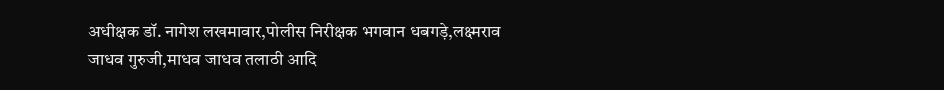अधीक्षक डॉ. नागेश लखमावार,पोलीस निरीक्षक भगवान धबगड़े,लक्ष्मराव जाधव गुरुजी,माधव जाधव तलाठी आदि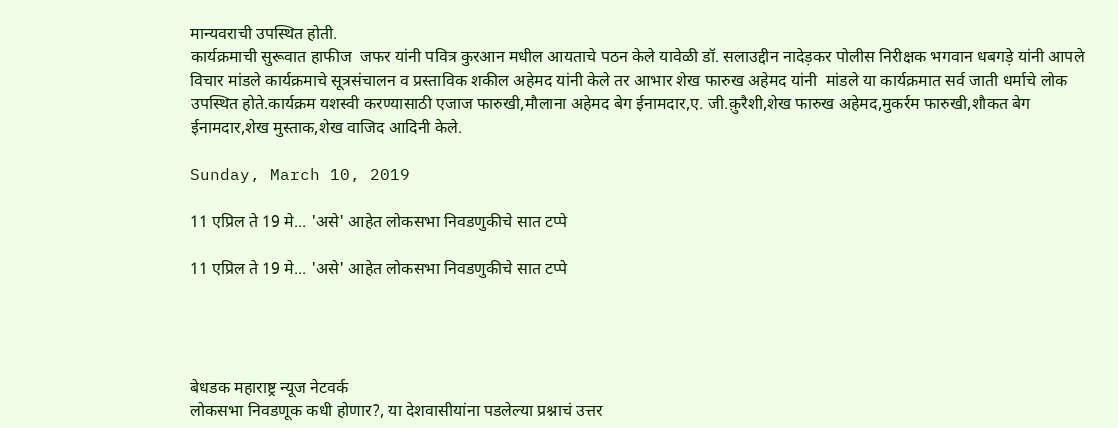मान्यवराची उपस्थित होती.
कार्यक्रमाची सुरूवात हाफीज  जफर यांनी पवित्र कुरआन मधील आयताचे पठन केले यावेळी डॉ. सलाउद्दीन नादेड़कर पोलीस निरीक्षक भगवान धबगड़े यांनी आपले विचार मांडले कार्यक्रमाचे सूत्रसंचालन व प्रस्ताविक शकील अहेमद यांनी केले तर आभार शेख फारुख अहेमद यांनी  मांडले या कार्यक्रमात सर्व जाती धर्माचे लोक उपस्थित होते.कार्यक्रम यशस्वी करण्यासाठी एजाज फारुखी,मौलाना अहेमद बेग ईनामदार,ए. जी.क़ुरैशी,शेख फारुख अहेमद,मुकर्रम फारुखी,शौकत बेग ईनामदार,शेख मुस्ताक,शेख वाजिद आदिनी केले.

Sunday, March 10, 2019

11 एप्रिल ते 19 मे... 'असे' आहेत लोकसभा निवडणुकीचे सात टप्पे

11 एप्रिल ते 19 मे... 'असे' आहेत लोकसभा निवडणुकीचे सात टप्पे




बेधडक महाराष्ट्र न्यूज नेटवर्क
लोकसभा निवडणूक कधी होणार?, या देशवासीयांना पडलेल्या प्रश्नाचं उत्तर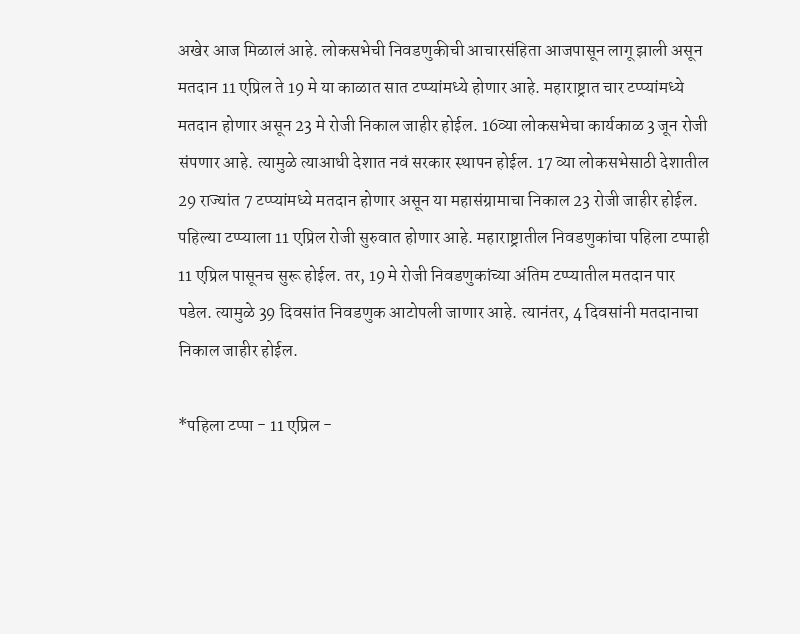अखेर आज मिळालं आहे. लोकसभेची निवडणुकीची आचारसंहिता आजपासून लागू झाली असून मतदान 11 एप्रिल ते 19 मे या काळात सात टप्प्यांमध्ये होणार आहे. महाराष्ट्रात चार टप्प्यांमध्ये मतदान होणार असून 23 मे रोजी निकाल जाहीर होईल. 16व्या लोकसभेचा कार्यकाळ 3 जून रोजी संपणार आहे. त्यामुळे त्याआधी देशात नवं सरकार स्थापन होईल. 17 व्या लोकसभेसाठी देशातील 29 राज्यांत 7 टप्प्यांमध्ये मतदान होणार असून या महासंग्रामाचा निकाल 23 रोजी जाहीर होईल. पहिल्या टप्प्याला 11 एप्रिल रोजी सुरुवात होणार आहे. महाराष्ट्रातील निवडणुकांचा पहिला टप्पाही 11 एप्रिल पासूनच सुरू होईल. तर, 19 मे रोजी निवडणुकांच्या अंतिम टप्प्यातील मतदान पार पडेल. त्यामुळे 39 दिवसांत निवडणुक आटोपली जाणार आहे. त्यानंतर, 4 दिवसांनी मतदानाचा निकाल जाहीर होईल.

*पहिला टप्पा - 11 एप्रिल -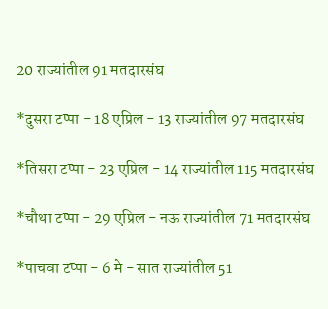20 राज्यांतील 91 मतदारसंघ

*दुसरा टप्पा - 18 एप्रिल - 13 राज्यांतील 97 मतदारसंघ

*तिसरा टप्पा - 23 एप्रिल - 14 राज्यांतील 115 मतदारसंघ

*चौथा टप्पा - 29 एप्रिल - नऊ राज्यांतील 71 मतदारसंघ

*पाचवा टप्पा - 6 मे - सात राज्यांतील 51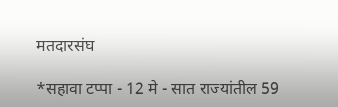मतदारसंघ

*सहावा टप्पा - 12 मे - सात राज्यांतील 59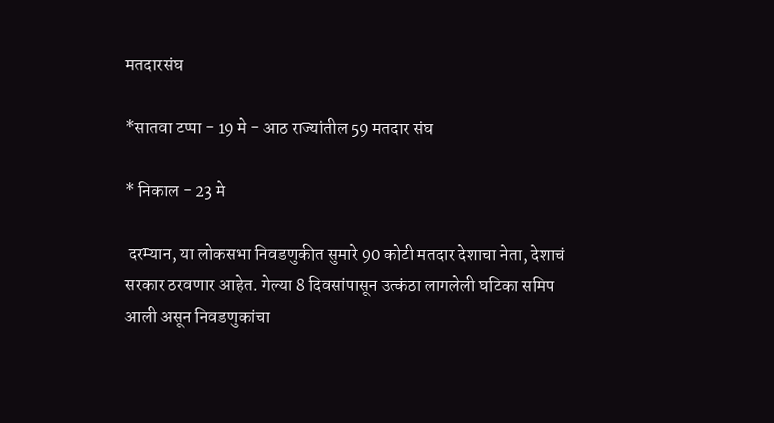मतदारसंघ

*सातवा टप्पा - 19 मे - आठ राज्यांतील 59 मतदार संघ

* निकाल - 23 मे

 दरम्यान, या लोकसभा निवडणुकीत सुमारे 90 कोटी मतदार देशाचा नेता, देशाचं सरकार ठरवणार आहेत. गेल्या 8 दिवसांपासून उत्कंठा लागलेली घटिका समिप आली असून निवडणुकांचा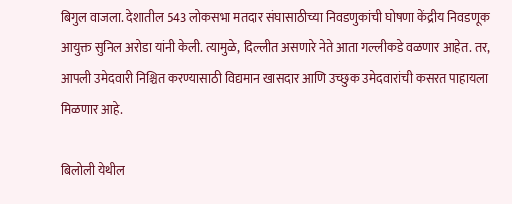बिगुल वाजला. देशातील 543 लोकसभा मतदार संघासाठीच्या निवडणुकांची घोषणा केंद्रीय निवडणूक आयुक्त सुनिल अरोडा यांनी केली. त्यामुळे, दिल्लीत असणारे नेते आता गल्लीकडे वळणार आहेत. तर, आपली उमेदवारी निश्चित करण्यासाठी विद्यमान खासदार आणि उच्छुक उमेदवारांची कसरत पाहायला मिळणार आहे.

बिलोली येथील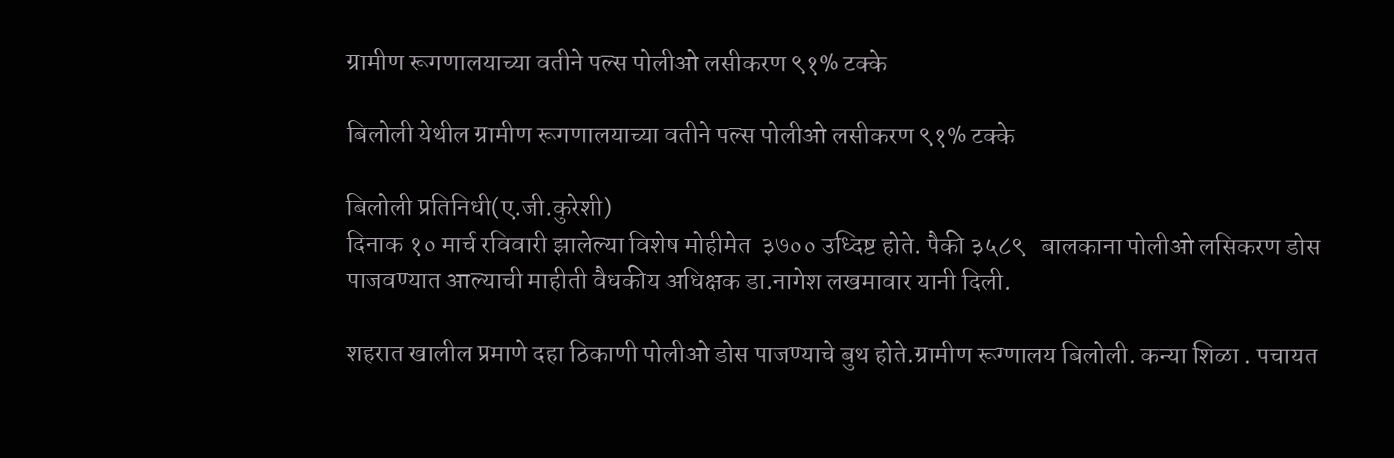ग्रामीण रूगणालयाच्या वतीने पल्स पोलीओ लसीकरण ९१% टक्के

बिलोली येथील ग्रामीण रूगणालयाच्या वतीने पल्स पोलीओ लसीकरण ९१% टक्के

बिलोली प्रतिनिधी(ए.जी.कुरेशी)
दिनाक १० मार्च रविवारी झालेल्या विशेष मोहीमेत  ३७०० उध्दिष्ट होते. पैकी ३५८९   बालकाना पोलीओ लसिकरण डोस पाजवण्यात आल्याची माहीती वैधकीय अधिक्षक डा.नागेश लखमावार यानी दिली.

शहरात खालील प्रमाणे दहा ठिकाणी पोलीओ डोस पाजण्याचे बुथ होते.ग्रामीण रूग्णालय बिलोली. कन्या शिळा . पचायत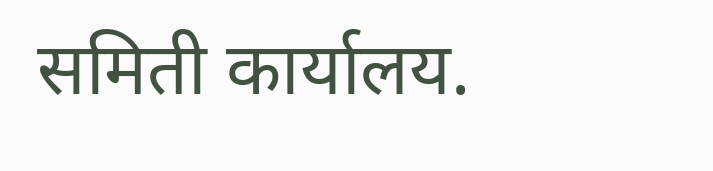समिती कार्यालय.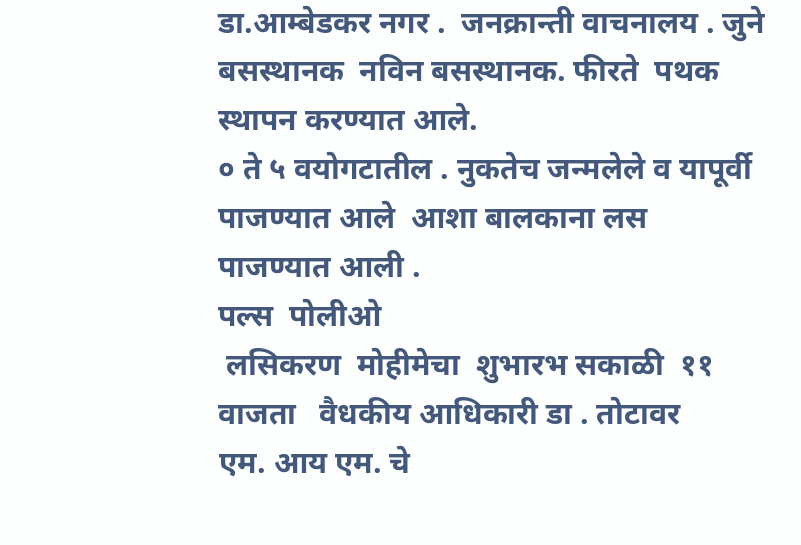डा.आम्बेडकर नगर .  जनक्रान्ती वाचनालय . जुने बसस्थानक  नविन बसस्थानक. फीरते  पथक स्थापन करण्यात आले.
० ते ५ वयोगटातील . नुकतेच जन्मलेले व यापूर्वी पाजण्यात आले  आशा बालकाना लस पाजण्यात आली .
पल्स  पोलीओ
 लसिकरण  मोहीमेचा  शुभारभ सकाळी  ११ वाजता   वैधकीय आधिकारी डा . तोटावर
एम. आय एम. चे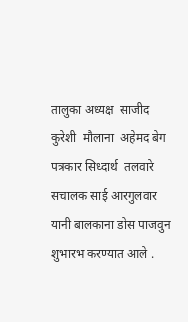तालुका अध्यक्ष  साजीद कुरेशी  मौलाना  अहेमद बेग  पत्रकार सिध्दार्थ  तलवारे  सचालक साई आरगुलवार यानी बालकाना डोस पाजवुन शुभारभ करण्यात आले .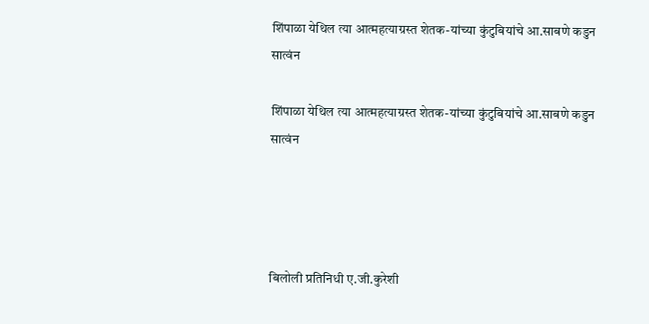शिंपाळा येथिल त्या आत्महत्याग्रस्त शेतक-यांच्या कुंटुबियांचे आ.साबणे कडुन सात्वंन

शिंपाळा येथिल त्या आत्महत्याग्रस्त शेतक-यांच्या कुंटुबियांचे आ.साबणे कडुन सात्वंन




बिलोली प्रतिनिधी ए.जी.कुरेशी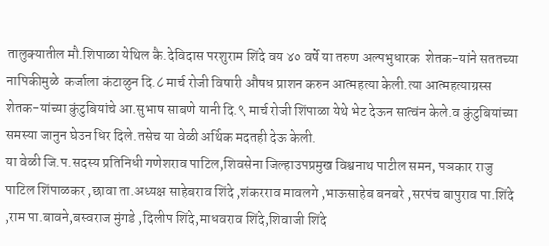तालुक्यातील मौ.शिपाळा येथिल कै.देविदास परशुराम शिंदे वय ४० वर्षे या तरुण अल्पभुधारक  शेतक-यांने सततच्या नापिकीमुळे  कर्जाला कंटाळुन दि.८ मार्च रोजी विषारी औषध प्राशन करुन आत्महत्या केली.त्या आत्महत्याग्रस्स शेतक-यांच्या कुंटुबियांचे आ.सुभाष साबणे यानी दि.९ मार्च रोजी शिंपाळा येथे भेट देऊन सात्वंन केले.व कुंटुबियांच्या समस्या जानुन घेउन धिर दिले.तसेच या वेळी अर्थिक मदतही देऊ केली.
या वेळी जि.प.सदस्य प्रतिनिधी गणेशराव पाटिल,शिवसेना जिल्हाउपप्रमुख विश्वनाथ पाटील समन, पञकार राजु पाटिल शिंपाळकर ,छावा ता.अध्यक्ष साहेबराव शिंदे ,शंकरराव मावलगे ,भाऊसाहेब बनबरे ,सरपंच बापुराव पा.शिंदे ,राम पा.बावने,बस्वराज मुंगडे ,दिलीप शिंदे,माधवराव शिंदे,शिवाजी शिंदे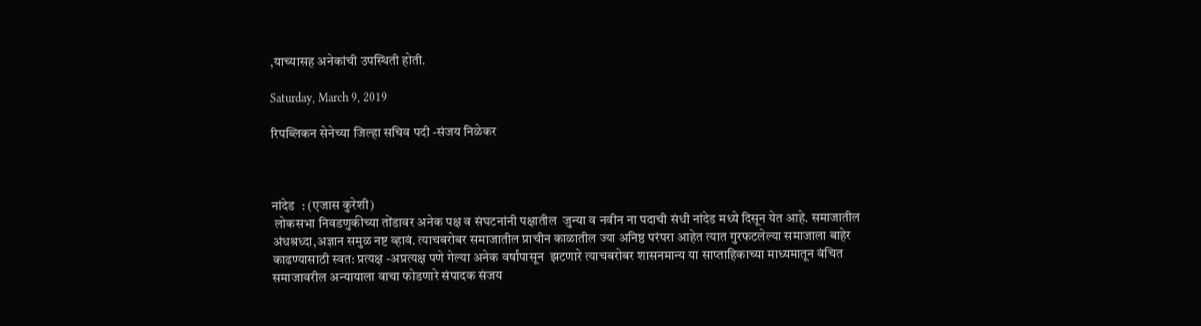,याच्यासह अनेकांची उपस्थिती होती.

Saturday, March 9, 2019

रिपब्लिकन सेनेच्या जिल्हा सचिव पदी -संजय निळेकर



नांदेड  : (एजास कुरेशी)
 लोकसभा निवडणुकीच्या तोंडावर अनेक पक्ष व संघटनांनी पक्षातील  जुन्या व नवीन ना पदाची संधी नांदेड मध्ये दिसून येत आहे. समाजातील अंधश्रध्दा,अज्ञान समुळ नष्ट व्हावं. त्याचबरोबर समाजातील प्राचीन काळातील ज्या अनिष्ठ परंपरा आहेत त्यात गुरफटलेल्या समाजाला बाहेर काढण्यासाठी स्वत: प्रत्यक्ष -अप्रत्यक्ष पणे गेल्या अनेक वर्षांपासून  झटणारे त्याचबरोबर शासनमान्य या साप्ताहिकाच्या माध्यमातून वंचित समाजावरील अन्यायाला वाचा फोडणारे संपादक संजय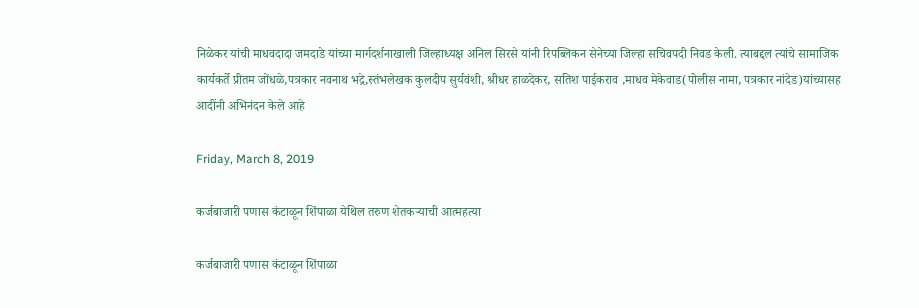निळेकर यांची माधवदादा जमदाडे यांच्या मार्गदर्शनाखाली जिल्हाध्यक्ष अनिल सिरसे यांनी रिपब्लिकन सेनेच्या जिल्हा सचिवपदी निवड केली. त्याबद्दल त्यांचे सामाजिक कार्यकर्ते प्रीतम जोंधळे,पत्रकार नवनाथ भद्रे,स्तंभलेखक कुलदीप सुर्यवंशी, श्रीधर हाळदेकर, सतिश पाईकराव ,माधव मेकेवाड(पोलीस नामा, पत्रकार नांदेड)यांच्यासह आदींनी अभिनंदन केले आहे

Friday, March 8, 2019

कर्जबाजारी पणास कंटाळून शिंपाळा येथिल तरुण शेतकऱ्याची आत्महत्या

कर्जबाजारी पणास कंटाळून शिंपाळा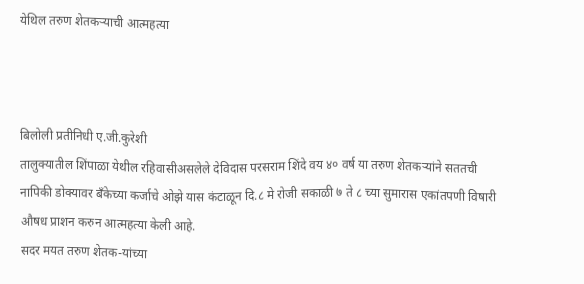येथिल तरुण शेतकऱ्याची आत्महत्या



बिलोली प्रतीनिधी ए.जी.कुरेशी
तालुक्यातील शिंपाळा येथील रहिवासीअसलेले देविदास परसराम शिंदे वय ४० वर्ष या तरुण शेतकऱ्यांने सततची नापिकी डोक्यावर बँकेच्या कर्जाचे ओझे यास कंटाळून दि.८ मे रोजी सकाळी ७ ते ८ च्या सुमारास एकांतपणी विषारी औषध प्राशन करुन आत्महत्या केली आहे.
सदर मयत तरुण शेतक-यांच्या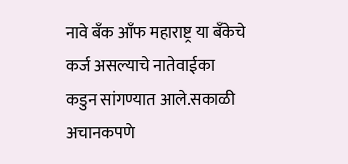नावे बँक आँफ महाराष्ट्र या बँकेचे कर्ज असल्याचे नातेवाईका कडुन सांगण्यात आले.सकाळी अचानकपणे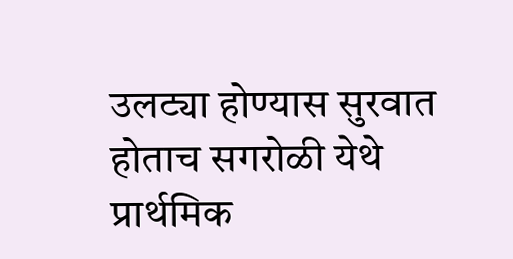उलट्या होण्यास सुरवात होताच सगरोळी येथे प्रार्थमिक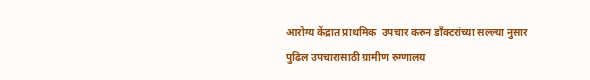आरोग्य केंद्रात प्राथमिक  उपचार करुन डाँक्टरांच्या सल्ल्या नुसार पुढिल उपचारासाठी ग्रामीण रुग्णालय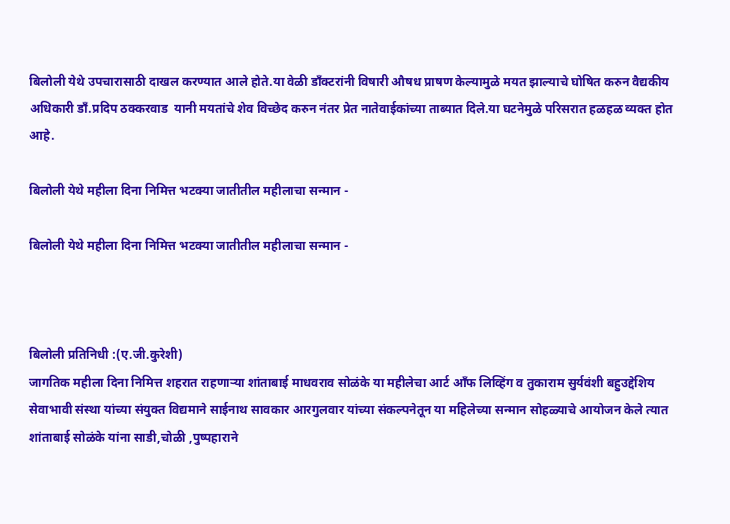बिलोली येथे उपचारासाठी दाखल करण्यात आले होते.या वेळी डाँक्टरांनी विषारी औषध प्राषण केल्यामुळे मयत झाल्याचे घोषित करुन वैद्यकीय अधिकारी डाँ.प्रदिप ठक्करवाड  यानी मयतांचे शेव विच्छेद करुन नंतर प्रेत नातेवाईकांच्या ताब्यात दिले.या घटनेमुळे परिसरात हळहळ व्यक्त होत आहे.

बिलोली येथे महीला दिना निमित्त भटक्या जातीतील महीलाचा सन्मान -

बिलोली येथे महीला दिना निमित्त भटक्या जातीतील महीलाचा सन्मान -



बिलोली प्रतिनिधी :(ए.जी.कुरेशी)
जागतिक महीला दिना निमित्त शहरात राहणाऱ्या शांताबाई माधवराव सोळंके या महीलेचा आर्ट आँफ लिव्हिंग व तुकाराम सुर्यवंशी बहुउद्देशिय सेवाभावी संस्था यांच्या संयुक्त विद्यमाने साईनाथ सावकार आरगुलवार यांच्या संकल्पनेतून या महिलेच्या सन्मान सोहळ्याचे आयोजन केले त्यात शांताबाई सोळंके यांना साडी,चोळी ,पुष्पहाराने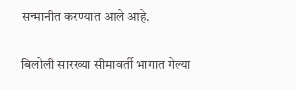सन्मानीत करण्यात आले आहे.

बिलोली सारख्या सीमावर्ती भागात गेल्या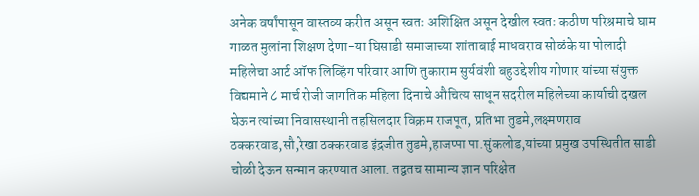अनेक वर्षांपासून वास्तव्य करीत असून स्वतः अशिक्षित असून देखील स्वतः कठीण परिश्रमाचे घाम गाळत मुलांना शिक्षण देणा-या घिसाडी समाजाच्या शांताबाई माधवराव सोळंके या पोलादी महिलेचा आर्ट ऑफ लिव्हिंग परिवार आणि तुकाराम सुर्यवंशी बहुउद्देशीय गोणार यांच्या संयुक्त विद्यमाने ८ मार्च रोजी जागतिक महिला दिनाचे औचित्य साधून सदरील महिलेच्या कार्याची दखल घेऊन त्यांच्या निवासस्थानी तहसिलदार विक्रम राजपूत, प्रतिभा तुडमे,लक्ष्मणराव ठक्करवाड,सौ,रेखा ठक्करवाड इंद्रजीत तुडमे,हाजप्पा पा.सुंकलोड,यांच्या प्रमुख उपस्थितीत साडी चोळी देऊन सन्मान करण्यात आला. तद्वतच सामान्य ज्ञान परिक्षेत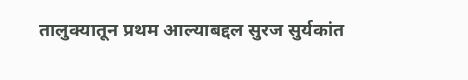तालुक्यातून प्रथम आल्याबद्दल सुरज सुर्यकांत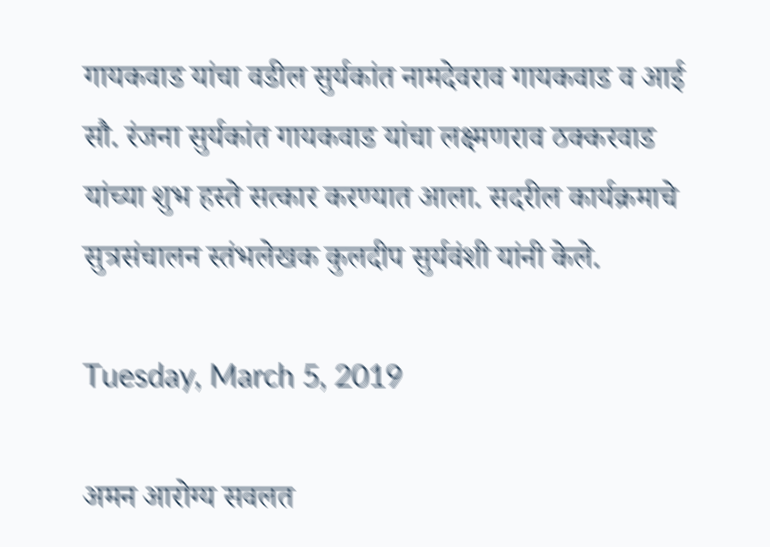गायकवाड यांचा वडील सुर्यकांत नामदेवराव गायकवाड व आई सौ. रंजना सुर्यकांत गायकवाड यांचा लक्ष्मणराव ठक्करवाड यांच्या शुभ हस्ते सत्कार करण्यात आला. सदरील कार्यक्रमाचे सुत्रसंचालन स्तंभलेखक कुलदीप सुर्यवंशी यांनी केले.

Tuesday, March 5, 2019

अमन आरोग्य सवलत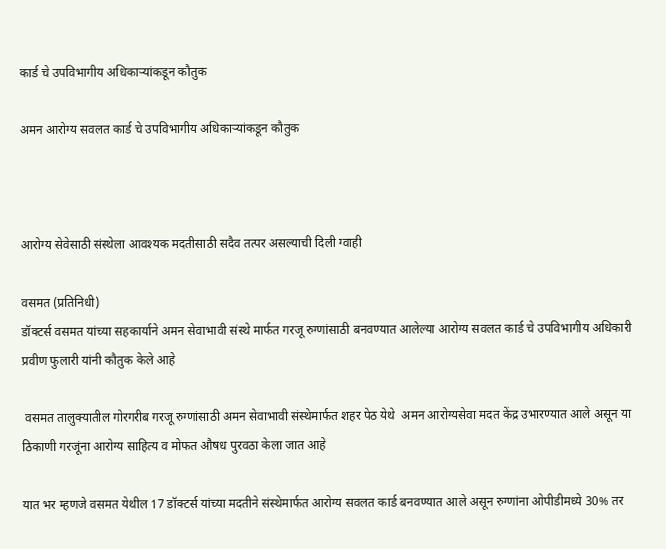कार्ड चे उपविभागीय अधिकाऱ्यांकडून कौतुक

अमन आरोग्य सवलत कार्ड चे उपविभागीय अधिकाऱ्यांकडून कौतुक



आरोग्य सेवेसाठी संस्थेला आवश्यक मदतीसाठी सदैव तत्पर असल्याची दिली ग्वाही

वसमत (प्रतिनिधी)
डॉक्टर्स वसमत यांच्या सहकार्याने अमन सेवाभावी संस्थे मार्फत गरजू रुग्णांसाठी बनवण्यात आलेल्या आरोग्य सवलत कार्ड चे उपविभागीय अधिकारी प्रवीण फुलारी यांनी कौतुक केले आहे

 वसमत तालुक्यातील गोरगरीब गरजू रुग्णांसाठी अमन सेवाभावी संस्थेमार्फत शहर पेठ येथे  अमन आरोग्यसेवा मदत केंद्र उभारण्यात आले असून या ठिकाणी गरजूंना आरोग्य साहित्य व मोफत औषध पुरवठा केला जात आहे

यात भर म्हणजे वसमत येथील 17 डॉक्टर्स यांच्या मदतीने संस्थेमार्फत आरोग्य सवलत कार्ड बनवण्यात आले असून रुग्णांना ओपीडीमध्ये 30% तर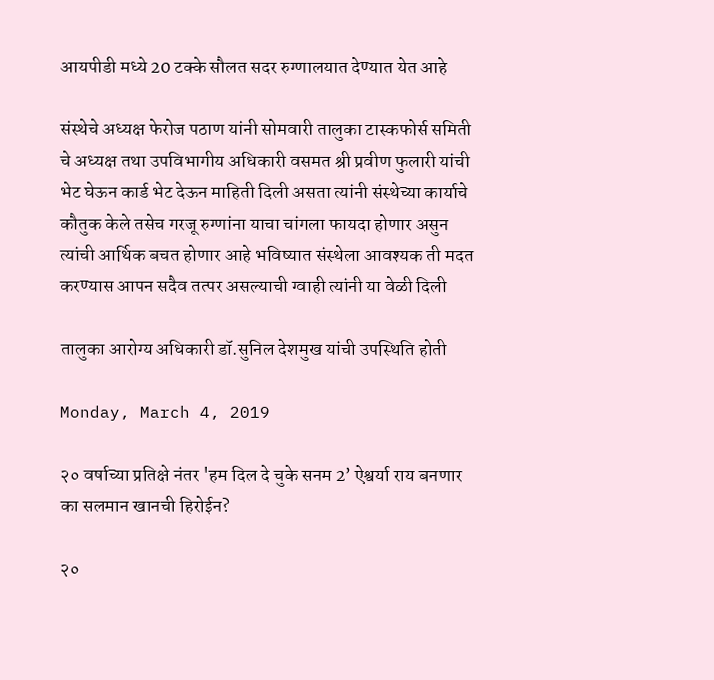आयपीडी मध्ये 20 टक्के सौलत सदर रुग्णालयात देण्यात येत आहे

संस्थेचे अध्यक्ष फेरोज पठाण यांनी सोमवारी तालुका टास्कफोर्स समिती चे अध्यक्ष तथा उपविभागीय अधिकारी वसमत श्री प्रवीण फुलारी यांची भेट घेऊन कार्ड भेट देऊन माहिती दिली असता त्यांनी संस्थेच्या कार्याचे कौतुक केले तसेच गरजू रुग्णांना याचा चांगला फायदा होणार असुन त्यांची आर्थिक बचत होणार आहे भविष्यात संस्थेला आवश्यक ती मदत करण्यास आपन सदैव तत्पर असल्याची ग्वाही त्यांनी या वेळी दिली

तालुका आरोग्य अधिकारी डॉ.सुनिल देशमुख यांची उपस्थिति होती

Monday, March 4, 2019

२० वर्षाच्या प्रतिक्षे नंतर 'हम दिल दे चुके सनम 2’ ऐश्वर्या राय बनणार का सलमान खानची हिरोईन?

२०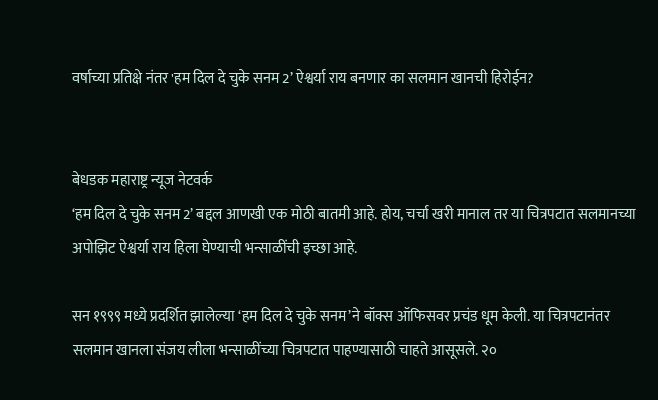वर्षाच्या प्रतिक्षे नंतर 'हम दिल दे चुके सनम 2’ ऐश्वर्या राय बनणार का सलमान खानची हिरोईन?


बेधडक महाराष्ट्र न्यूज नेटवर्क
‘हम दिल दे चुके सनम 2’ बद्दल आणखी एक मोठी बातमी आहे. होय, चर्चा खरी मानाल तर या चित्रपटात सलमानच्या अपोझिट ऐश्वर्या राय हिला घेण्याची भन्साळींची इच्छा आहे.

सन १९९९ मध्ये प्रदर्शित झालेल्या ‘हम दिल दे चुके सनम’ने बॉक्स ऑफिसवर प्रचंड धूम केली. या चित्रपटानंतर सलमान खानला संजय लीला भन्साळींच्या चित्रपटात पाहण्यासाठी चाहते आसूसले. २०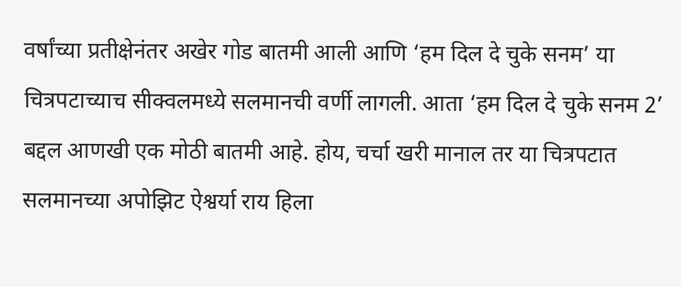वर्षांच्या प्रतीक्षेनंतर अखेर गोड बातमी आली आणि ‘हम दिल दे चुके सनम’ या चित्रपटाच्याच सीक्वलमध्ये सलमानची वर्णी लागली. आता ‘हम दिल दे चुके सनम 2’ बद्दल आणखी एक मोठी बातमी आहे. होय, चर्चा खरी मानाल तर या चित्रपटात सलमानच्या अपोझिट ऐश्वर्या राय हिला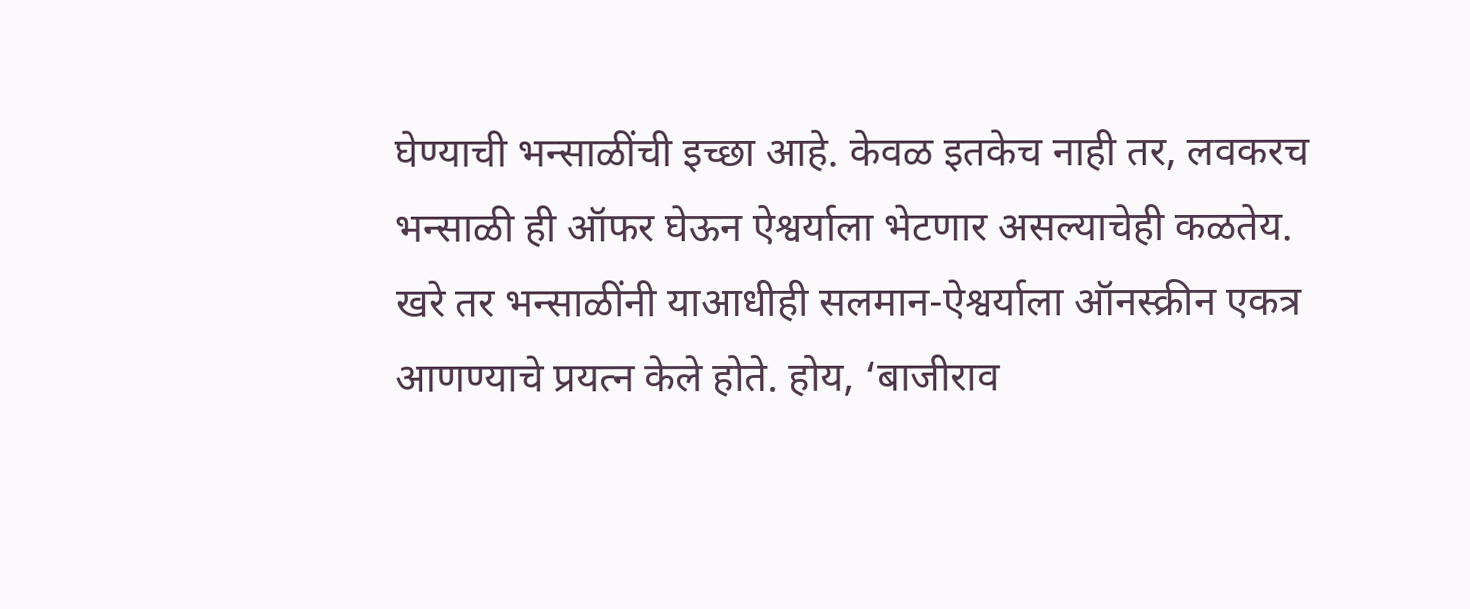घेण्याची भन्साळींची इच्छा आहे. केवळ इतकेच नाही तर, लवकरच भन्साळी ही ऑफर घेऊन ऐश्वर्याला भेटणार असल्याचेही कळतेय.
खरे तर भन्साळींनी याआधीही सलमान-ऐश्वर्याला ऑनस्क्रीन एकत्र आणण्याचे प्रयत्न केले होते. होय, ‘बाजीराव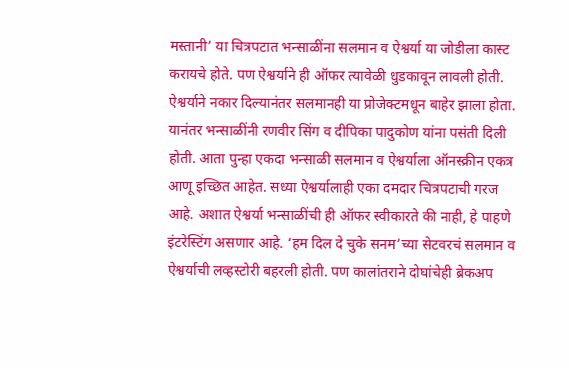मस्तानी’ या चित्रपटात भन्साळींना सलमान व ऐश्वर्या या जोडीला कास्ट करायचे होते. पण ऐश्वर्याने ही ऑफर त्यावेळी धुडकावून लावली होती. ऐश्वर्याने नकार दिल्यानंतर सलमानही या प्रोजेक्टमधून बाहेर झाला होता. यानंतर भन्साळींनी रणवीर सिंग व दीपिका पादुकोण यांना पसंती दिली होती. आता पुन्हा एकदा भन्साळी सलमान व ऐश्वर्याला ऑनस्क्रीन एकत्र आणू इच्छित आहेत. सध्या ऐश्वर्यालाही एका दमदार चित्रपटाची गरज आहे. अशात ऐश्वर्या भन्साळींची ही ऑफर स्वीकारते की नाही, हे पाहणे इंटरेस्टिंग असणार आहे. ‘हम दिल दे चुके सनम’च्या सेटवरचं सलमान व ऐश्वर्याची लव्हस्टोरी बहरली होती. पण कालांतराने दोघांचेही ब्रेकअप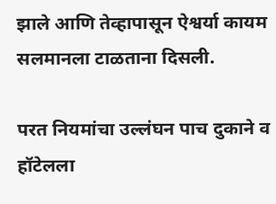झाले आणि तेव्हापासून ऐश्वर्या कायम सलमानला टाळताना दिसली.

परत नियमांचा उल्लंघन पाच दुकाने व हॉटेलला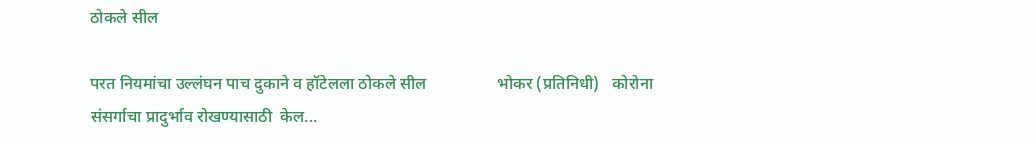ठोकले सील

परत नियमांचा उल्लंघन पाच दुकाने व हॉटेलला ठोकले सील                 भोकर (प्रतिनिधी)   कोरोना संसर्गाचा प्रादुर्भाव रोखण्यासाठी  केल...